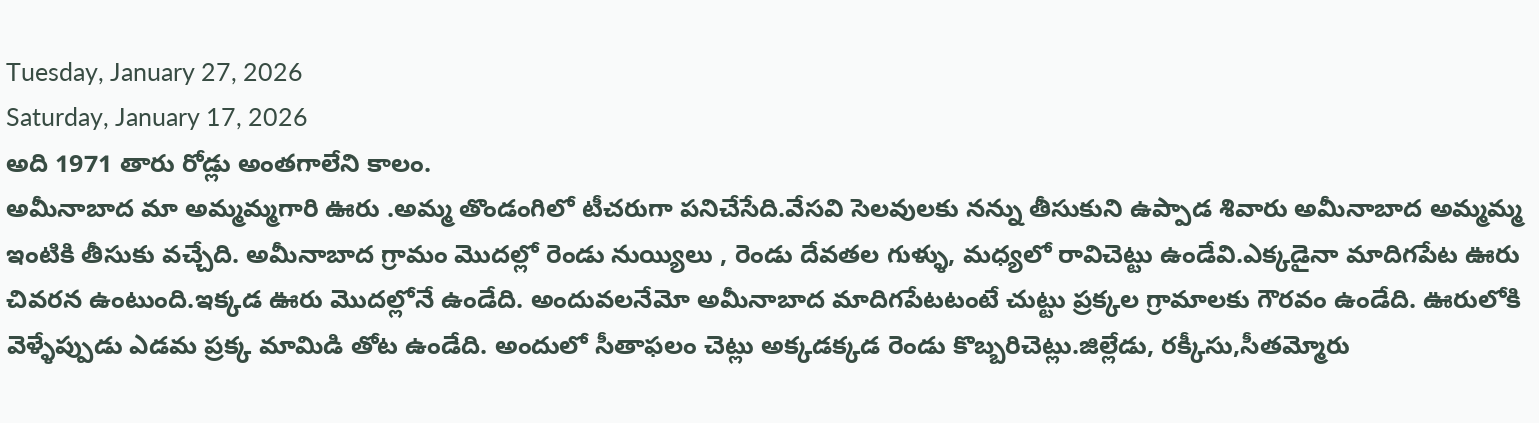Tuesday, January 27, 2026
Saturday, January 17, 2026
అది 1971 తారు రోడ్లు అంతగాలేని కాలం.
అమీనాబాద మా అమ్మమ్మగారి ఊరు .అమ్మ తొండంగిలో టీచరుగా పనిచేసేది.వేసవి సెలవులకు నన్ను తీసుకుని ఉప్పాడ శివారు అమీనాబాద అమ్మమ్మ ఇంటికి తీసుకు వచ్చేది. అమీనాబాద గ్రామం మొదల్లో రెండు నుయ్యిలు , రెండు దేవతల గుళ్ళు, మధ్యలో రావిచెట్టు ఉండేవి.ఎక్కడైనా మాదిగపేట ఊరు చివరన ఉంటుంది.ఇక్కడ ఊరు మొదల్లోనే ఉండేది. అందువలనేమో అమీనాబాద మాదిగపేటటంటే చుట్టు ప్రక్కల గ్రామాలకు గౌరవం ఉండేది. ఊరులోకి వెళ్ళేప్పుడు ఎడమ ప్రక్క మామిడి తోట ఉండేది. అందులో సీతాఫలం చెట్లు అక్కడక్కడ రెండు కొబ్బరిచెట్లు.జిల్లేడు, రక్కీసు,సీతమ్మోరు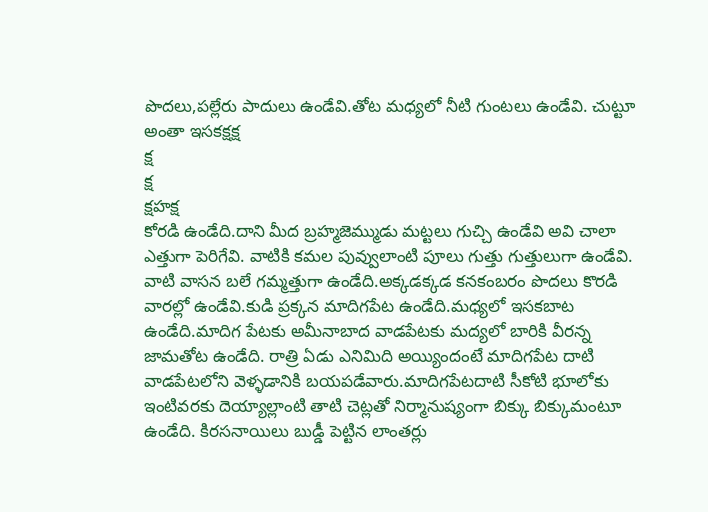పొదలు,పల్లేరు పాదులు ఉండేవి.తోట మధ్యలో నీటి గుంటలు ఉండేవి. చుట్టూ అంతా ఇసకక్షక్ష
క్ష
క్ష
క్షహక్ష
కోరడి ఉండేది.దాని మీద బ్రహ్మజెమ్ముడు మట్టలు గుచ్చి ఉండేవి అవి చాలా ఎత్తుగా పెరిగేవి. వాటికి కమల పువ్వులాంటి పూలు గుత్తు గుత్తులుగా ఉండేవి. వాటి వాసన బలే గమ్మత్తుగా ఉండేది.అక్కడక్కడ కనకంబరం పొదలు కొరడి వారల్లో ఉండేవి.కుడి ప్రక్కన మాదిగపేట ఉండేది.మధ్యలో ఇసకబాట ఉండేది.మాదిగ పేటకు అమీనాబాద వాడపేటకు మద్యలో బారికి వీరన్న జామతోట ఉండేది. రాత్రి ఏడు ఎనిమిది అయ్యిందంటే మాదిగపేట దాటి వాడపేటలోని వెళ్ళడానికి బయపడేవారు.మాదిగపేటదాటి సీకోటి భూలోకు ఇంటివరకు దెయ్యాల్లాంటి తాటి చెట్లతో నిర్మానుష్యంగా బిక్కు బిక్కుమంటూ ఉండేది. కిరసనాయిలు బుడ్డీ పెట్టిన లాంతర్లు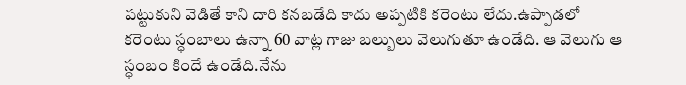పట్టుకుని వెడితే కాని దారి కనబడేది కాదు అప్పటికి కరెంటు లేదు.ఉప్పాడలో కరెంటు స్ధంబాలు ఉన్నా 60 వాట్ల గాజు బల్బులు వెలుగుతూ ఉండేది. ఆ వెలుగు ఆ స్ధంబం కిందే ఉండేది.నేను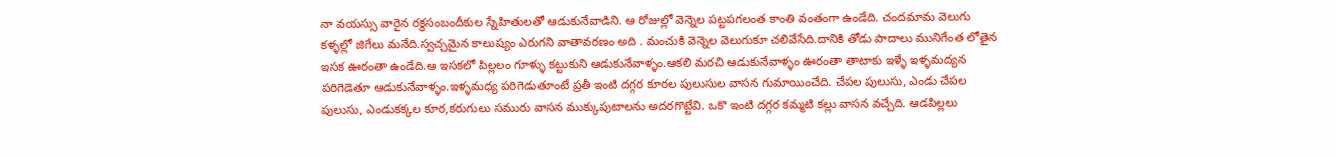నా వయస్సు వారైన రక్థసంబందీకుల స్నేహితులతో ఆడుకునేవాడిని. ఆ రోజుల్లో వెన్నెల పట్టపగలంత కాంతి వంతంగా ఉండేది. చందమామ వెలుగు కళ్ళల్లో జిగేలు మనేది.స్వచ్చమైన కాలుష్యం ఎరుగని వాతావరణం అది . మంచుకి వెన్నెల వెలుగుకూ చలివేసేది.దానికి తోడు పాదాలు మునిగేంత లోతైన ఇసక ఊరంతా ఉండేది.ఆ ఇసకలో పిల్లలం గూళ్ళు కట్టుకుని ఆడుకునేవాళ్ళం.ఆకలి మరచి ఆడుకునేవాళ్ళం ఊరంతా తాటాకు ఇళ్ళే ఇళ్ళమద్యన పరిగెడెతూ ఆడుకునేవాళ్ళం.ఇళ్ళమధ్య పరిగెడుతూంటే ప్రతీ ఇంటి దగ్గర కూరల పులుసుల వాసన గుమాయించేది. చేపల పులుసు, ఎండు చేపల పులుసు, ఎండుకక్కల కూర,కరుగులు సమురు వాసన ముక్కుపుటాలను అదరగొట్టేవి. ఒకొ ఇంటి దగ్గర కమ్మటి కల్లు వాసన వచ్చేది. ఆడపిల్లలు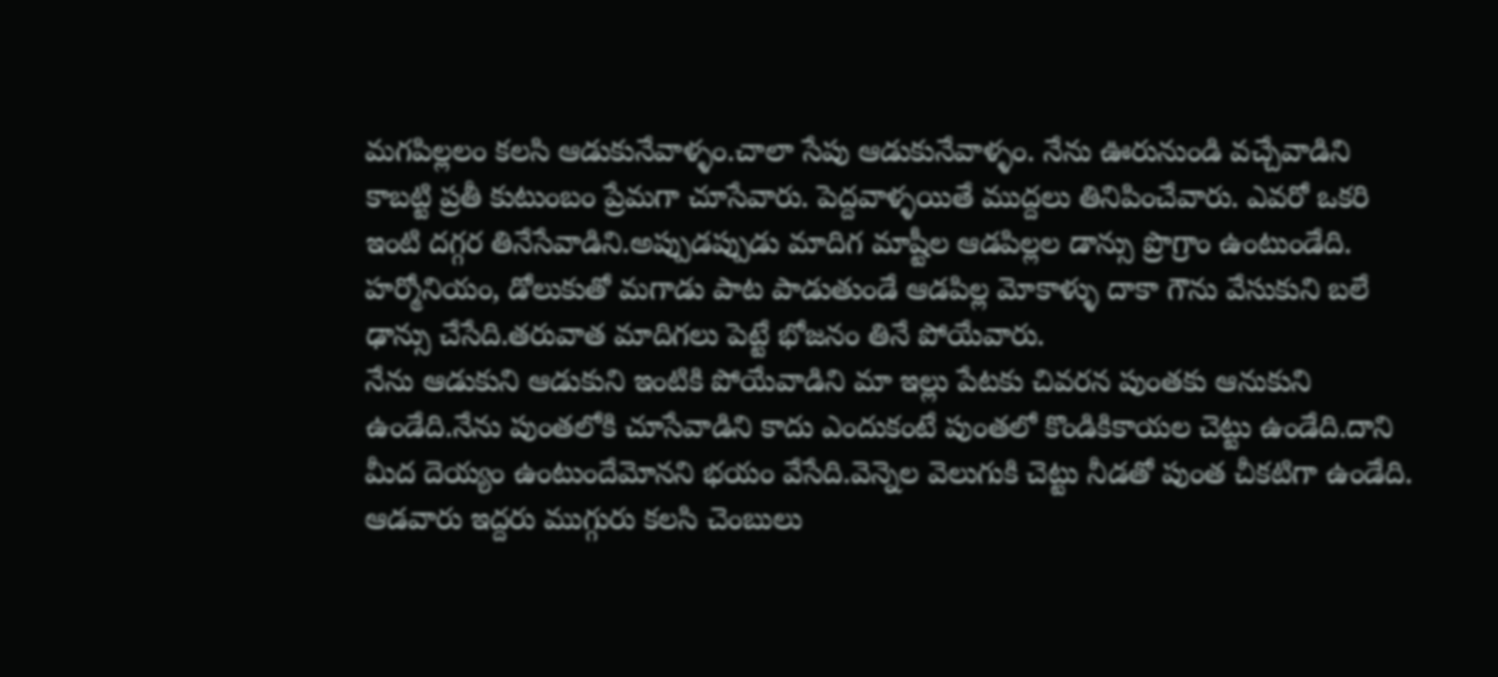మగపిల్లలం కలసి ఆడుకునేవాళ్ళం.చాలా సేపు ఆడుకునేవాళ్ళం. నేను ఊరునుండి వచ్చేవాడిని కాబట్టి ప్రతీ కుటుంబం ప్రేమగా చూసేవారు. పెద్దవాళ్ళయితే ముద్దలు తినిపించేవారు. ఎవరో ఒకరి ఇంటి దగ్గర తినేసేవాడిని.అప్పుడప్పుడు మాదిగ మాష్టీల ఆడపిల్లల డాన్సు ప్రొగ్రాం ఉంటుండేది. హర్మోనియం, డోలుకుతో మగాడు పాట పాడుతుండే ఆడపిల్ల మోకాళ్ళు దాకా గౌను వేసుకుని బలే ఢాన్సు చేసేది.తరువాత మాదిగలు పెట్టే భోజనం తినే పోయేవారు.
నేను ఆడుకుని ఆడుకుని ఇంటికి పోయేవాడిని మా ఇల్లు పేటకు చివరన పుంతకు ఆనుకుని ఉండేది.నేను పుంతలోకి చూసేవాడిని కాదు ఎందుకంటే పుంతలో కొండికికాయల చెట్టు ఉండేది.దాని మీద దెయ్యం ఉంటుందేమోనని భయం వేసేది.వెన్నెల వెలుగుకి చెట్టు నీడతో పుంత చీకటిగా ఉండేది. ఆడవారు ఇద్దరు ముగ్గురు కలసి చెంబులు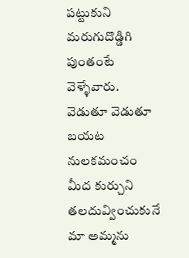పట్టుకుని మరుగుదొడ్డిగి పుంతంటే వెళ్ళేవారు. వెడుతూ వెడుతూ బయట నులకమంచం మీద కుర్చుని తలదువ్వించుకునే మా అమ్మను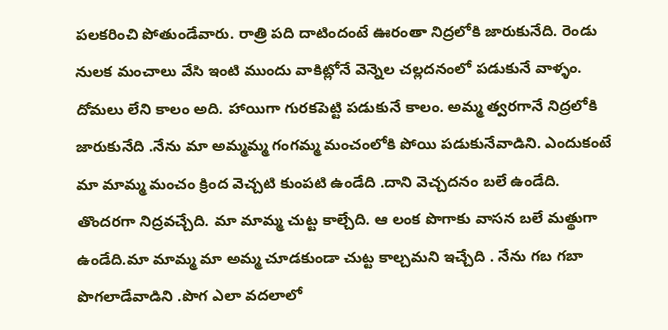పలకరించి పోతుండేవారు. రాత్రి పది దాటిందంటే ఊరంతా నిద్రలోకి జారుకునేది. రెండు నులక మంచాలు వేసి ఇంటి ముందు వాకిట్లోనే వెన్నెల చల్లదనంలో పడుకునే వాళ్ళం. దోమలు లేని కాలం అది. హాయిగా గురకపెట్టి పడుకునే కాలం. అమ్మ త్వరగానే నిద్రలోకి జారుకునేది .నేను మా అమ్మమ్మ గంగమ్మ మంచంలోకి పోయి పడుకునేవాడిని. ఎందుకంటే మా మామ్మ మంచం క్రింద వెచ్చటి కుంపటి ఉండేది .దాని వెచ్చదనం బలే ఉండేది. తొందరగా నిద్రవచ్చేది. మా మామ్మ చుట్ట కాల్చేది. ఆ లంక పొగాకు వాసన బలే మత్థుగా ఉండేది.మా మామ్మ మా అమ్మ చూడకుండా చుట్ట కాల్చమని ఇచ్చేది . నేను గబ గబా పొగలాడేవాడిని .పొగ ఎలా వదలాలో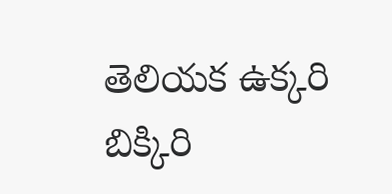తెలియక ఉక్కరి బిక్కిరి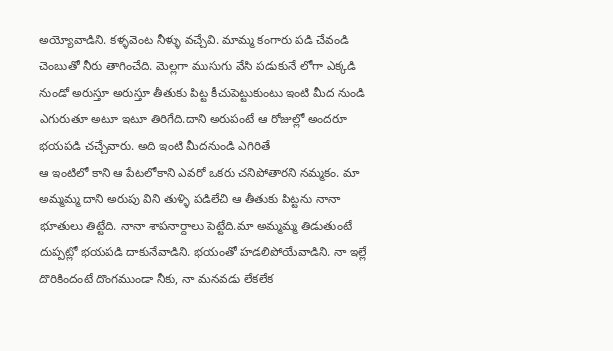అయ్యోవాడిని. కళ్ళవెంట నీళ్ళు వచ్చేవి. మామ్మ కంగారు పడి చేవండి చెంబుతో నీరు తాగించేది. మెల్లగా ముసుగు వేసి పడుకునే లోగా ఎక్కడి నుండో అరుస్తూ అరుస్తూ తీతుకు పిట్ట కీచుపెట్టుకుంటు ఇంటి మీద నుండి ఎగురుతూ అటూ ఇటూ తిరిగేది.దాని అరుపంటే ఆ రోజుల్లో అందరూ భయపడి చచ్చేవారు. అది ఇంటి మీదనుండి ఎగిరితే
ఆ ఇంటిలో కాని ఆ పేటలోకాని ఎవరో ఒకరు చనిపోతారని నమ్మకం. మా అమ్మమ్మ దాని అరుపు విని తుళ్ళి పడిలేచి ఆ తీతుకు పిట్టను నానా భూతులు తిట్టేది. నానా శాపనార్దాలు పెట్టేది.మా అమ్మమ్మ తిడుతుంటే దుప్పట్లో భయపడి దాకునేవాడిని. భయంతో హడలిపోయేవాడిని. నా ఇల్లే దొరికిందంటే దొంగముండా నీకు, నా మనవడు లేకలేక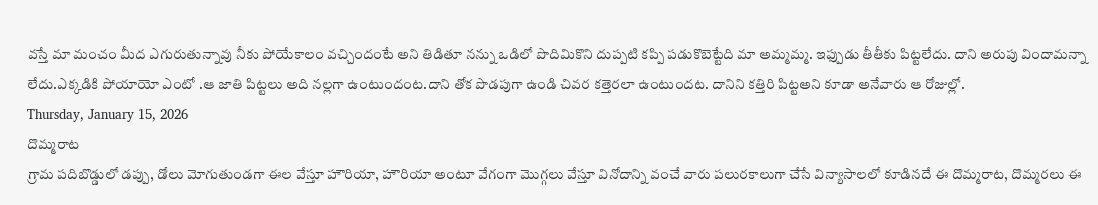వస్తే మా మంచం మీద ఎగురుతున్నావు నీకు పోయేకాలం వచ్చిందంటే అని తిడితూ నన్ను ఒడిలో పొదిమికొని దుప్పటి కప్పి పడుకొబెట్టేది మా అమ్మమ్మ. ఇఫ్పుడు తీతీకు పిట్టలేదు. దాని అరుపు విందామన్నా లేదు.ఎక్కడికి పోయాయో ఎంటో .ఆ జాతి పిట్టలు అది నల్లగా ఉంటుందంట.దాని తోక పొడపుగా ఉండి చివర కత్తెరలా ఉంటుందట. దానిని కత్తిరి పిట్టఅని కూడా అనేవారు ఆ రోజుల్లో.
Thursday, January 15, 2026
దొమ్మరాట
గ్రామ పదిబొడ్డులో డప్పు, డోలు మోగుతుండగా ఈల వేస్తూ హౌరియా, హౌరియా అంటూ వేగంగా మొగ్గలు వేస్తూ వినోదాన్ని వంచే వారు పలురకాలుగా చేసే విన్యాసాలలో కూడినదే ఈ దొమ్మరాట, దొమ్మరలు ఈ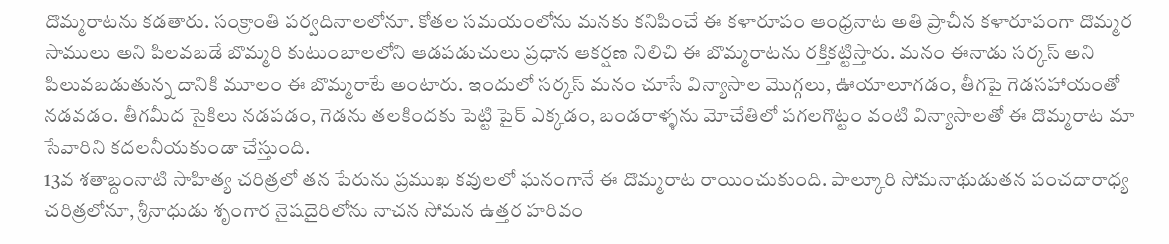దొమ్మరాటను కడతారు. సంక్రాంతి పర్వదినాలలోనూ. కోతల సమయంలోను మనకు కనిపించే ఈ కళారూపం ఆంధ్రనాట అతి ప్రాచీన కళారూపంగా దొమ్మర సాములు అని పిలవబడే బొమ్మరి కుటుంబాలలోని ఆడపడుచులు ప్రధాన ఆకర్షణ నిలిచి ఈ బొమ్మరాటను రక్తికట్టిస్తారు. మనం ఈనాడు సర్కస్ అని పిలువబడుతున్న దానికి మూలం ఈ బొమ్మరాటే అంటారు. ఇందులో సర్కస్ మనం చూసే విన్యాసాల మొగ్గలు, ఊయాలూగడం, తీగపై గెడసహాయంతో నడవడం. తీగమీద సైకిలు నడపడం, గెడను తలకిందకు పెట్టి పైర్ ఎక్కడం, బండరాళ్ళను మోచేతిలో పగలగొట్టం వంటి విన్యాసాలతో ఈ దొమ్మరాట మా సేవారిని కదలనీయకుండా చేస్తుంది.
13వ శతాబ్దంనాటి సాహిత్య చరిత్రలో తన పేరును ప్రముఖ కవులలో ఘనంగానే ఈ దొమ్మరాట రాయించుకుంది. పాల్కూరి సోమనాథుడుతన పంచదారాధ్య చరిత్రలోనూ, శ్రీనాధుడు శృంగార నైషదైరిలోను నాచన సోమన ఉత్తర హరివం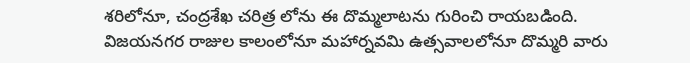శరిలోనూ, చంద్రశేఖ చరిత్ర లోను ఈ దొమ్మలాటను గురించి రాయబడింది. విజయనగర రాజుల కాలంలోనూ మహార్నవమి ఉత్సవాలలోనూ దొమ్మరి వారు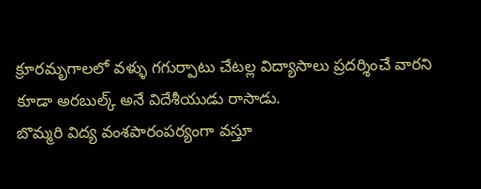క్రూరమృగాలలో వళ్ళు గగుర్పాటు చేటల్ల విద్యాసాలు ప్రదర్శించే వారని కూడా అరబుల్క్ అనే విదేశీయుడు రాసాడు.
బొమ్మరి విద్య వంశపారంపర్యంగా వస్తూ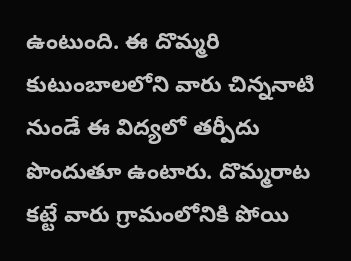ఉంటుంది. ఈ దొమ్మరి కుటుంబాలలోని వారు చిన్ననాటి నుండే ఈ విద్యలో తర్పీదు పొందుతూ ఉంటారు. దొమ్మరాట కట్టే వారు గ్రామంలోనికి పోయి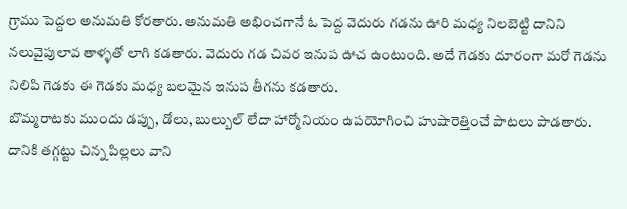గ్రాము పెద్దల అనుమతి కోరతారు. అనుమతి అభించగానే ఓ పెద్ద వెదురు గడను ఊరి మధ్య నిలబెట్టి దానిని నలువైపులావ తాళ్ళతో లాగి కడతారు. వెదురు గడ చివర ఇనుప ఊచ ఉంటుంది. అదే గెడకు దూరంగా మరో గెడను నిలిపి గెడకు ఈ గెడకు మధ్య బలమైన ఇనుప తీగను కడతారు.
బొమ్మరాటకు ముందు డప్పు, డోలు, బుల్బుల్ లేదా హార్మోనియం ఉపయోగించి హుషారెత్తించే పాటలు పాడతారు. దానికి తగ్గట్టు చిన్న పిల్లలు వాని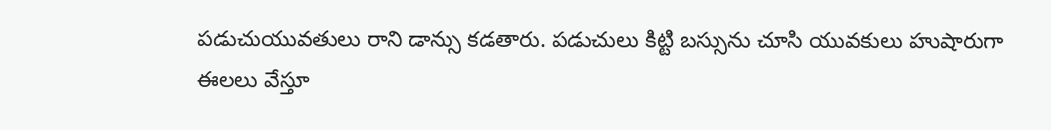పడుచుయువతులు రాని డాన్సు కడతారు. పడుచులు కిట్టి బస్సును చూసి యువకులు హుషారుగా ఈలలు వేస్తూ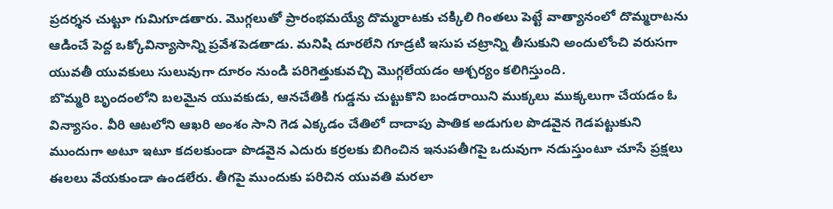ప్రదర్శన చుట్టూ గుమిగూడతారు. మొగ్గలుతో ప్రారంభమయ్యే దొమ్మరాటకు చక్కిలి గింతలు పెట్టే వాత్యానంలో దొమ్మరాటను ఆడించే పెద్ద ఒక్కోవిన్యాసాన్ని ప్రవేశపెడతాడు. మనిషి దూరలేని గూడ్రటి ఇసుప చట్రాన్ని తీసుకుని అందులోంచి వరుసగా యువతీ యువకులు సులువుగా దూరం నుండి పరిగెత్తుకువచ్చి మొగ్గలేయడం ఆశ్చర్యం కలిగిస్తుంది.
బొమ్మరి బృందంలోని బలమైన యువకుడు, ఆనచేతికి గుడ్డను చుట్టుకొని బండరాయిని ముక్కలు ముక్కలుగా చేయడం ఓ విన్యాసం. వీరి ఆటలోని ఆఖరి అంశం సాని గెడ ఎక్కడం చేతిలో దాదాపు పాతిక అడుగుల పొడవైన గెడపట్టుకుని ముందుగా అటూ ఇటూ కదలకుండా పొడవైన ఎదురు కర్రలకు బిగించిన ఇనుపతీగపై ఒదువుగా నడుస్తుంటూ చూసే ప్రక్షలు ఈలలు వేయకుండా ఉండలేరు. తీగపై ముందుకు పరిచిన యువతి మరలా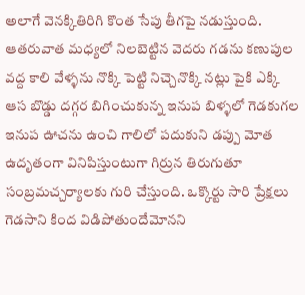అలాగే వెనక్కితిరిగి కొంత సేపు తీగపై నడుస్తుంది. ఆతరువాత మధ్యలో నిలబెట్టిన వెదరు గడను కణుపుల వద్ద కాలి వేళ్ళను నొక్కి పెట్టి నిచ్చెనొక్కి నట్లు పైకి ఎక్కి ఆస బొడ్డు దగ్గర బిగించుకున్న ఇనుప బిళ్ళలో గెడకుగల ఇనుప ఊచను ఉంచి గాలిలో పదుకుని డప్పు మోత ఉదృతంగా వినిపిస్తుంటుగా గిర్రున తిరుగుతూ సంబ్రమచ్చర్యాలకు గురి చేస్తుంది. ఒక్కొర్టు సారి ప్రేక్షలు గెడసాని కింద విడిపోతుందేమోనని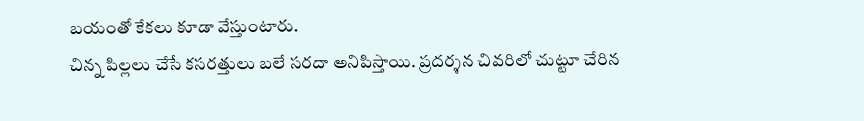బయంతో కేకలు కూడా వేస్తుంటారు.
చిన్న పిల్లలు చేసే కసరత్తులు బలే సరదా అనిపిస్తాయి. ప్రదర్శన చివరిలో చుట్టూ చేరిన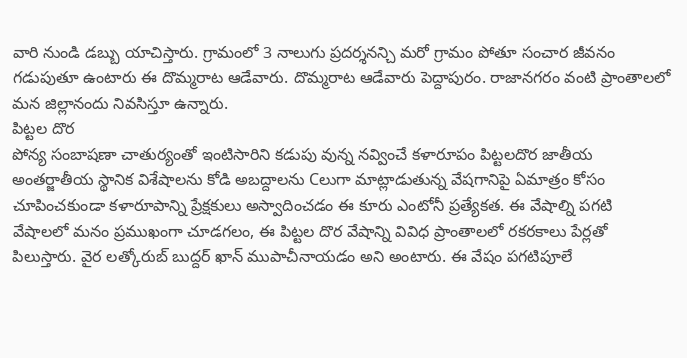వారి నుండి డబ్బు యాచిస్తారు. గ్రామంలో 3 నాలుగు ప్రదర్శనన్చి మరో గ్రామం పోతూ సంచార జీవనం గడుపుతూ ఉంటారు ఈ దొమ్మరాట ఆడేవారు. దొమ్మరాట ఆడేవారు పెద్దాపురం. రాజానగరం వంటి ప్రాంతాలలో మన జిల్లానందు నివసిస్తూ ఉన్నారు.
పిట్టల దొర
పోన్య సంబాషణా చాతుర్యంతో ఇంటిసారిని కడుపు వున్న నవ్వించే కళారూపం పిట్టలదొర జాతీయ అంతర్జాతీయ స్థానిక విశేషాలను కోడి అబద్దాలను Cలుగా మాట్లాడుతున్న వేషగానిపై ఏమాత్రం కోసం చూపించకుండా కళారూపాన్ని ప్రేక్షకులు అస్వాదించడం ఈ కూరు ఎంటోనీ ప్రత్యేకత. ఈ వేషాల్ని పగటి వేషాలలో మనం ప్రముఖంగా చూడగలం, ఈ పిట్టల దొర వేషాన్ని వివిధ ప్రాంతాలలో రకరకాలు పేర్లతో పిలుస్తారు. వైర లత్కోరుబ్ బుద్దర్ ఖాన్ ముపాచీనాయడం అని అంటారు. ఈ వేషం పగటిపూలే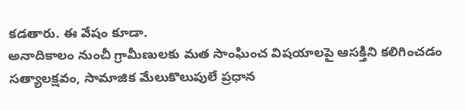కడతారు. ఈ వేషం కూడా.
అనాదికాలం నుంచీ గ్రామీణులకు మత సాంఘించ విషయాలపై ఆసక్తిని కలిగించడం సత్యాలక్షవం, సామాజిక మేలుకొలుపులే ప్రధాన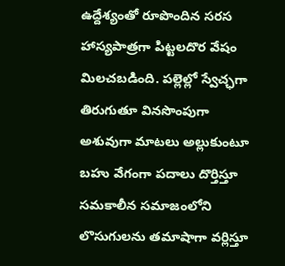ఉద్దేశ్యంతో రూపొందిన సరస హాస్యపాత్రగా పిట్టలదొర వేషం మిలచబడింది. పల్లెల్లో స్వేచ్ఛగా తిరుగుతూ వినసొంపుగా అశువుగా మాటలు అల్లుకుంటూ బహు వేగంగా పదాలు దొర్తిస్తూ సమకాలీన సమాజంలోని లొసుగులను తమాషాగా వర్లిస్తూ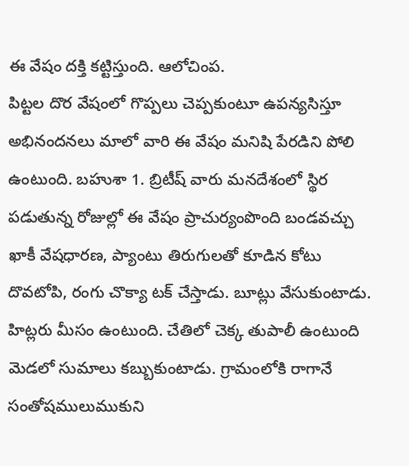ఈ వేషం దక్తి కట్టిస్తుంది. ఆలోచింప.
పిట్టల దొర వేషంలో గొప్పలు చెప్పకుంటూ ఉపన్యసిస్తూ అభినందనలు మాలో వారి ఈ వేషం మనిషి పేరడిని పోలి ఉంటుంది. బహుశా 1. బ్రిటీష్ వారు మనదేశంలో స్థిర పడుతున్న రోజుల్లో ఈ వేషం ప్రాచుర్యంపొంది బండవచ్చు ఖాకీ వేషధారణ, ప్యాంటు తిరుగులతో కూడిన కోటు దొవటోపి, రంగు చొక్యా టక్ చేస్తాడు. బూట్లు వేసుకుంటాడు. హిట్లరు మీసం ఉంటుంది. చేతిలో చెక్క తుపాలీ ఉంటుంది మెడలో సుమాలు కబ్బుకుంటాడు. గ్రామంలోకి రాగానే సంతోషములుముకుని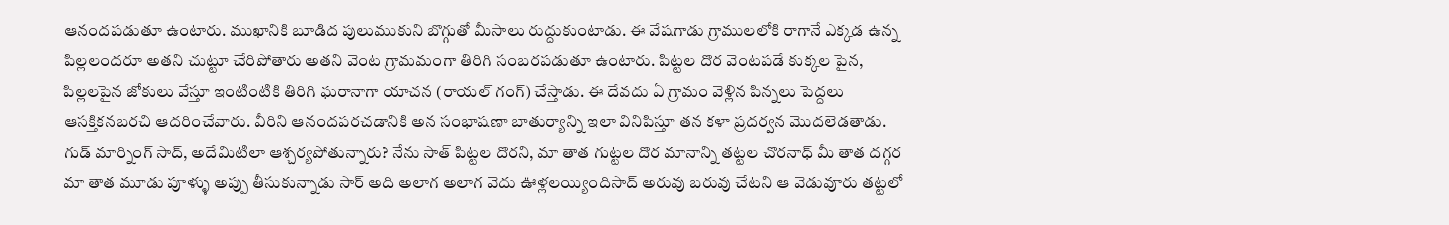ఆనందపడుతూ ఉంటారు. ముఖానికి బూడిద పులుముకుని బొగ్గుతో మీసాలు రుద్దుకుంటాడు. ఈ వేషగాడు గ్రాములలోకి రాగానే ఎక్కడ ఉన్న పిల్లలందరూ అతని చుట్టూ చేరిపోతారు అతని వెంట గ్రామమంగా తిరిగి సంబరపడుతూ ఉంటారు. పిట్టల దొర వెంటపడే కుక్కల పైన, పిల్లలపైన జోకులు వేస్తూ ఇంటింటికి తిరిగి ఘరానాగా యాచన (రాయల్ గంగ్) చేస్తాడు. ఈ దేవదు ఏ గ్రామం వెళ్లిన పిన్నలు పెద్దలు ఆసక్తికనబరచి ఆదరించేవారు. వీరిని ఆనందపరచడానికి అన సంభాషణా బాతుర్యాన్ని ఇలా వినిపిస్తూ తన కళా ప్రదర్వన మొదలెడతాడు.
గుడ్ మార్నింగ్ సాద్, అదేమిటిలా ఆశ్చర్యపోతున్నారు? నేను సాత్ పిట్టల దొరని, మా తాత గుట్టల దొర మానాన్ని తట్టల చొరనాధ్ మీ తాత దగ్గర మా తాత మూడు పూళ్ళు అప్పు తీసుకున్నాడు సార్ అది అలాగ అలాగ వెదు ఊళ్లలయ్యిందిసాద్ అరువు బరువు చేటని ఆ వెడువూరు తట్టలో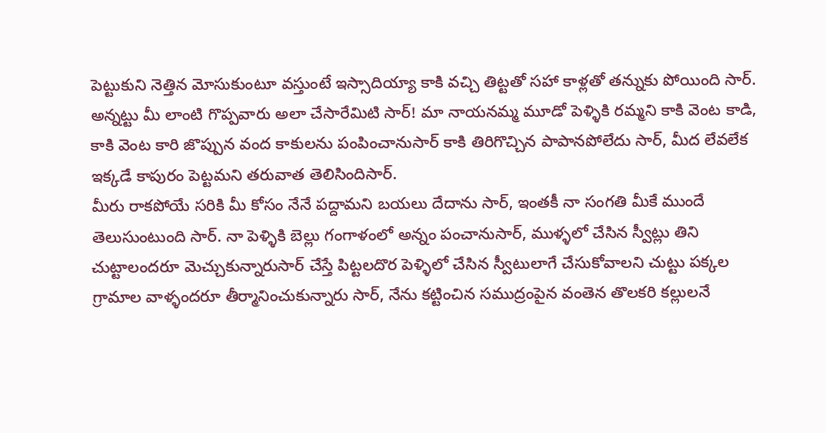పెట్టుకుని నెత్తిన మోసుకుంటూ వస్తుంటే ఇస్సాదియ్యా కాకి వచ్చి తిట్టతో సహా కాళ్లతో తన్నుకు పోయింది సార్.
అన్నట్టు మీ లాంటి గొప్పవారు అలా చేసారేమిటి సార్! మా నాయనమ్మ మూడో పెళ్ళికి రమ్మని కాకి వెంట కాడి, కాకి వెంట కారి జొప్పున వంద కాకులను పంపించానుసార్ కాకి తిరిగొచ్చిన పాపానపోలేదు సార్, మీద లేవలేక ఇక్కడే కాపురం పెట్టమని తరువాత తెలిసిందిసార్.
మీరు రాకపోయే సరికి మీ కోసం నేనే పద్దామని బయలు దేదాను సార్, ఇంతకీ నా సంగతి మీకే ముందే తెలుసుంటుంది సార్. నా పెళ్ళికి బెల్లు గంగాళంలో అన్నం పంచానుసార్, ముళ్ళలో చేసిన స్వీట్లు తిని చుట్టాలందరూ మెచ్చుకున్నారుసార్ చేస్తే పిట్టలదొర పెళ్ళిలో చేసిన స్వీటులాగే చేసుకోవాలని చుట్టు పక్కల గ్రామాల వాళ్ళందరూ తీర్మానించుకున్నారు సార్, నేను కట్టించిన సముద్రంపైన వంతెన తొలకరి కల్లులనే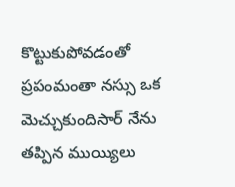కొట్టుకుపోవడంతో ప్రపంమంతా నస్సు ఒక మెచ్చుకుందిసార్ నేను తప్పిన ముయ్యిలు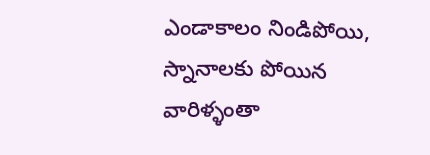ఎండాకాలం నిండిపోయి, స్నానాలకు పోయిన వారిళ్ళంతా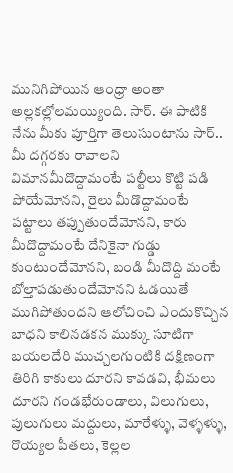మునిగిపోయిన ఆంధ్రా అంతా అల్లకల్లోలమయ్యింది. సార్. ఈ పాటికి నేను మీకు పూర్తిగా తెలుసుంటాను సార్..
మీ దగ్గరకు రావాలని విమానమీదొద్దామంటే పల్టీలు కొట్టి పడి పోయేమోనని, రైలు మీడొద్దామంటే పట్టాలు తప్పుతుందేమోనని, కారు మీదొద్దామంటే దేనికైనా గుడ్డు కుంటుందేమోనని, బండి మీదొద్ది మంటే బోల్తాపడుతుందేమోనని ఓడయితే ముగిపోతుందని ఆలోచించి ఎందుకొచ్చిన బాధని కాలినడకన ముక్కు సూటిగా బయలదేరి ముచ్చలగుంటికి దక్షిణంగా తిరిగి కాకులు దూరని కావడవి, భీమలు దూరని గండభేరుండాలు, విలుగులు, పులుగులు మద్దులు, మారేళ్ళు, వెళ్ళళ్ళు, రొయ్యల పీతలు, కెల్లల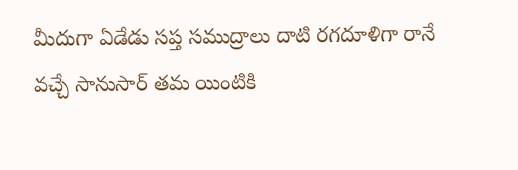మీదుగా ఏడేడు సప్త సముద్రాలు దాటి రగదూళిగా రానే వచ్చే సానుసార్ తమ యింటికి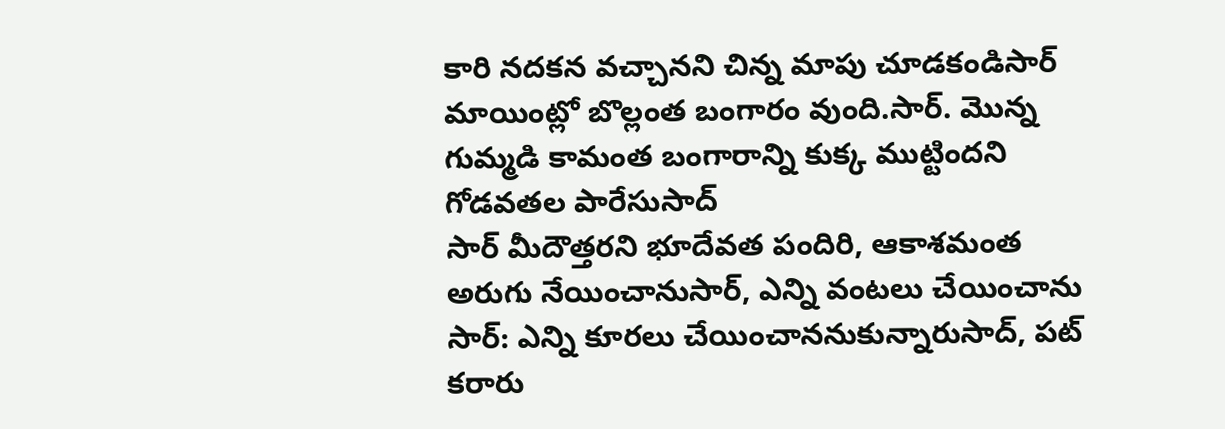కారి నదకన వచ్చానని చిన్న మాపు చూడకండిసార్ మాయింట్లో బొల్లంత బంగారం వుంది.సార్. మొన్న గుమ్మడి కామంత బంగారాన్ని కుక్క ముట్టిందని గోడవతల పారేసుసాద్
సార్ మీదౌత్తరని భూదేవత పందిరి, ఆకాశమంత అరుగు నేయించానుసార్, ఎన్ని వంటలు చేయించాను సార్: ఎన్ని కూరలు చేయించాననుకున్నారుసాద్, పట్ కరారు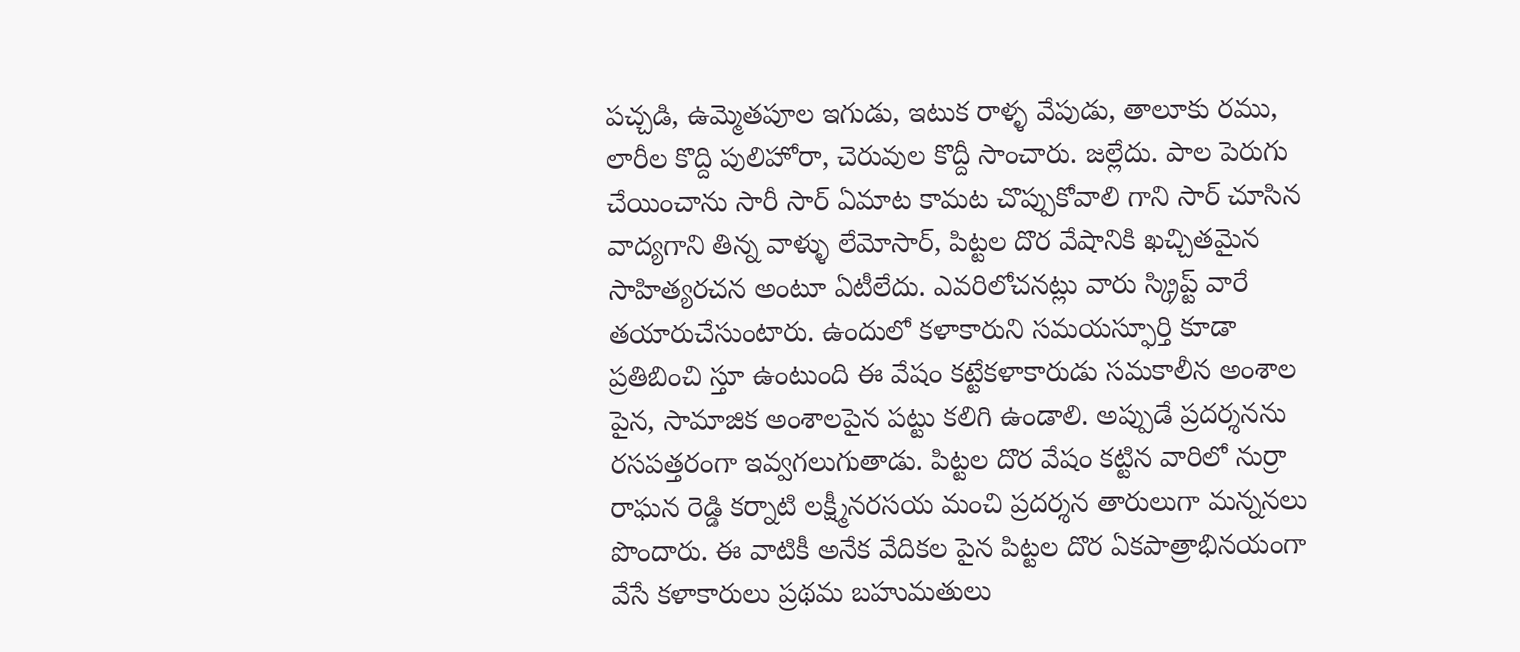పచ్చడి, ఉమ్మెతపూల ఇగుడు, ఇటుక రాళ్ళ వేపుడు, తాలూకు రము, లారీల కొద్ది పులిహోరా, చెరువుల కొద్దీ సాంచారు. జల్లేదు. పాల పెరుగు చేయించాను సారీ సార్ ఏమాట కామట చొప్పుకోవాలి గాని సార్ చూసిన వాద్యగాని తిన్న వాళ్ళు లేమోసార్, పిట్టల దొర వేషానికి ఖచ్చితమైన సాహిత్యరచన అంటూ ఏటీలేదు. ఎవరిలోచనట్లు వారు స్క్రిప్ట్ వారే తయారుచేసుంటారు. ఉందులో కళాకారుని సమయస్ఫూర్తి కూడా ప్రతిబించి స్తూ ఉంటుంది ఈ వేషం కట్టేకళాకారుడు సమకాలీన అంశాల పైన, సామాజిక అంశాలపైన పట్టు కలిగి ఉండాలి. అప్పుడే ప్రదర్శనను రసపత్తరంగా ఇవ్వగలుగుతాడు. పిట్టల దొర వేషం కట్టిన వారిలో నుర్రా రాఘన రెడ్డి కర్నాటి లక్ష్మీనరసయ మంచి ప్రదర్శన తారులుగా మన్ననలు పొందారు. ఈ వాటికీ అనేక వేదికల పైన పిట్టల దొర ఏకపాత్రాభినయంగా వేసే కళాకారులు ప్రథమ బహుమతులు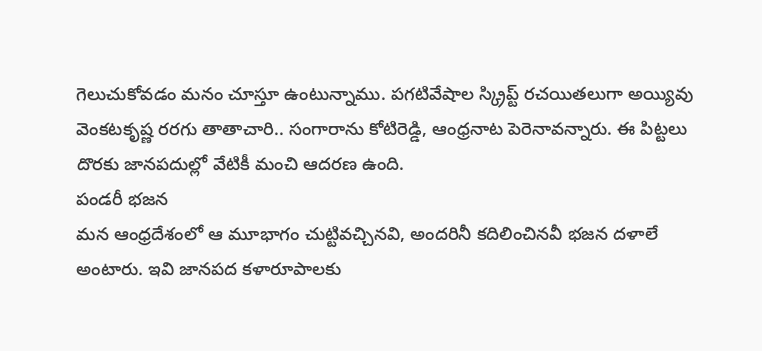గెలుచుకోవడం మనం చూస్తూ ఉంటున్నాము. పగటివేషాల స్క్రిప్ట్ రచయితలుగా అయ్యివు వెంకటకృష్ణ రరగు తాతాచారి.. సంగారాను కోటిరెడ్డి, ఆంధ్రనాట పెరెనావన్నారు. ఈ పిట్టలు దొరకు జానపదుల్లో వేటికీ మంచి ఆదరణ ఉంది.
పండరీ భజన
మన ఆంధ్రదేశంలో ఆ మూభాగం చుట్టివచ్చినవి, అందరినీ కదిలించినవీ భజన దళాలే అంటారు. ఇవి జానపద కళారూపాలకు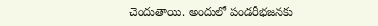చెందుతాయి. అందులో పండరీభజనకు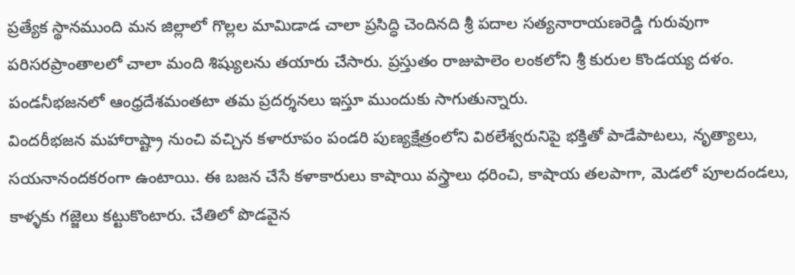ప్రత్యేక స్థానముంది మన జిల్లాలో గొల్లల మామిడాడ చాలా ప్రసిద్ధి చెందినది శ్రీ పదాల సత్యనారాయణరెడ్డి గురువుగా పరిసరప్రాంతాలలో చాలా మంది శిష్యులను తయారు చేసారు. ప్రస్తుతం రాజుపాలెం లంకలోని శ్రీ కురుల కొండయ్య దళం. పండనీభజనలో ఆంధ్రదేశమంతటా తమ ప్రదర్శనలు ఇస్తూ ముందుకు సాగుతున్నారు.
విందరీభజన మహారాష్ట్రా నుంచి వచ్చిన కళారూపం పండరి పుణ్యక్షేత్రంలోని విఠలేశ్వరునిపై భక్తితో పాడేపాటలు, నృత్యాలు, సయనానందకరంగా ఉంటాయి. ఈ బజన చేసే కళాకారులు కాషాయి వస్త్రాలు ధరించి, కాషాయ తలపాగా, మెడలో పూలదండలు, కాళ్ళకు గజ్జెలు కట్టుకొంటారు. చేతిలో పొడవైన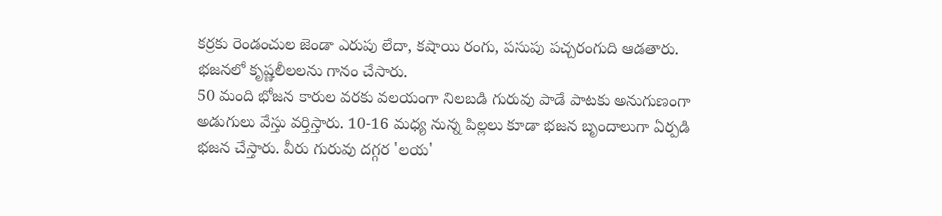కర్రకు రెండంచుల జెండా ఎరుపు లేదా, కషాయి రంగు, పసుపు పచ్చరంగుది ఆడతారు. భజనలో కృష్ణలీలలను గానం చేసారు.
50 మంది భోజన కారుల వరకు వలయంగా నిలబడి గురువు పాడే పాటకు అనుగుణంగా అడుగులు వేస్తు వర్తిస్తారు. 10-16 మధ్య నున్న పిల్లలు కూడా భజన బృందాలుగా ఏర్పడి భజన చేస్తారు. వీరు గురువు దగ్గర 'లయ'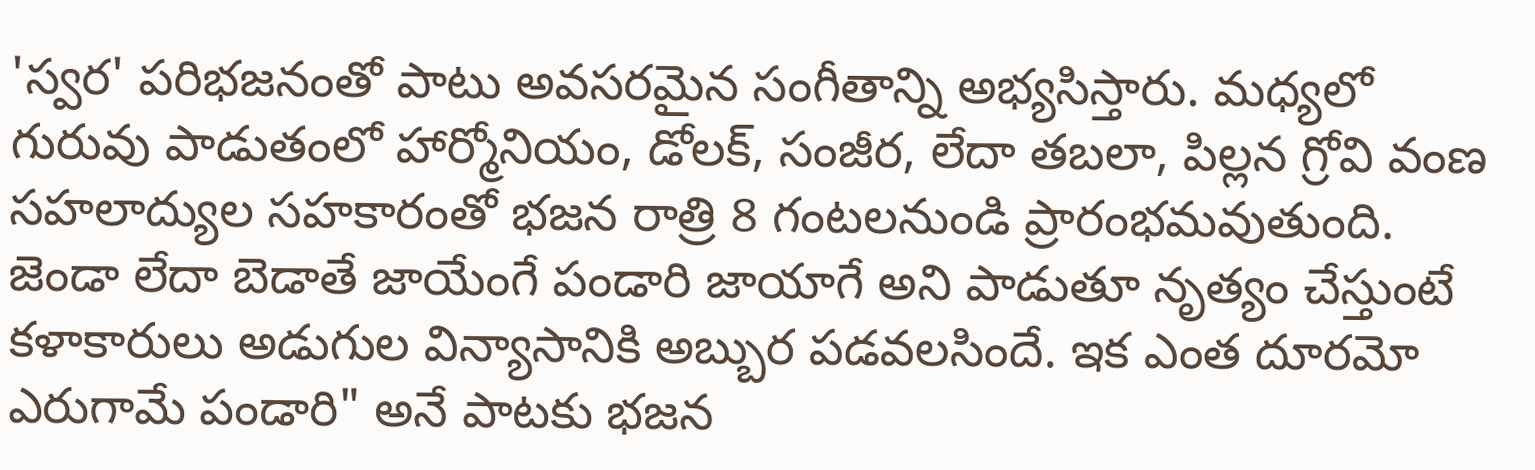'స్వర' పరిభజనంతో పాటు అవసరమైన సంగీతాన్ని అభ్యసిస్తారు. మధ్యలో గురువు పాడుతంలో హార్మోనియం, డోలక్, సంజీర, లేదా తబలా, పిల్లన గ్రోవి వంణ సహలాద్యుల సహకారంతో భజన రాత్రి 8 గంటలనుండి ప్రారంభమవుతుంది.
జెండా లేదా బెడాతే జాయేంగే పండారి జాయాగే అని పాడుతూ నృత్యం చేస్తుంటే కళాకారులు అడుగుల విన్యాసానికి అబ్బుర పడవలసిందే. ఇక ఎంత దూరమో ఎరుగామే పండారి" అనే పాటకు భజన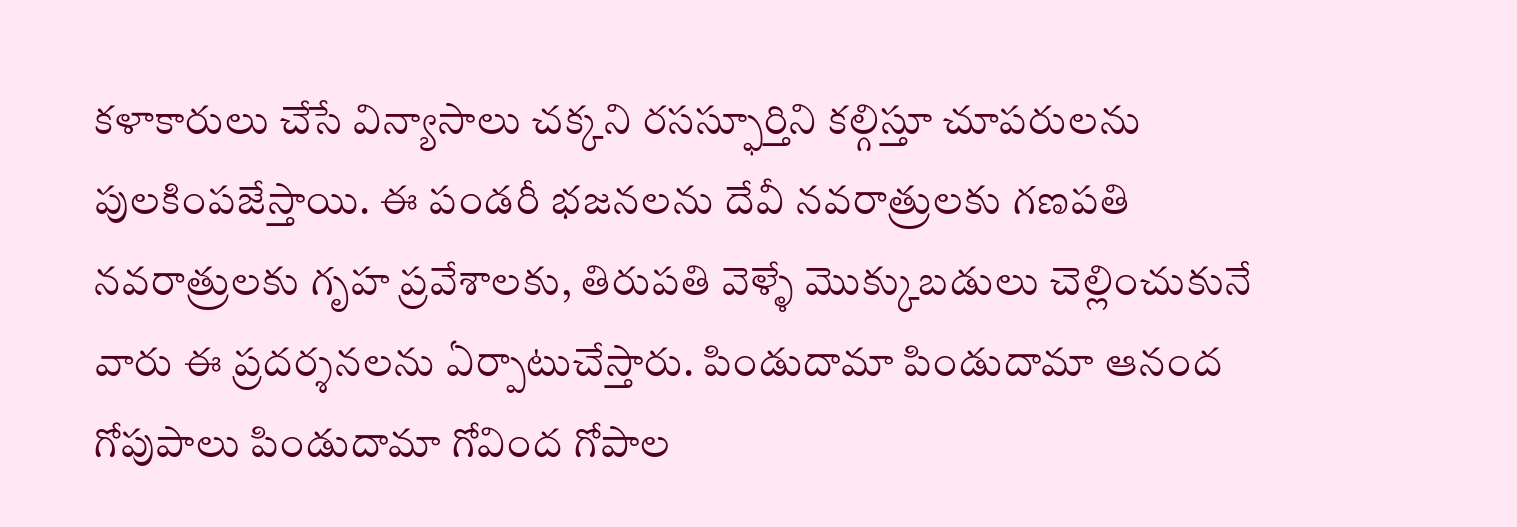కళాకారులు చేసే విన్యాసాలు చక్కని రసస్ఫూర్తిని కల్గిస్తూ చూపరులను పులకింపజేస్తాయి. ఈ పండరీ భజనలను దేవీ నవరాత్రులకు గణపతి నవరాత్రులకు గృహ ప్రవేశాలకు, తిరుపతి వెళ్ళే మొక్కుబడులు చెల్లించుకునే వారు ఈ ప్రదర్శనలను ఏర్పాటుచేస్తారు. పిండుదామా పిండుదామా ఆనంద గోపుపాలు పిండుదామా గోవింద గోపాల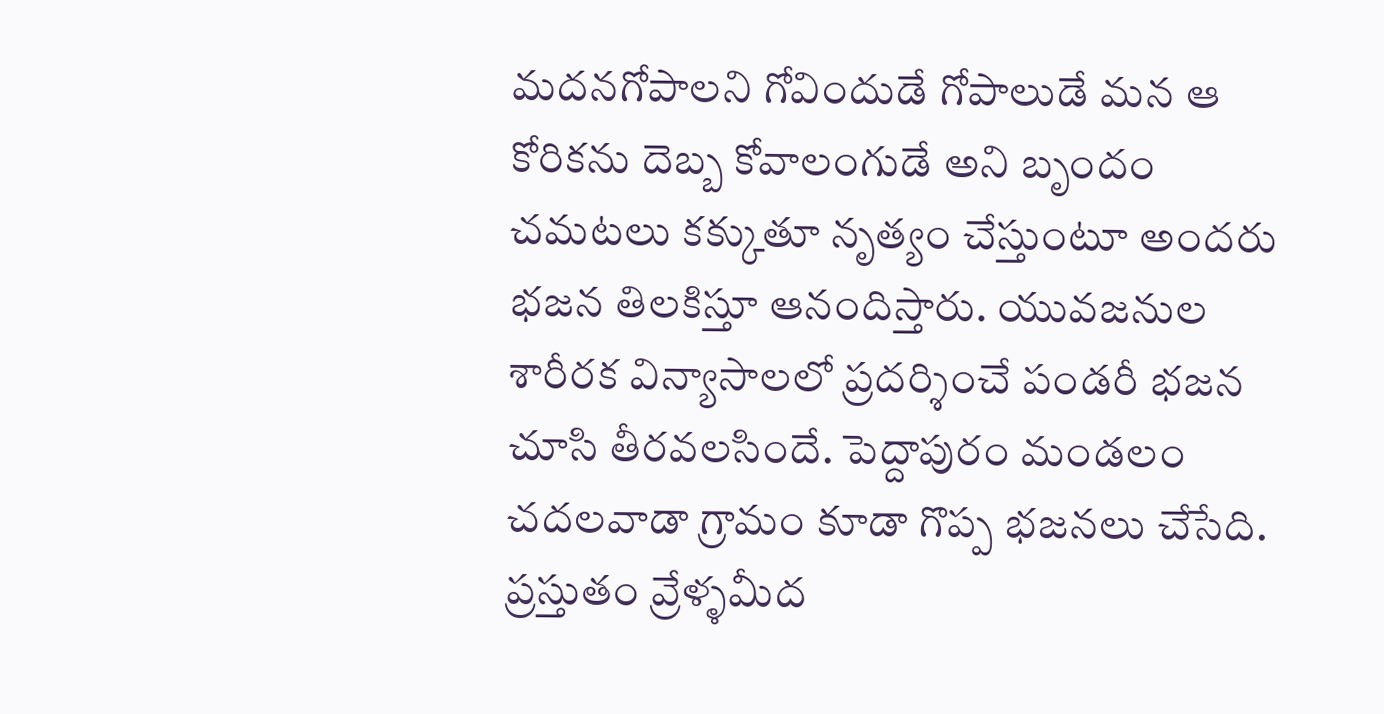మదనగోపాలని గోవిందుడే గోపాలుడే మన ఆ కోరికను దెబ్బ కోవాలంగుడే అని బృందం చమటలు కక్కుతూ నృత్యం చేస్తుంటూ అందరు భజన తిలకిస్తూ ఆనందిస్తారు. యువజనుల శారీరక విన్యాసాలలో ప్రదర్శించే పండరీ భజన చూసి తీరవలసిందే. పెద్దాపురం మండలం చదలవాడా గ్రామం కూడా గొప్ప భజనలు చేసేది. ప్రస్తుతం వ్రేళ్ళమీద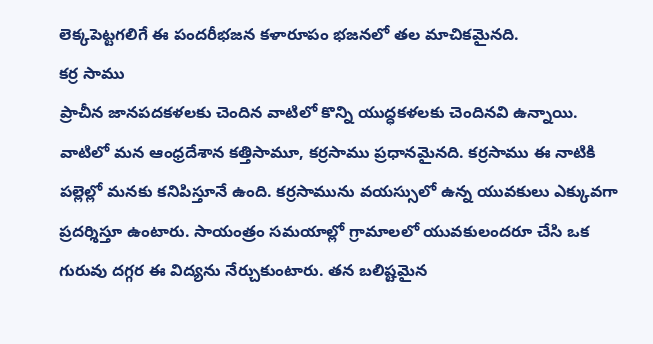లెక్కపెట్టగలిగే ఈ పందరీభజన కళారూపం భజనలో తల మాచికమైనది.
కర్ర సాము
ప్రాచీన జానపదకళలకు చెందిన వాటిలో కొన్ని యుద్ధకళలకు చెందినవి ఉన్నాయి. వాటిలో మన ఆంధ్రదేశాన కత్తిసామూ, కర్రసాము ప్రధానమైనది. కర్రసాము ఈ నాటికి పల్లెల్లో మనకు కనిపిస్తూనే ఉంది. కర్రసామును వయస్సులో ఉన్న యువకులు ఎక్కువగా ప్రదర్శిస్తూ ఉంటారు. సాయంత్రం సమయాల్లో గ్రామాలలో యువకులందరూ చేసి ఒక గురువు దగ్గర ఈ విద్యను నేర్చుకుంటారు. తన బలిష్టమైన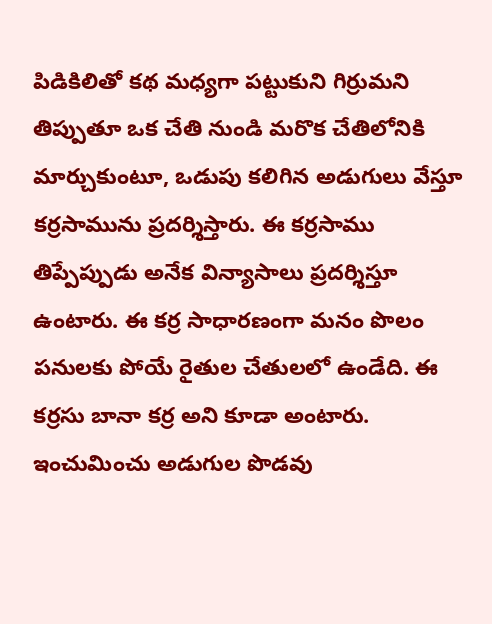పిడికిలితో కథ మధ్యగా పట్టుకుని గిర్రుమని తిప్పుతూ ఒక చేతి నుండి మరొక చేతిలోనికి మార్చుకుంటూ, ఒడుపు కలిగిన అడుగులు వేస్తూ కర్రసామును ప్రదర్శిస్తారు. ఈ కర్రసాము తిప్పేప్పుడు అనేక విన్యాసాలు ప్రదర్శిస్తూ ఉంటారు. ఈ కర్ర సాధారణంగా మనం పొలం పనులకు పోయే రైతుల చేతులలో ఉండేది. ఈ కర్రసు బానా కర్ర అని కూడా అంటారు. ఇంచుమించు అడుగుల పొడవు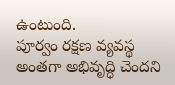ఉంటుంది.
పూర్వం రక్షణ వ్యవస్థ అంతగా అభివృద్ధి చెందని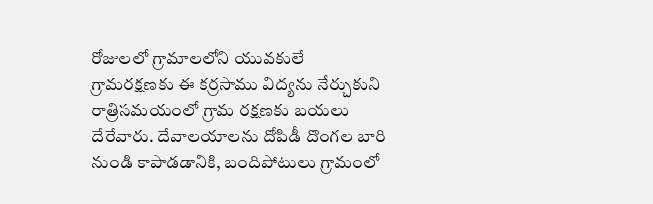రోజులలో గ్రామాలలోని యువకులే గ్రామరక్షణకు ఈ కర్రసాము విద్యను నేర్చుకుని రాత్రిసమయంలో గ్రామ రక్షణకు బయలు దేరేవారు. దేవాలయాలను దోపిడీ దొంగల బారి నుండి కాపాడడానికి, బందిపోటులు గ్రామంలో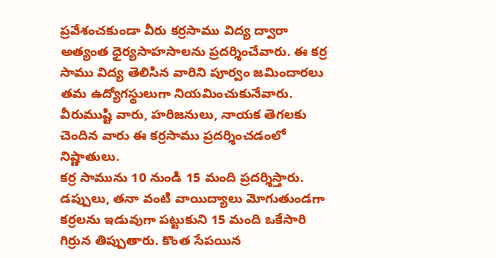ప్రవేశంచకుండా వీరు కర్రసాము విద్య ద్వారా అత్యంత ధైర్యసాహసాలను ప్రదర్శించేవారు. ఈ కర్ర సాము విద్య తెలిసిన వారిని పూర్వం జమిందారలు తమ ఉద్యోగస్థులుగా నియమించుకునేవారు. వీరుముష్టి వారు, హరిజనులు, నాయక తెగలకు చెందిన వారు ఈ కర్రసాము ప్రదర్శించడంలో నిష్ణాతులు.
కర్ర సామును 10 నుండి 15 మంది ప్రదర్శిస్తారు. డప్పులు, తనా వంటి వాయిద్యాలు మోగుతుండగా కర్రలను ఇడువుగా పట్టుకుని 15 మంది ఒకేసారి గిర్రున తిప్పుతారు. కొంత సేపయిన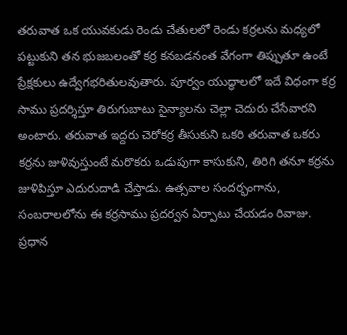తరువాత ఒక యువకుడు రెండు చేతులలో రెండు కర్రలను మధ్యలో పట్టుకుని తన భుజబలంతో కర్ర కనబడనంత వేగంగా తిప్పుతూ ఉంటే ప్రేక్షకులు ఉద్వేగభరితులవుతారు. పూర్వం యుద్ధాలలో ఇదే విధంగా కర్ర సాము ప్రదర్శిస్తూ తిరుగుబాటు సైన్యాలను చెల్లా చెదురు చేసేవారని అంటారు. తరువాత ఇద్దరు చెరోకర్ర తీసుకుని ఒకరి తరువాత ఒకరు కర్రను జుళివుస్తుంటే మరొకరు ఒడుపుగా కాసుకుని, తిరిగి తనూ కర్రను జుళిపిస్తూ ఎదురుదాడి చేస్తాడు. ఉత్సవాల సందర్భంగాను, సంబరాలలోను ఈ కర్రసాము ప్రదర్వన ఏర్పాటు చేయడం రివాజు. ప్రధాన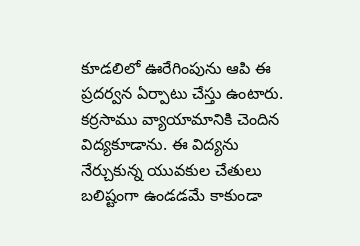కూడలిలో ఊరేగింపును ఆపి ఈ ప్రదర్వన ఏర్పాటు చేస్తు ఉంటారు. కర్రసాము వ్యాయామానికి చెందిన విద్యకూడాను. ఈ విద్యను నేర్చుకున్న యువకుల చేతులు బలిష్టంగా ఉండడమే కాకుండా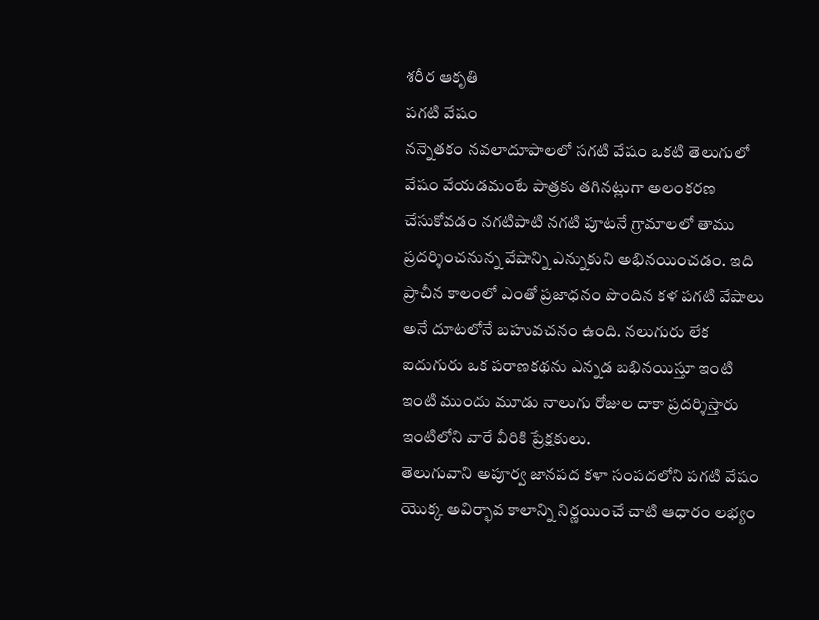శరీర ఆకృతి
పగటి వేషం
నన్నెతకం నవలాదూపాలలో సగటి వేషం ఒకటి తెలుగులో వేషం వేయడమంటే పాత్రకు తగినట్లుగా అలంకరణ చేసుకోవడం నగటిపాటి నగటి పూటనే గ్రామాలలో తాము ప్రదర్శించనున్న వేషాన్ని ఎన్నుకుని అభినయించడం. ఇది ప్రాచీన కాలంలో ఎంతో ప్రజాధనం పొందిన కళ పగటి వేషాలు అనే దూటలోనే బహువచనం ఉంది. నలుగురు లేక ఐదుగురు ఒక పరాణకథను ఎన్నడ బభినయిస్తూ ఇంటి ఇంటి ముందు మూడు నాలుగు రోజుల దాకా ప్రదర్శిస్తారు ఇంటిలోని వారే వీరికి ప్రేక్షకులు.
తెలుగువాని అపూర్వ జానపద కళా సంపదలోని పగటి వేషం యొక్క అవిర్భావ కాలాన్ని నిర్ణయించే చాటి ఆధారం లభ్యం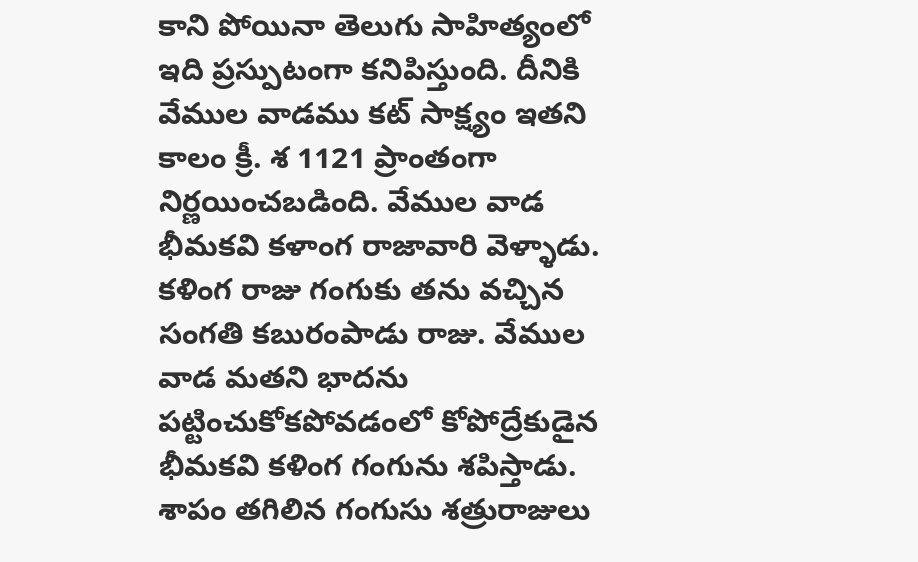కాని పోయినా తెలుగు సాహిత్యంలో ఇది ప్రస్పుటంగా కనిపిస్తుంది. దీనికి వేముల వాడము కట్ సాక్ష్యం ఇతని కాలం క్రీ. శ 1121 ప్రాంతంగా నిర్ణయించబడింది. వేముల వాడ భీమకవి కళాంగ రాజావారి వెళ్ళాడు. కళింగ రాజు గంగుకు తను వచ్చిన సంగతి కబురంపాడు రాజు. వేముల వాడ మతని భాదను పట్టించుకోకపోవడంలో కోపోద్రేకుడైన భీమకవి కళింగ గంగును శపిస్తాడు. శాపం తగిలిన గంగుసు శత్రురాజులు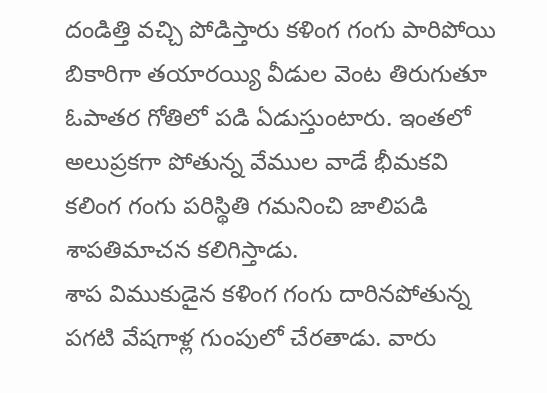దండిత్తి వచ్చి పోడిస్తారు కళింగ గంగు పారిపోయి బికారిగా తయారయ్యి వీడుల వెంట తిరుగుతూ ఓపాతర గోతిలో పడి ఏడుస్తుంటారు. ఇంతలో అలుప్రకగా పోతున్న వేముల వాడే భీమకవి కలింగ గంగు పరిస్థితి గమనించి జాలిపడి శాపతిమాచన కలిగిస్తాడు.
శాప విముకుడైన కళింగ గంగు దారినపోతున్న పగటి వేషగాళ్ల గుంపులో చేరతాడు. వారు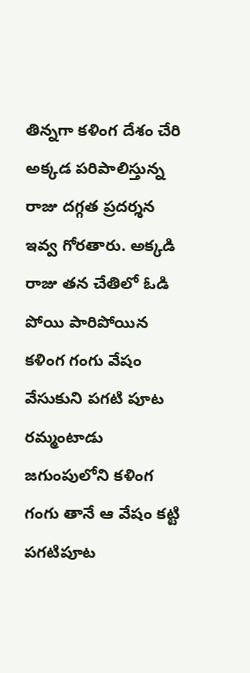తిన్నగా కళింగ దేశం చేరి అక్కడ పరిపాలిస్తున్న రాజు దగ్గత ప్రదర్శన ఇవ్వ గోరతారు. అక్కడి రాజు తన చేతిలో ఓడి పోయి పారిపోయిన కళింగ గంగు వేషం వేసుకుని పగటి పూట రమ్మంటాడు జగుంపులోని కళింగ గంగు తానే ఆ వేషం కట్టి పగటిపూట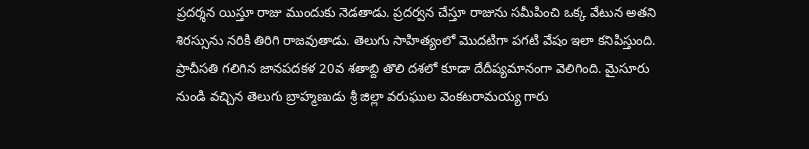ప్రదర్శన యిస్తూ రాజు ముందుకు నెడతాడు. ప్రదర్వన చేస్తూ రాజును సమీపించి ఒక్క వేటున అతని శిరస్సును నరికి తిరిగి రాజవుతాడు. తెలుగు సాహిత్యంలో మొదటిగా పగటి వేషం ఇలా కనిపిస్తుంది.
ప్రాచీసతి గలిగిన జానపదకళ 20వ శతాబ్ది తొలి దశలో కూడా దేదీప్యమానంగా వెలిగింది. మైసూరు నుండి వచ్చిన తెలుగు బ్రాహ్మణుడు శ్రీ జిల్లా వరుఘుల వెంకటరామయ్య గారు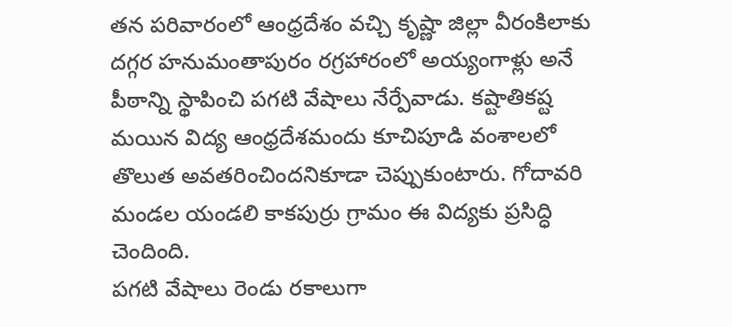తన పరివారంలో ఆంధ్రదేశం వచ్చి కృష్ణా జిల్లా వీరంకిలాకు దగ్గర హనుమంతాపురం రగ్రహారంలో అయ్యంగాళ్లు అనే పీఠాన్ని స్థాపించి పగటి వేషాలు నేర్పేవాడు. కష్టాతికష్ట మయిన విద్య ఆంధ్రదేశమందు కూచిపూడి వంశాలలో తొలుత అవతరించిందనికూడా చెప్పుకుంటారు. గోదావరి మండల యండలి కాకపుర్రు గ్రామం ఈ విద్యకు ప్రసిద్ధి చెందింది.
పగటి వేషాలు రెండు రకాలుగా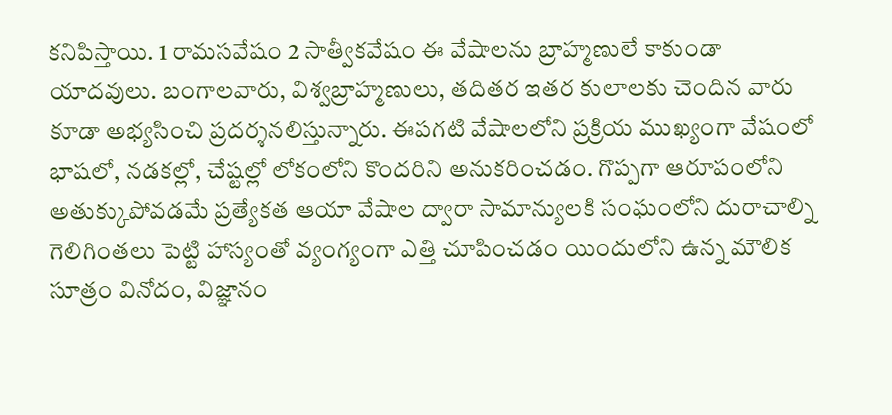కనిపిస్తాయి. 1 రామసవేషం 2 సాత్వీకవేషం ఈ వేషాలను బ్రాహ్మణులే కాకుండా యాదవులు. బంగాలవారు, విశ్వబ్రాహ్మణులు, తదితర ఇతర కులాలకు చెందిన వారు కూడా అభ్యసించి ప్రదర్శనలిస్తున్నారు. ఈపగటి వేషాలలోని ప్రక్రియ ముఖ్యంగా వేషంలో భాషలో, నడకల్లో, చేష్టల్లో లోకంలోని కొందరిని అనుకరించడం. గొప్పగా ఆరూపంలోని అతుక్కుపోవడమే ప్రత్యేకత ఆయా వేషాల ద్వారా సామాన్యులకి సంఘంలోని దురాచాల్ని గెలిగింతలు పెట్టి హాస్యంతో వ్యంగ్యంగా ఎత్తి చూపించడం యిందులోని ఉన్న మౌలిక సూత్రం వినోదం, విజ్ఞానం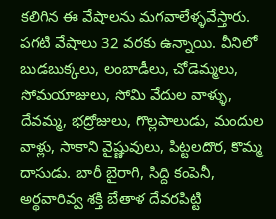కలిగిన ఈ వేషాలను మగవాలేళ్ళవేస్తారు.
పగటి వేషాలు 32 వరకు ఉన్నాయి. వీనిలో బుడబుక్కలు, లంబాడీలు, చోడెమ్మలు, సోమయాజులు, సోమి వేదుల వాళ్ళు, దేవమ్మ, భద్రోజులు, గొల్లపాలుడు, మందుల వాళ్లు, సాకాని వైష్ణువులు, పిట్టలదొర, కొమ్మ దాసుడు. బారీ బైరాగి, సిద్ది కంపెనీ, అర్థవారివ్వ శక్తి బేతాళ దేవరపిట్టి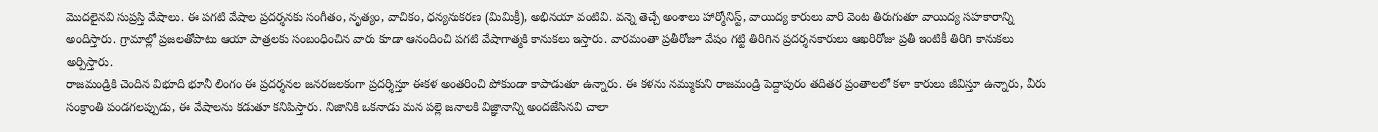మొదలైనవి సుప్రస్తి వేషాలు. ఈ పగటి వేషాల ప్రదర్శనకు సంగీతం, నృత్యం, వాచికం, ధన్యనుకరణ (మిమిక్రీ), అభినయా వంటివి. వన్నె తెచ్చే అంశాలు హార్మోనిస్ట్, వాయిద్య కారులు వారి వెంట తిరుగుతూ వాయిద్య సహకారాన్ని అందిస్తారు. గ్రామాల్లో ప్రజలతోపాటు ఆయా పాత్రలకు సంబంధించిన వారు కూడా ఆనందించి పగటి వేషాగాత్మకి కానుకలు ఇస్తారు. వారమంతా ప్రతీరోజూ వేషం గట్టి తిరిగిన ప్రదర్శనకారులు ఆఖరిరోజు ప్రతీ ఇంటికీ తిరిగి కానుకలు అర్పిస్తారు.
రాజమండ్రికి చెందిన విభూది భూనీ లింగం ఈ ప్రదర్శనల జనరజలకంగా ప్రదర్శిస్తూ ఈకళ అంతరించి పోకుండా కాపాడుతూ ఉన్నారు. ఈ కళను నమ్ముకుని రాజమండ్రి పెద్దాపురం తదితర ప్రంతాలలో కళా కారులు జీవిస్తూ ఉన్నారు, వీరు సంక్రాంతి పండగలప్పుడు, ఈ వేషాలను కడుతూ కనిపిస్తారు. నిజానికి ఒకనాడు మన పల్లె జనాలకి విజ్ఞానాన్ని అందజేసినవి చాలా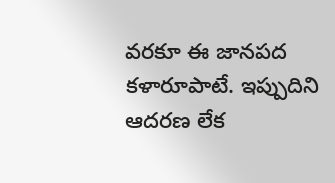వరకూ ఈ జానపద కళారూపాటే. ఇప్పుదిని ఆదరణ లేక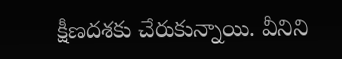క్షీణదశకు చేరుకున్నాయి. వీనిని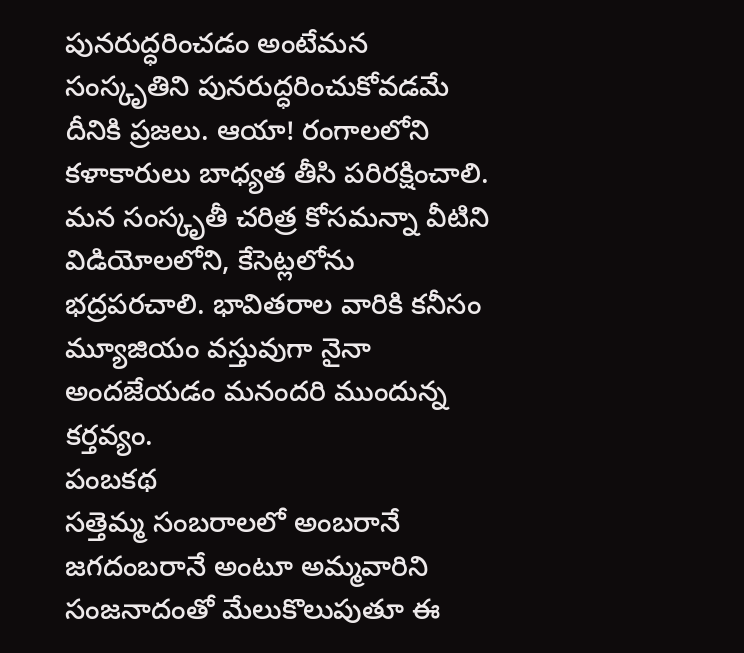పునరుద్ధరించడం అంటేమన సంస్కృతిని పునరుద్ధరించుకోవడమే దీనికి ప్రజలు. ఆయా! రంగాలలోని కళాకారులు బాధ్యత తీసి పరిరక్షించాలి. మన సంస్కృతీ చరిత్ర కోసమన్నా వీటిని విడియోలలోని, కేసెట్లలోను భద్రపరచాలి. భావితరాల వారికి కనీసం మ్యూజియం వస్తువుగా నైనా అందజేయడం మనందరి ముందున్న కర్తవ్యం.
పంబకథ
సత్తెమ్మ సంబరాలలో అంబరానే జగదంబరానే అంటూ అమ్మవారిని సంజనాదంతో మేలుకొలుపుతూ ఈ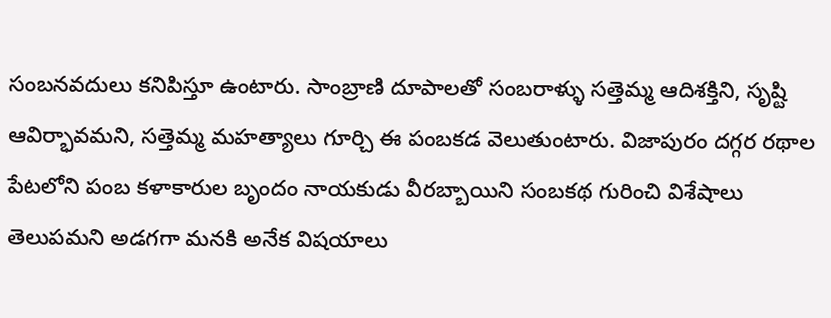సంబనవదులు కనిపిస్తూ ఉంటారు. సాంబ్రాణి దూపాలతో సంబరాళ్ళు సత్తెమ్మ ఆదిశక్తిని, సృష్టి ఆవిర్భావమని, సత్తెమ్మ మహత్యాలు గూర్చి ఈ పంబకడ వెలుతుంటారు. విజాపురం దగ్గర రథాల పేటలోని పంబ కళాకారుల బృందం నాయకుడు వీరబ్బాయిని సంబకథ గురించి విశేషాలు తెలుపమని అడగగా మనకి అనేక విషయాలు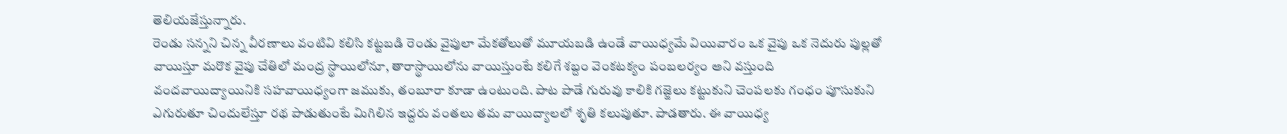తెలియజేస్తున్నారు.
రెండు సన్నని చిన్న వీరణాలు వంటివి కలిసి కట్టబడి రెండు వైపులా మేకతోలుతో మూయబడి ఉండే వాయిధ్యమే వియివారం ఒక వైపు ఒక నెదురు పుల్లతో వాయిస్తూ మరొక వైపు చేతిలో మంద్ర స్థాయిలోనూ, తారాస్థాయిలోను వాయిస్తుంటే కలిగే శబ్దం వెంకటక్యం పంబలర్యం అని వస్తుంది వందవాయిద్యాయినికి సహవాయిధ్యంగా జముకు, తంబూరా కూడా ఉంటుంది. పాట పాడే గురువు కాలికి గజ్జెలు కట్టుకుని చెంపలకు గంధం పూసుకుని ఎగురుతూ చిందులేస్తూ రథ పాడుతుంటే మిగిలిన ఇద్దరు వంతలు తమ వాయిద్యాలలో శృతి కలుపుతూ. పాడతారు. ఈ వాయిధ్య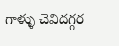గాళ్ళు చెవిదగ్గర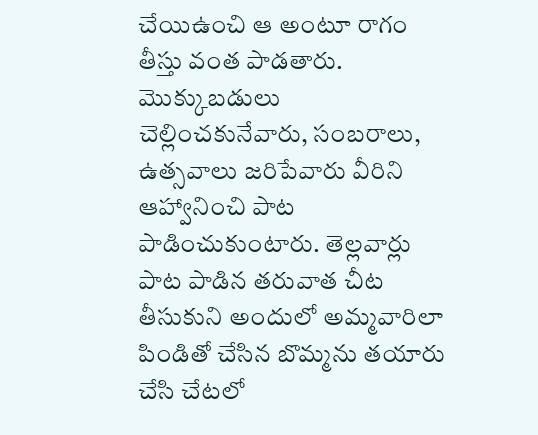చేయిఉంచి ఆ అంటూ రాగం తీస్తు వంత పాడతారు.
మొక్కుబడులు చెల్లించకునేవారు, సంబరాలు, ఉత్సవాలు జరిపేవారు వీరిని ఆహ్వానించి పాట పాడించుకుంటారు. తెల్లవార్లు పాట పాడిన తరువాత చీట తీసుకుని అందులో అమ్మవారిలా పిండితో చేసిన బొమ్మను తయారు చేసి చేటలో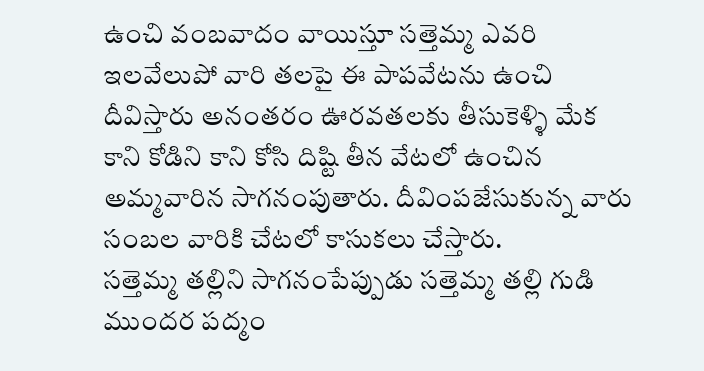ఉంచి వంబవాదం వాయిస్తూ సత్తెమ్మ ఎవరి ఇలవేలుపో వారి తలపై ఈ పాపవేటను ఉంచి దీవిస్తారు అనంతరం ఊరవతలకు తీసుకెళ్ళి మేక కాని కోడిని కాని కోసి దిష్టి తీన వేటలో ఉంచిన అమ్మవారిన సాగనంపుతారు. దీవింపజేసుకున్న వారు సంబల వారికి చేటలో కాసుకలు చేస్తారు.
సత్తెమ్మ తల్లిని సాగనంపేప్పుడు సత్తెమ్మ తల్లి గుడి ముందర పద్మం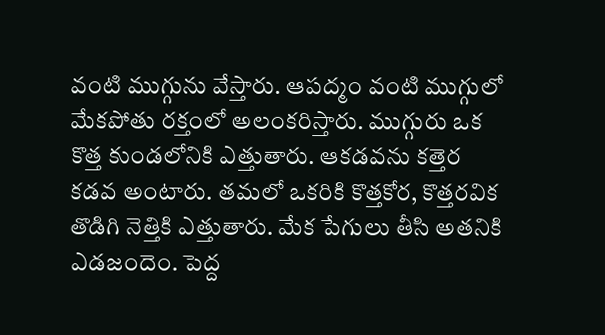వంటి ముగ్గును వేస్తారు. ఆపద్మం వంటి ముగ్గులో మేకపోతు రక్తంలో అలంకరిస్తారు. ముగ్గురు ఒక కొత్త కుండలోనికి ఎత్తుతారు. ఆకడవను కత్తెర కడవ అంటారు. తమలో ఒకరికి కొత్తకోర, కొత్తరవిక తొడిగి నెత్తికి ఎత్తుతారు. మేక పేగులు తీసి అతనికి ఎడజందెం. పెద్ద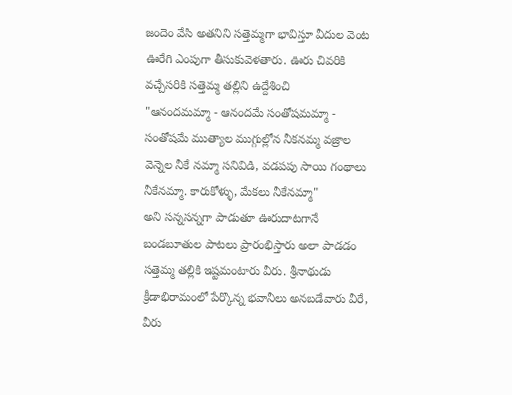జందెం వేసి అతనిని సత్తెమ్మగా భావిస్తూ వీదుల వెంట ఊరేగి ఎంపుగా తీసుకువెళతారు. ఊరు చివరికి వచ్చేసరికి సత్తెమ్మ తల్లిని ఉద్దేశించి
"ఆనందమమ్మా - ఆనందమే సంతోషమమ్మా - సంతోషమే ముత్యాల ముగ్గుల్లోన నీకనమ్మ వజ్రాల వెన్నెల నీకే నమ్మా సనివిడి, వడపపు సాయి గంథాలు నీకేనమ్మా. కారుకోళ్ళు, మేకలు నీకేనమ్మా"
అని సన్నసన్నగా పాడుతూ ఊరుదాటగానే బండబూతుల పాటలు ప్రారంభిస్తారు అలా పాడడం సత్తెమ్మ తల్లికి ఇష్టమంటారు వీరు. శ్రీనాథుడు క్రీడాభిరామంలో పేర్కొన్న భవానీలు అనబడేవారు వీరే, వీరు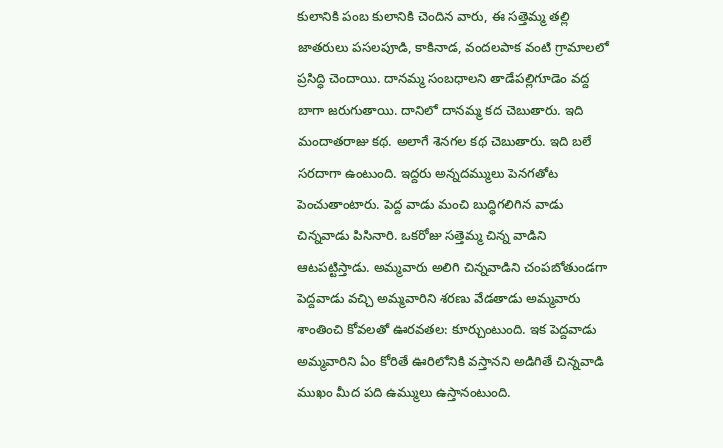కులానికి పంబ కులానికి చెందిన వారు, ఈ సత్తెమ్మ తల్లి జాతరులు పసలపూడి, కాకినాడ, వందలపాక వంటి గ్రామాలలో ప్రసిద్ధి చెందాయి. దానమ్మ సంబధాలని తాడేపల్లిగూడెం వద్ద బాగా జరుగుతాయి. దానిలో దానమ్మ కద చెబుతారు. ఇది మందాతరాజు కథ. అలాగే శెనగల కథ చెబుతారు. ఇది బలే సరదాగా ఉంటుంది. ఇద్దరు అన్నదమ్ములు పెనగతోట పెంచుతాంటారు. పెద్ద వాడు మంచి బుద్ధిగలిగిన వాడు చిన్నవాడు పిసినారి. ఒకరోజు సత్తెమ్మ చిన్న వాడిని ఆటపట్టిస్తాడు. అమ్మవారు అలిగి చిన్నవాడిని చంపబోతుండగా పెద్దవాడు వచ్చి అమ్మవారిని శరణు వేడతాడు అమ్మవారు శాంతించి కోవలతో ఊరవతల: కూర్చుంటుంది. ఇక పెద్దవాడు అమ్మవారిని ఏం కోరితే ఊరిలోనికి వస్తానని అడిగితే చిన్నవాడి ముఖం మీద పది ఉమ్ములు ఉస్తానంటుంది.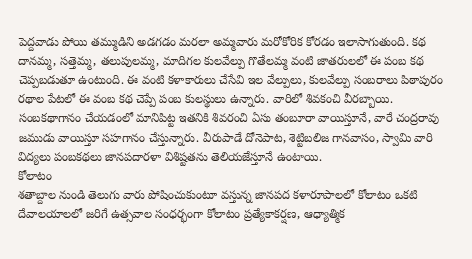పెద్దవాడు పోయి తమ్ముడిని అడగడం మరలా అమ్మవారు మరోకోరిక కోరడం ఇలాసాగుతుంది. కథ దానమ్మ, సత్తెమ్మ, తలుపులమ్మ, మాదిగల కులవేల్పు గొతేలమ్మ వంటి జాతరులలో ఈ పంబ కథ చెప్పబడుతూ ఉంటుంది. ఈ వంటి కళాకారులు చేసేవి ఇల వేల్పులు, కులవేల్పు సంబరాలు పిఠాపురం రథాల పేటలో ఈ వంబ కథ చెప్పే పంబ కులస్థులు ఉన్నారు. వారిలో శివకంచి వీరబ్బాయి. సంబకథాగానం చేయడంలో మానిపిట్ట ఇతనికి శివరంచి ఏసు తంబూరా వాయిస్తూనే, వారే చంద్రరావు జముడు వాయిస్తూ సహగానం చేస్తున్నారు. వీరుపాడే దోనెపాట, శెట్టిబలిజ గానవాసం, స్వామి వారి విద్యలు పంబకథలు జానపదారళా విశిష్టతను తెలియజేస్తూనే ఉంటాయి.
కోలాటం
శతాబ్దాల నుండి తెలుగు వారు పోషించుకుంటూ వస్తున్న జానపద కళారూపాలలో కోలాటం ఒకటి దేవాలయాలలో జరిగే ఉత్సవాల సంధర్భంగా కోలాటం ప్రత్యేకాకర్షణ, ఆధ్యాత్మిక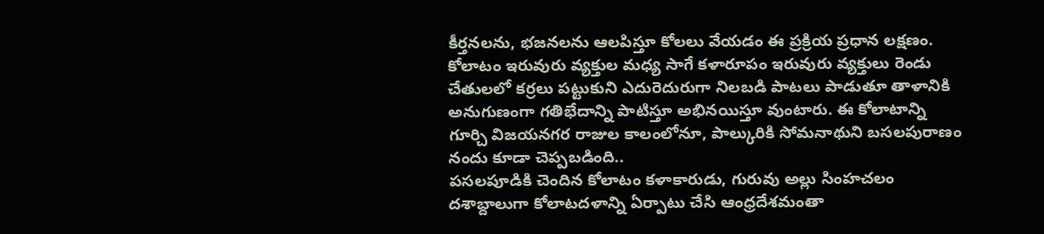కీర్తనలను, భజనలను ఆలపిస్తూ కోలలు వేయడం ఈ ప్రక్రియ ప్రధాన లక్షణం. కోలాటం ఇరువురు వ్యక్తుల మధ్య సాగే కళారూపం ఇరువురు వ్యక్తులు రెండు చేతులలో కర్రలు పట్టుకుని ఎదురెదురుగా నిలబడి పాటలు పాడుతూ తాళానికి అనుగుణంగా గతిభేదాన్ని పాటిస్తూ అభినయిస్తూ వుంటారు. ఈ కోలాటాన్ని గూర్చి విజయనగర రాజుల కాలంలోనూ, పాల్కురికి సోమనాథుని బసలపురాణం నందు కూడా చెప్పబడింది..
పసలపూడికి చెందిన కోలాటం కళాకారుడు, గురువు అల్లు సింహచలం దశాబ్దాలుగా కోలాటదళాన్ని ఏర్పాటు చేసి ఆంధ్రదేశమంతా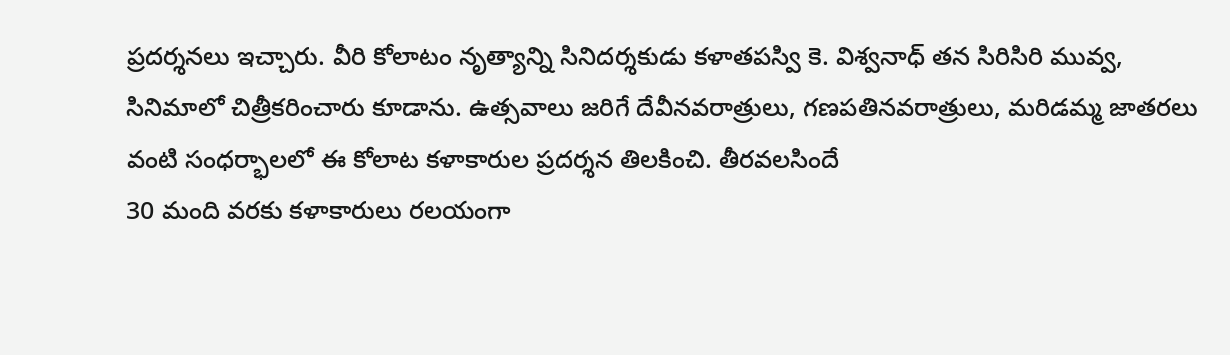ప్రదర్శనలు ఇచ్చారు. వీరి కోలాటం నృత్యాన్ని సినిదర్శకుడు కళాతపస్వి కె. విశ్వనాధ్ తన సిరిసిరి మువ్వ, సినిమాలో చిత్రీకరించారు కూడాను. ఉత్సవాలు జరిగే దేవీనవరాత్రులు, గణపతినవరాత్రులు, మరిడమ్మ జాతరలు వంటి సంధర్భాలలో ఈ కోలాట కళాకారుల ప్రదర్శన తిలకించి. తీరవలసిందే
30 మంది వరకు కళాకారులు రలయంగా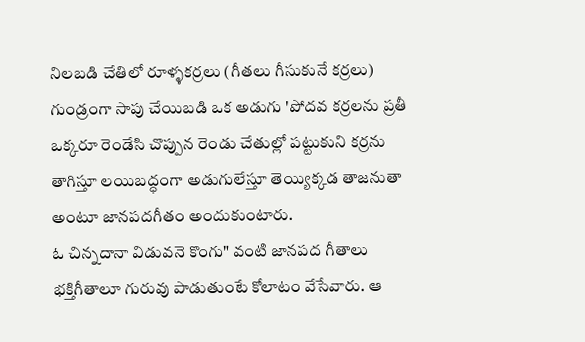నిలబడి చేతిలో రూళ్ళకర్రలు (గీతలు గీసుకునే కర్రలు) గుండ్రంగా సాపు చేయిబడి ఒక అడుగు 'పోదవ కర్రలను ప్రతీ ఒక్కరూ రెండేసి చొప్పున రెండు చేతుల్లో పట్టుకుని కర్రను తాగిస్తూ లయిబద్ధంగా అడుగులేస్తూ తెయ్యిక్కడ తాజనుతా అంటూ జానపదగీతం అందుకుంటారు.
ఓ చిన్నదానా విడువనె కొంగు" వంటి జానపద గీతాలు భక్తిగీతాలూ గురువు పాడుతుంటే కోలాటం వేసేవారు. ఆ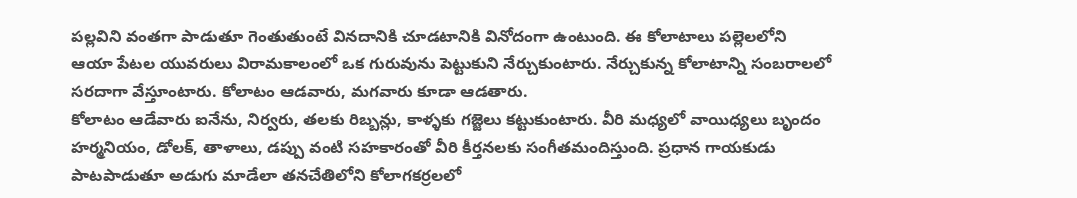పల్లవిని వంతగా పాడుతూ గెంతుతుంటే వినదానికి చూడటానికి వినోదంగా ఉంటుంది. ఈ కోలాటాలు పల్లెలలోని ఆయా పేటల యువరులు విరామకాలంలో ఒక గురువును పెట్టుకుని నేర్చుకుంటారు. నేర్చుకున్న కోలాటాన్ని సంబరాలలో సరదాగా వేస్తూంటారు. కోలాటం ఆడవారు, మగవారు కూడా ఆడతారు.
కోలాటం ఆడేవారు ఐనేను, నిర్వరు, తలకు రిబ్బన్లు, కాళ్ళకు గజ్జెలు కట్టుకుంటారు. వీరి మధ్యలో వాయిధ్యలు బృందం హర్మనియం, డోలక్, తాళాలు, డప్పు వంటి సహకారంతో వీరి కీర్తనలకు సంగీతమందిస్తుంది. ప్రధాన గాయకుడు పాటపాడుతూ అడుగు మాడేలా తనచేతిలోని కోలాగకర్రలలో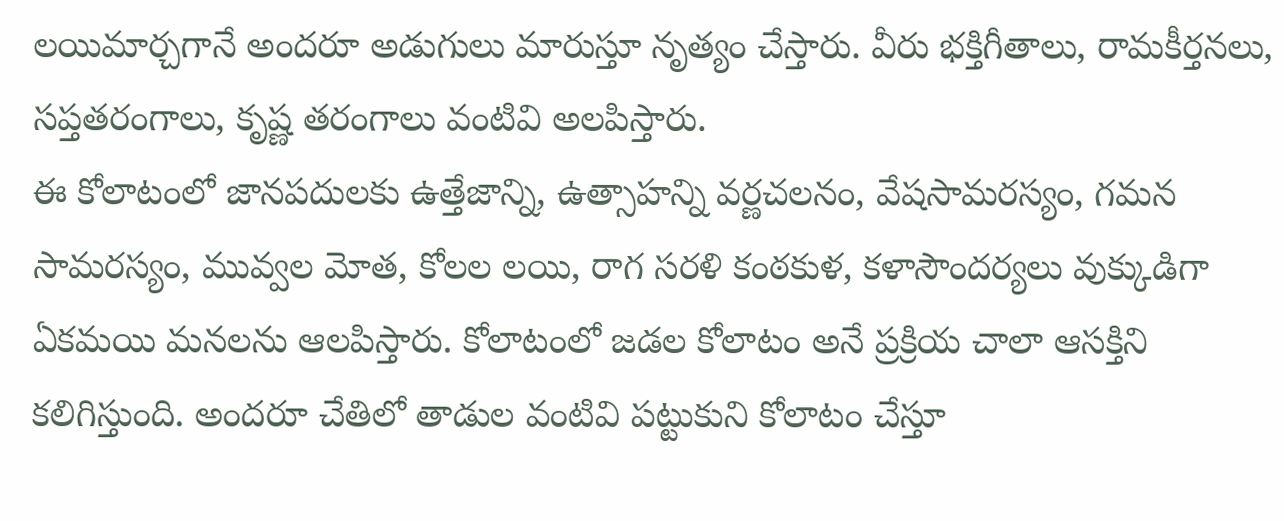లయిమార్చగానే అందరూ అడుగులు మారుస్తూ నృత్యం చేస్తారు. వీరు భక్తిగీతాలు, రామకీర్తనలు, సప్తతరంగాలు, కృష్ణ తరంగాలు వంటివి అలపిస్తారు.
ఈ కోలాటంలో జానపదులకు ఉత్తేజాన్ని, ఉత్సాహన్ని వర్ణచలనం, వేషసామరస్యం, గమన సామరస్యం, మువ్వల మోత, కోలల లయి, రాగ సరళి కంఠకుళ, కళాసౌందర్యలు వుక్కుడిగా ఏకమయి మనలను ఆలపిస్తారు. కోలాటంలో జడల కోలాటం అనే ప్రక్రియ చాలా ఆసక్తిని కలిగిస్తుంది. అందరూ చేతిలో తాడుల వంటివి పట్టుకుని కోలాటం చేస్తూ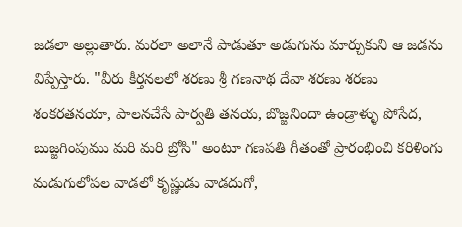జడలా అల్లుతారు. మరలా అలానే పాడుతూ అడుగును మార్చుకుని ఆ జడను విప్పేస్తారు. "వీరు కీర్తనలలో శరణు శ్రీ గణనాథ దేవా శరణు శరణు శంకరతనయా, పాలనచేసే పార్వతి తనయ, బొజ్జనిందా ఉండ్రాళ్ళు పోసేద, బుజ్జగింపుము మరి మరి బ్రోసి" అంటూ గణపతి గీతంతో ప్రారంభించి కరిళింగు మడుగులోపల వాడలో కృష్ణుడు వాడదుగో,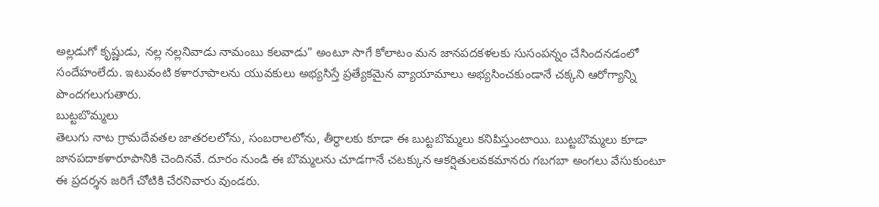అల్లడుగో కృష్ణుడు, నల్ల నల్లనివాడు నామంబు కలవాడు" అంటూ సాగే కోలాటం మన జానపదకళలకు సుసంపన్నం చేసిందనడంలో సందేహంలేదు. ఇటువంటి కళారూపాలను యువకులు అభ్యసిస్తే ప్రత్యేకమైన వ్యాయామాలు అభ్యసించకుండానే చక్కని ఆరోగ్యాన్ని పొందగలుగుతారు.
బుట్టబొమ్మలు
తెలుగు నాట గ్రామదేవతల జాతరలలోను, సంబరాలలోను, తీర్థాలకు కూడా ఈ బుట్టబొమ్మలు కనిపిస్తుంటాయి. బుట్టబొమ్మలు కూడా జానపదాకళారూపానికి చెందినవే. దూరం నుండి ఈ బొమ్మలను చూడగానే చటక్కున ఆకర్షితులవకమానరు గబగబా అంగలు వేసుకుంటూ ఈ ప్రదర్శన జరిగే చోటికి చేరనివారు వుండరు.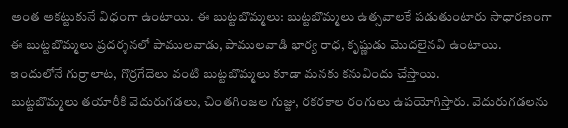అంత అకట్టుకునే విధంగా ఉంటాయి. ఈ బుట్టబొమ్మలు: బుట్టబొమ్మలు ఉత్సవాలకే పడుతుంటారు సాధారణంగా ఈ బుట్టబొమ్మలు ప్రదర్శనలో పాములవాడు, పాములవాడి భార్య రాధ, కృష్ణుడు మొదలైనవి ఉంటాయి. ఇందులోనే గుర్రాలాట, గొర్రగేదెలు వంటి బుట్టబొమ్మలు కూడా మనకు కనువిందు చేస్తాయి.
బుట్టబొమ్మలు తయారీకి వెదురుగడలు, చింతగింజల గుజ్జు, రకరకాల రంగులు ఉపయోగిస్తారు. వెదురుగడలను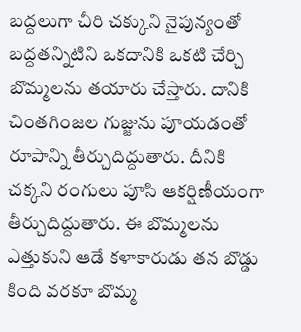బద్దలుగా చీరి చక్కుని నైపున్యంతో బద్దతన్నిటిని ఒకదానికి ఒకటి చేర్చి బొమ్మలను తయారు చేస్తారు. దానికి చింతగింజల గుజ్జును పూయడంతో రూపాన్ని తీర్చుదిద్దుతారు. దీనికి చక్కని రంగులు పూసి ఆకర్షిణీయంగా తీర్చుదిద్దుతారు. ఈ బొమ్మలను ఎత్తుకుని ఆడే కళాకారుడు తన బొడ్డు కింది వరకూ బొమ్మ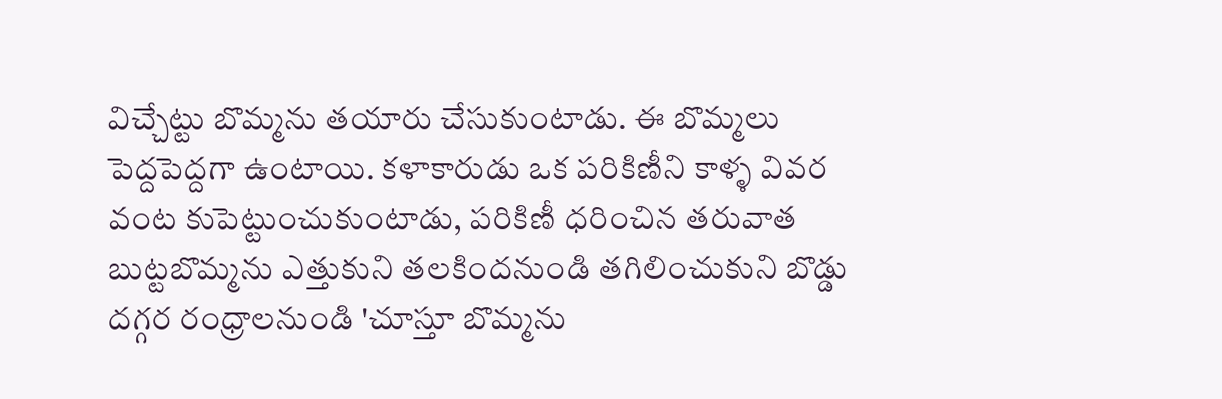విచ్చేట్టు బొమ్మను తయారు చేసుకుంటాడు. ఈ బొమ్మలు పెద్దపెద్దగా ఉంటాయి. కళాకారుడు ఒక పరికిణీని కాళ్ళ వివర వంట కుపెట్టుంచుకుంటాడు, పరికిణీ ధరించిన తరువాత బుట్టబొమ్మను ఎత్తుకుని తలకిందనుండి తగిలించుకుని బొడ్డు దగ్గర రంధ్రాలనుండి 'చూస్తూ బొమ్మను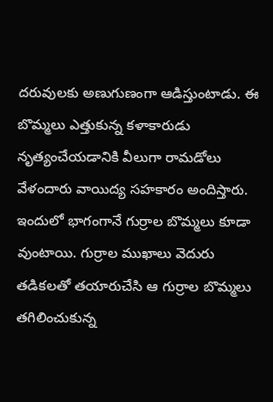దరువులకు అణుగుణంగా ఆడిస్తుంటాడు. ఈ బొమ్మలు ఎత్తుకున్న కళాకారుడు నృత్యంచేయడానికి వీలుగా రామడోలు వేళందారు వాయిద్య సహకారం అందిస్తారు. ఇందులో భాగంగానే గుర్రాల బొమ్మలు కూడా వుంటాయి. గుర్రాల ముఖాలు వెదురు తడికలతో తయారుచేసి ఆ గుర్రాల బొమ్మలు తగిలించుకున్న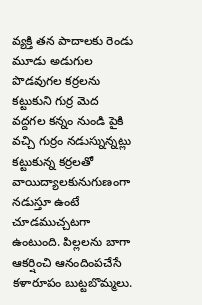వ్యక్తి తన పాదాలకు రెండు మూడు అడుగుల పొడవుగల కర్రలను కట్టుకుని గుర్ర మెద వద్దగల కన్నం నుండి పైకి వచ్చి గుర్రం నడుస్నున్నట్లు కట్టుకున్న కర్రలతో వాయిద్యాలకునుగుణంగా నడుస్తూ ఉంటే చూడముచ్చటగా ఉంటుంది. పిల్లలను బాగా ఆకర్షించి ఆనందింపచేసే కళారూపం బుట్టబొమ్మలు.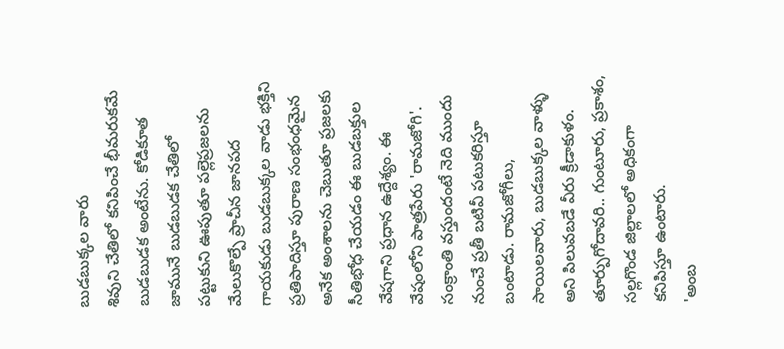బుడబుక్కల వారు
శివుని చేతిలో కనిపించే భీమరుకమే బుడబుడక అంటేను. కోడికూత జామునే బుడబుడక చేతిలో పట్టుకుని ఊపుతూ పల్లెప్రజలను మేలుకొల్పే ప్రాచీన జానపద గాయకుడు బుడబుక్కల వాడు భక్తిని ప్రతిపాదిస్తూ పురాణ సంభంధమైన అనేక అంశాలను చెబుతూ ప్రజలకు సీతిభోధ చేయడం ఈ బుడబక్తుల వేషగాని ప్రధాన ఉద్దేశ్యం. ఈ వేషంలోని పాత్రపేరు 'రామజోగి'. సంక్రాంతి వస్తుందంటే నెది ముందు నుంచే ప్రతీ బటివీ పటుకరిస్తూ బంటాడు. రామజోగీలు, సాయిలవారు, బుడబుక్కల వాళ్ళు అని పిలువబడే వీరు క్రీడాకుళం. తూర్పుగోదావరి.. గుంటూరు, ప్రకాశం, సల్లగొండ జిల్లాలలో అధికంగా కనిపిస్తూ ఉంటారు.
'అంబ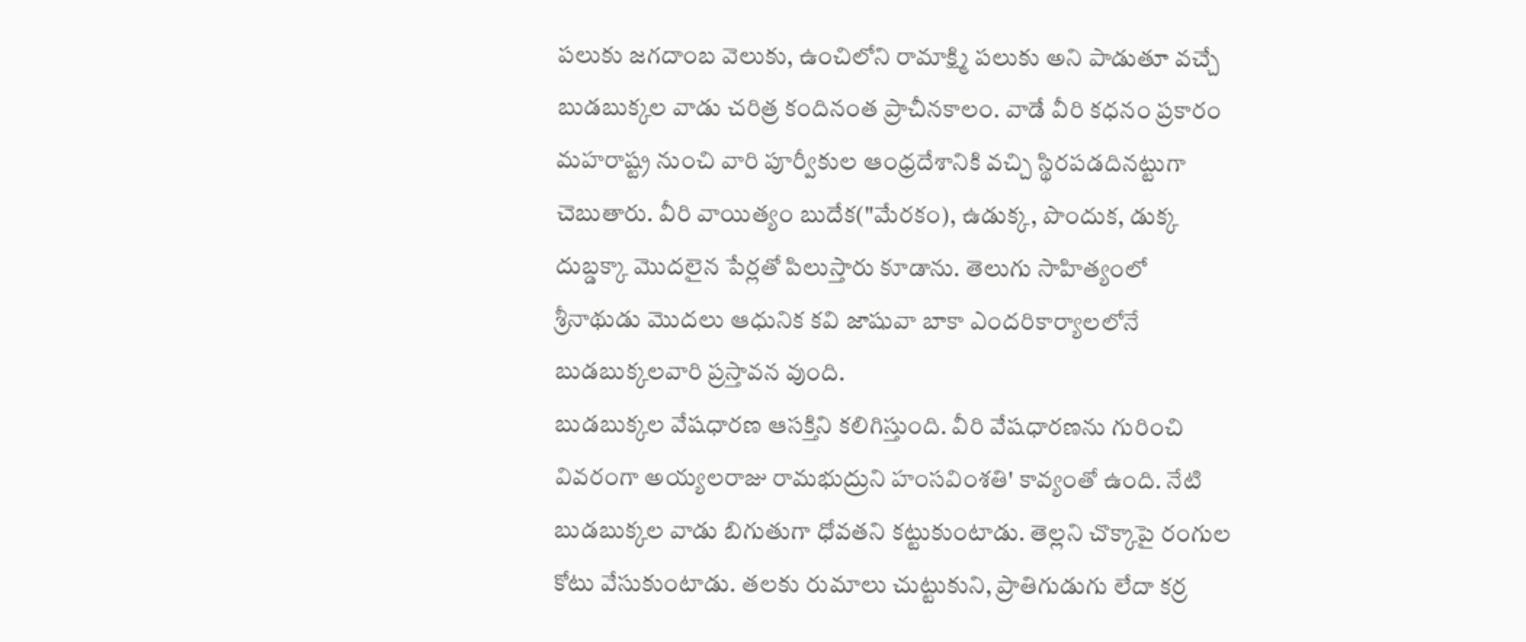పలుకు జగదాంబ వెలుకు, ఉంచిలోని రామాక్ష్మి పలుకు అని పాడుతూ వచ్చే బుడబుక్కల వాడు చరిత్ర కందినంత ప్రాచీనకాలం. వాడే వీరి కధనం ప్రకారం మహరాష్ట్ర నుంచి వారి పూర్వీకుల ఆంధ్రదేశానికి వచ్చి స్థిరపడదినట్టుగా చెబుతారు. వీరి వాయిత్యం బుదేక("మేరకం), ఉడుక్క, పొందుక, డుక్క దుబ్డక్కా మొదలైన పేర్లతో పిలుస్తారు కూడాను. తెలుగు సాహిత్యంలో శ్రీనాథుడు మొదలు ఆధునిక కవి జాషువా బాకా ఎందరికార్యాలలోనే బుడబుక్కలవారి ప్రస్తావన వుంది.
బుడబుక్కల వేషధారణ ఆసక్తిని కలిగిస్తుంది. వీరి వేషధారణను గురించి వివరంగా అయ్యలరాజు రామభుద్రుని హంసవింశతి' కావ్యంతో ఉంది. నేటి బుడబుక్కల వాడు బిగుతుగా ధోవతని కట్టుకుంటాడు. తెల్లని చొక్కాపై రంగుల కోటు వేసుకుంటాడు. తలకు రుమాలు చుట్టుకుని, ప్రాతిగుడుగు లేదా కర్ర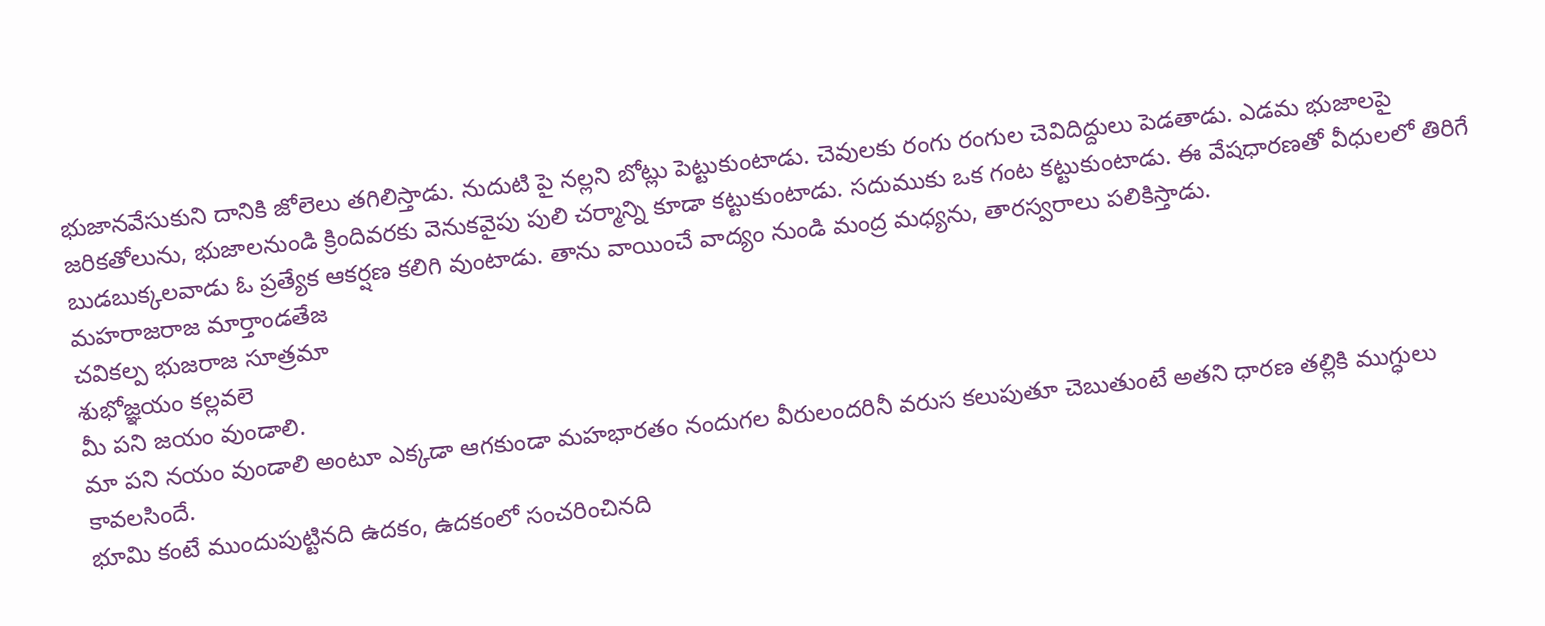భుజానవేసుకుని దానికి జోలెలు తగిలిస్తాడు. నుదుటి పై నల్లని బోట్లు పెట్టుకుంటాడు. చెవులకు రంగు రంగుల చెవిదిద్దులు పెడతాడు. ఎడమ భుజాలపై జరికతోలును, భుజాలనుండి క్రిందివరకు వెనుకవైపు పులి చర్మాన్ని కూడా కట్టుకుంటాడు. సదుముకు ఒక గంట కట్టుకుంటాడు. ఈ వేషధారణతో వీధులలో తిరిగే బుడబుక్కలవాడు ఓ ప్రత్యేక ఆకర్షణ కలిగి వుంటాడు. తాను వాయించే వాద్యం నుండి మంద్ర మధ్యను, తారస్వరాలు పలికిస్తాడు.
మహరాజరాజ మార్తాండతేజ
చవికల్ప భుజరాజ సూత్రమా
శుభోజ్ఞయం కల్లవలె
మీ పని జయం వుండాలి.
మా పని నయం వుండాలి అంటూ ఎక్కడా ఆగకుండా మహభారతం నందుగల వీరులందరినీ వరుస కలుపుతూ చెబుతుంటే అతని ధారణ తల్లికి ముగ్ధులు కావలసిందే.
భూమి కంటే ముందుపుట్టినది ఉదకం, ఉదకంలో సంచరించినది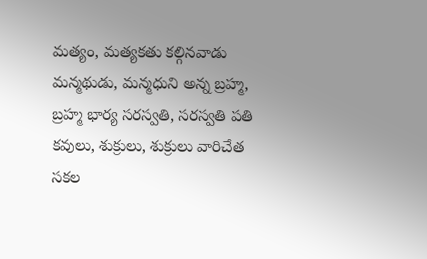మత్యం, మత్యకతు కల్గినవాడు మన్మథుడు, మన్మధుని అన్న బ్రహ్మ, బ్రహ్మ భార్య సరస్వతి, సరస్వతి పతి కవులు, శుక్రులు, శుక్రులు వారిచేత సకల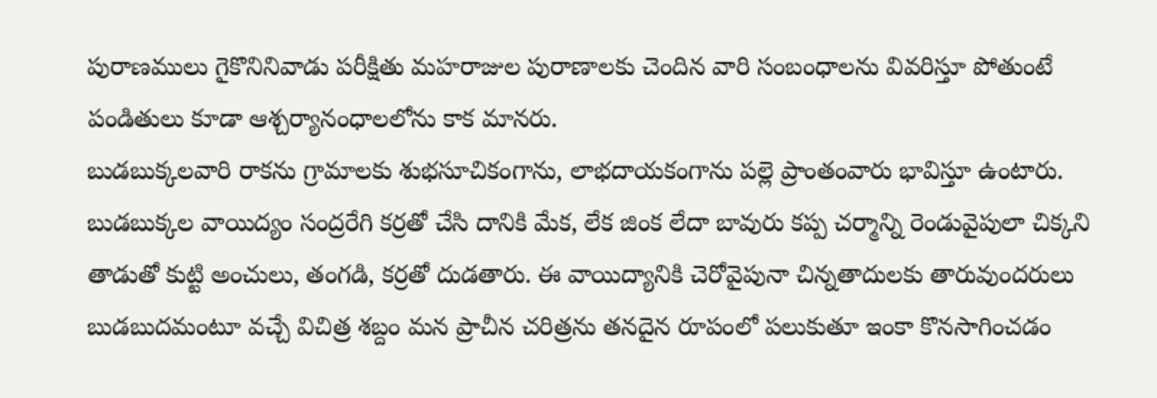పురాణములు గైకొనినివాడు పరీక్షితు మహరాజుల పురాణాలకు చెందిన వారి సంబంధాలను వివరిస్తూ పోతుంటే పండితులు కూడా ఆశ్చర్యానంధాలలోను కాక మానరు.
బుడబుక్కలవారి రాకను గ్రామాలకు శుభసూచికంగాను, లాభదాయకంగాను పల్లె ప్రాంతంవారు భావిస్తూ ఉంటారు. బుడబుక్కల వాయిద్యం సంద్రరేగి కర్రతో చేసి దానికి మేక, లేక జింక లేదా బావురు కప్ప చర్మాన్ని రెండువైపులా చిక్కని తాడుతో కుట్టి అంచులు, తంగడి, కర్రతో దుడతారు. ఈ వాయిద్యానికి చెరోవైపునా చిన్నతాదులకు తారువుందరులు బుడబుదమంటూ వచ్చే విచిత్ర శబ్దం మన ప్రాచీన చరిత్రను తనదైన రూపంలో పలుకుతూ ఇంకా కొనసాగించడం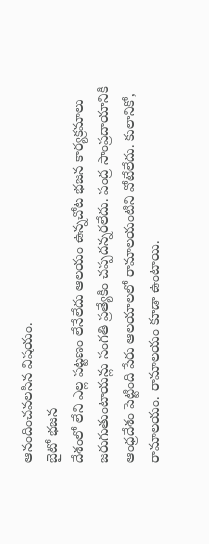ఆనందించవలసిన విషయం.
బైటో భజన
దేశంలో లేని ఎల్ల పట్టణం లేనేలేదు ఆలయం ఉన్నచోట భజన కార్యక్రమాలు జరుగుతుంటాయన్లు సంగతి ప్రత్యేకిం చప్పదన్నరలేదు. పంద్ర సాంప్రదాయానికి ఆంధ్రదేశం పెట్టింది పేరు ఆలయాలలో రామాలయంటిని వోటేలేదు. కులానికో, రామాలయం. రామాలయం కూడా ఉంటాయి.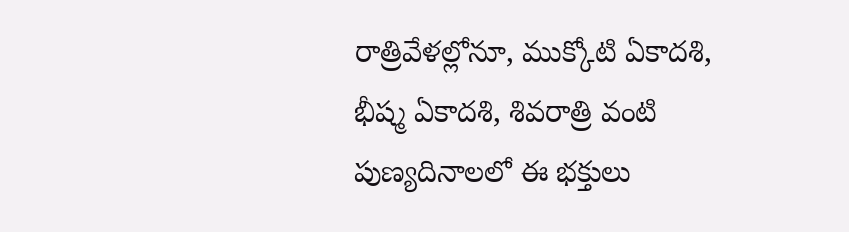రాత్రివేళల్లోనూ, ముక్కోటి ఏకాదశి, భీష్మ ఏకాదశి, శివరాత్రి వంటి పుణ్యదినాలలో ఈ భక్తులు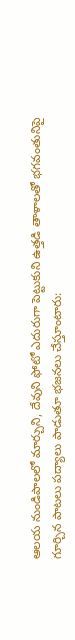ఆలయ నుండిపాలలో మార్చుని, దేవుని ఫోటో ఎదురుగా పెట్టుకుని ఉత్తడి తాళాలతో భగవంతునిపై గూర్చిన పాటలు పద్యాలు పాడుతూ భజనలు చేస్తూంటారు: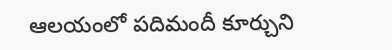ఆలయంలో పదిమందీ కూర్చుని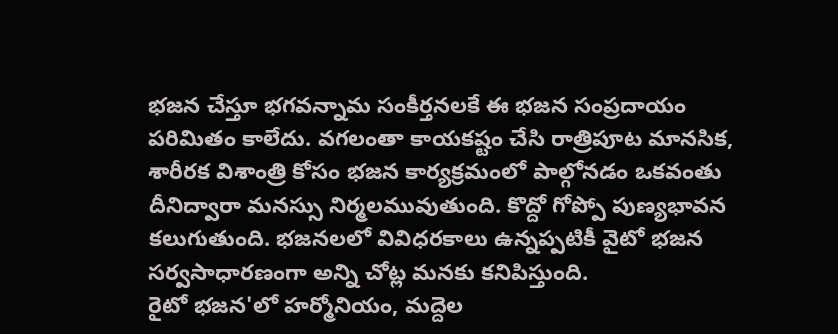భజన చేస్తూ భగవన్నామ సంకీర్తనలకే ఈ భజన సంప్రదాయం పరిమితం కాలేదు. వగలంతా కాయకష్టం చేసి రాత్రిపూట మానసిక, శారీరక విశాంత్రి కోసం భజన కార్యక్రమంలో పాల్గోనడం ఒకవంతు దీనిద్వారా మనస్సు నిర్మలమువుతుంది. కొద్దో గోప్పో పుణ్యభావన కలుగుతుంది. భజనలలో వివిధరకాలు ఉన్నప్పటికీ వైటో భజన సర్వసాధారణంగా అన్ని చోట్ల మనకు కనిపిస్తుంది.
రైటో భజన'లో హర్మోనియం, మద్దెల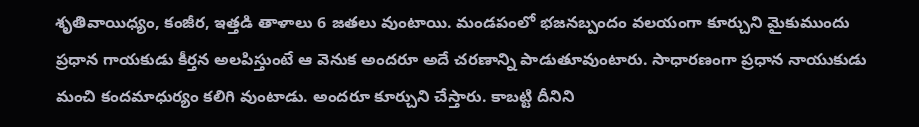శృతివాయిధ్యం, కంజీర, ఇత్తడి తాళాలు 6 జతలు వుంటాయి. మండపంలో భజనబ్పందం వలయంగా కూర్చుని మైకుముందు ప్రధాన గాయకుడు కీర్తన అలపిస్తుంటే ఆ వెనుక అందరూ అదే చరణాన్ని పాడుతూవుంటారు. సాధారణంగా ప్రధాన నాయుకుడు మంచి కందమాధుర్యం కలిగి వుంటాడు. అందరూ కూర్చుని చేస్తారు. కాబట్టి దీనిని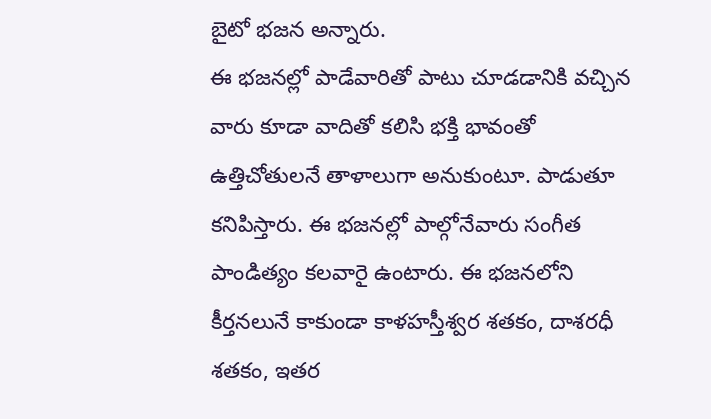బైటో భజన అన్నారు.
ఈ భజనల్లో పాడేవారితో పాటు చూడడానికి వచ్చిన వారు కూడా వాదితో కలిసి భక్తి భావంతో ఉత్తిచోతులనే తాళాలుగా అనుకుంటూ. పాడుతూ కనిపిస్తారు. ఈ భజనల్లో పాల్గోనేవారు సంగీత పాండిత్యం కలవారై ఉంటారు. ఈ భజనలోని కీర్తనలునే కాకుండా కాళహస్తీశ్వర శతకం, దాశరధీ శతకం, ఇతర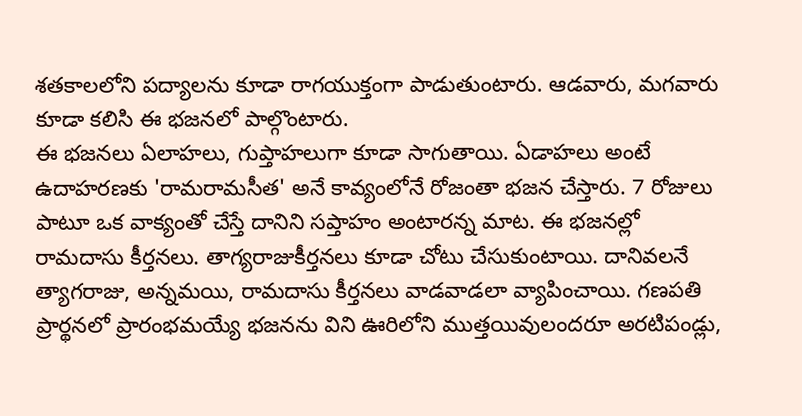శతకాలలోని పద్యాలను కూడా రాగయుక్తంగా పాడుతుంటారు. ఆడవారు, మగవారు కూడా కలిసి ఈ భజనలో పాల్గొంటారు.
ఈ భజనలు ఏలాహలు, గుప్తాహలుగా కూడా సాగుతాయి. ఏడాహలు అంటే ఉదాహరణకు 'రామరామసీత' అనే కావ్యంలోనే రోజంతా భజన చేస్తారు. 7 రోజులు పాటూ ఒక వాక్యంతో చేస్తే దానిని సప్తాహం అంటారన్న మాట. ఈ భజనల్లో రామదాసు కీర్తనలు. తాగ్యరాజుకీర్తనలు కూడా చోటు చేసుకుంటాయి. దానివలనే త్యాగరాజు, అన్నమయి, రామదాసు కీర్తనలు వాడవాడలా వ్యాపించాయి. గణపతి ప్రార్థనలో ప్రారంభమయ్యే భజనను విని ఊరిలోని ముత్తయివులందరూ అరటిపండ్లు,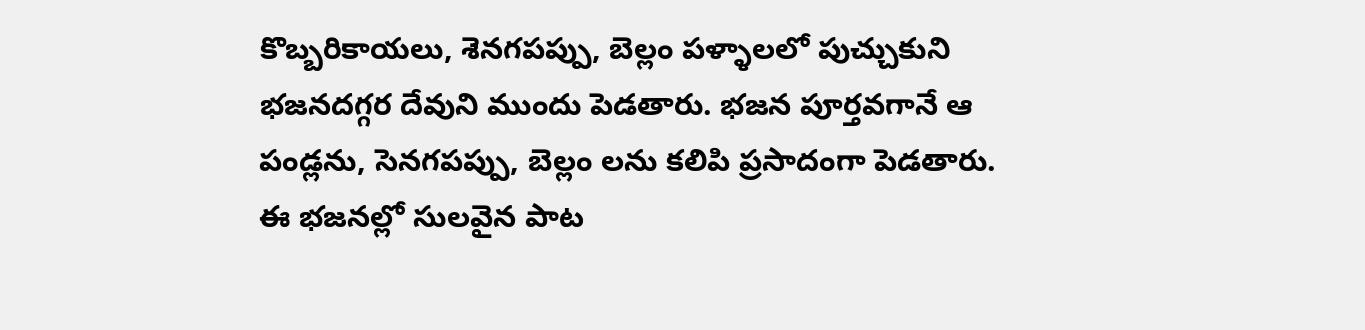కొబ్బరికాయలు, శెనగపప్పు, బెల్లం పళ్ళాలలో పుచ్చుకుని భజనదగ్గర దేవుని ముందు పెడతారు. భజన పూర్తవగానే ఆ పండ్లను, సెనగపప్పు, బెల్లం లను కలిపి ప్రసాదంగా పెడతారు.
ఈ భజనల్లో సులవైన పాట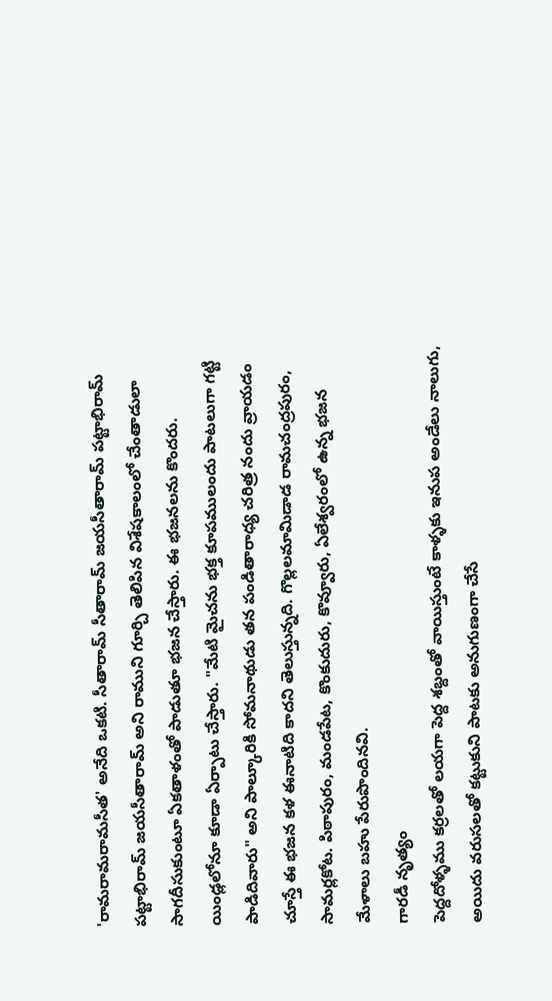'రామరామరామసీత' అనేది ఒకటి. సీతారామ్ సీతారామ్ జయసీతారామ్ పట్టాభిరామ్ పట్టాభిరామ్ జయసీతారామ్ అని రాముని గూర్చి తెలిపిన విశేషకాలంలో చేంతాడులా సాగదీసుకుంటూ ఏకతాళంతో పాడుతూ భజన చేస్తారు. ఈ భజనలను కొందరు. యిండ్లలోనూ కూడా ఏర్పాటు చేస్తారు. "మేటి మైచను భక్త కూపములందు పాటలుగా గట్టి పాడిదివారు" అని పాల్కూరికి సోమనాథుడు తన పండితారాధ్య చరిత్ర నందు వ్రాయడం చూస్తే ఈ భజన కళ ఈనాటిది కాదని తెలుస్తున్నది. గొల్లలమామిడాడ రామచంద్రపురం, సామర్లకోట. పిఠాపురం, మండపేట, కొంకుదురు, కొవ్వూరు, ఏలేశ్వరంలో ఉన్న భజన మేళాలు బహు పేరుపొందినవి.
గారడీ నృత్యం
పెద్దదోళ్ళము కర్రలతో లయగా పెద్ద శబ్దంతో వాయిస్తుంటే కాళ్ళకు ఇనుప అండేలు నాలుగు, అయిదు వరుసలతో కట్టుకుని పాటకు అనుగుణంగా చేసే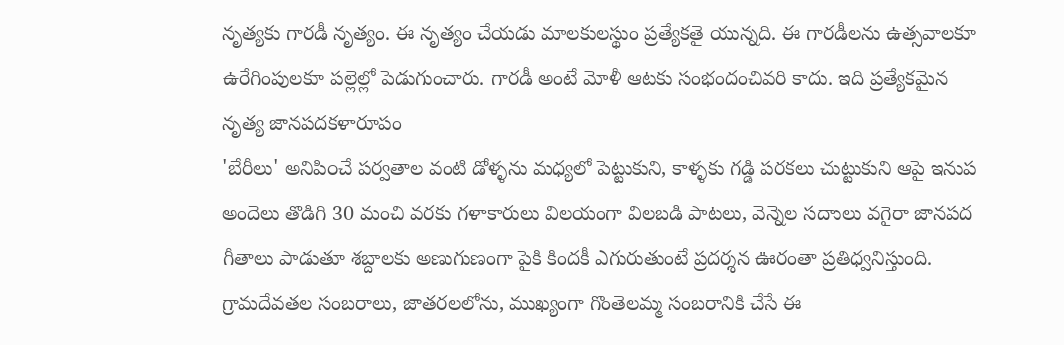నృత్యకు గారడీ నృత్యం. ఈ నృత్యం చేయడు మాలకులస్థుం ప్రత్యేకతై యున్నది. ఈ గారడీలను ఉత్సవాలకూ ఉరేగింపులకూ పల్లెల్లో పెడుగుంచారు. గారడీ అంటే మోళీ ఆటకు సంభందంచివరి కాదు. ఇది ప్రత్యేకమైన నృత్య జానపదకళారూపం
'బేరీలు' అనిపి౦చే పర్వతాల వంటి డోళ్ళను మధ్యలో పెట్టుకుని, కాళ్ళకు గడ్డి పరకలు చుట్టుకుని ఆపై ఇనుప అందెలు తొడిగి 30 మంచి వరకు గళాకారులు విలయంగా విలబడి పాటలు, వెన్నెల సదాులు వగైరా జానపద గీతాలు పాడుతూ శబ్దాలకు అణుగుణంగా పైకి కిందకీ ఎగురుతుంటే ప్రదర్శన ఊరంతా ప్రతిధ్వనిస్తుంది. గ్రామదేవతల సంబరాలు, జాతరలలోను, ముఖ్యంగా గొంతెలమ్మ సంబరానికి చేసే ఈ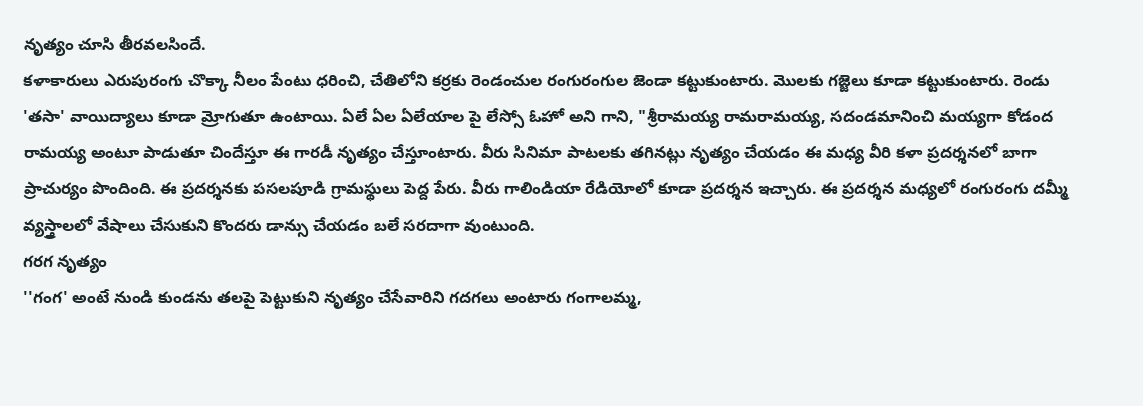నృత్యం చూసి తీరవలసిందే.
కళాకారులు ఎరుపురంగు చొక్కా నీలం పేంటు ధరించి, చేతిలోని కర్రకు రెండంచుల రంగురంగుల జెండా కట్టుకుంటారు. మొలకు గజ్జెలు కూడా కట్టుకుంటారు. రెండు 'తసా' వాయిద్యాలు కూడా మ్రోగుతూ ఉంటాయి. ఏలే ఏల ఏలేయాల పై లేస్సో ఓహో అని గాని, "శ్రీరామయ్య రామరామయ్య, సదండమానించి మయ్యగా కోడంద రామయ్య అంటూ పాడుతూ చిందేస్తూ ఈ గారడీ నృత్యం చేస్తూంటారు. వీరు సినిమా పాటలకు తగినట్లు నృత్యం చేయడం ఈ మధ్య వీరి కళా ప్రదర్శనలో బాగా ప్రాచుర్యం పొందింది. ఈ ప్రదర్శనకు పసలపూడి గ్రామస్థులు పెద్ద పేరు. వీరు గాలిండియా రేడియోలో కూడా ప్రదర్శన ఇచ్చారు. ఈ ప్రదర్శన మధ్యలో రంగురంగు దమ్మీ వ్యస్త్రాలలో వేషాలు చేసుకుని కొందరు డాన్సు చేయడం బలే సరదాగా వుంటుంది.
గరగ నృత్యం
''గంగ' అంటే నుండి కుండను తలపై పెట్టుకుని నృత్యం చేసేవారిని గదగలు అంటారు గంగాలమ్మ,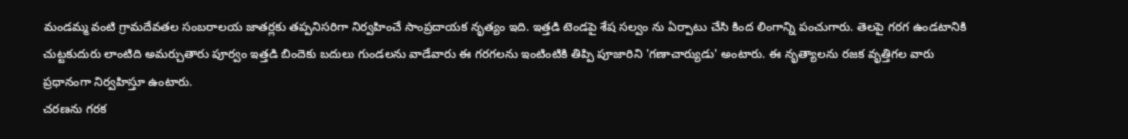మండమ్మ వంటి గ్రామదేవతల సంబరాలయ జాతర్లకు తప్పనిసరిగా నిర్వహించే సాంప్రదాయక నృత్యం ఇది. ఇత్తడి టెండపై శేష సల్వం ను ఏర్పాటు చేసి కింద లింగాన్ని పంచుగారు. తెలపై గరగ ఉండటానికి చుట్టకుదురు లాంటిది అమర్చుతారు పూర్వం ఇత్తడి బిందెకు బదులు గుండలను వాడేవారు ఈ గరగలను ఇంటింటికి తిప్పి పూజారిని 'గణాచార్యుడు' అంటారు. ఈ నృత్యాలను రజక వృత్తిగల వారు ప్రధానంగా నిర్వహిస్తూ ఉంటారు.
చరణను గరక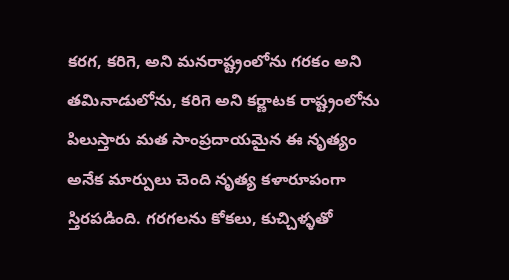కరగ, కరిగె, అని మనరాష్ట్రంలోను గరకం అని తమినాడులోను, కరిగె అని కర్ణాటక రాష్ట్రంలోను పిలుస్తారు మత సాంప్రదాయమైన ఈ నృత్యం అనేక మార్పులు చెంది నృత్య కళారూపంగా స్తిరపడింది. గరగలను కోకలు, కుచ్చిళ్ళతో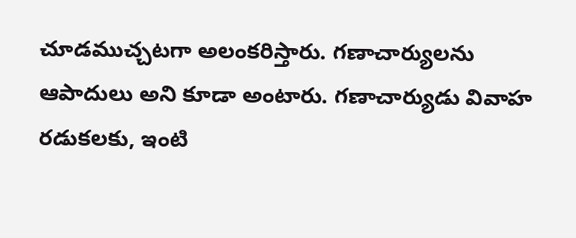చూడముచ్చటగా అలంకరిస్తారు. గణాచార్యులను ఆపాదులు అని కూడా అంటారు. గణాచార్యుడు వివాహ రడుకలకు, ఇంటి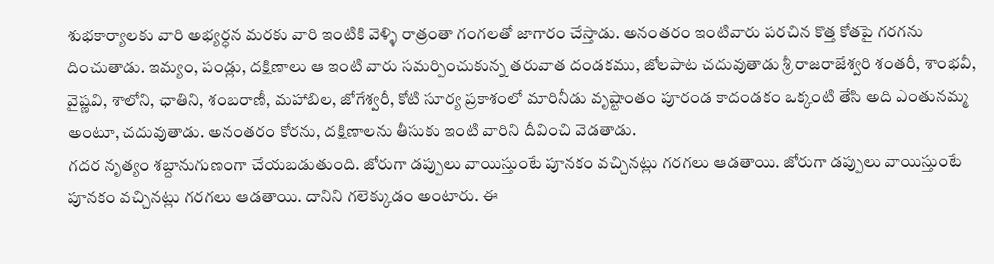శుభకార్యాలకు వారి అభ్యర్ధన మరకు వారి ఇంటికి వెళ్ళి రాత్రంతా గంగలతో జాగారం చేస్తాడు. అనంతరం ఇంటివారు పరచిన కొత్త కోతపై గరగను దించుతాడు. ఇమ్యం, పండ్లు, దక్షిణాలు ఆ ఇంటి వారు సమర్పించుకున్న తరువాత దండకము, జోలపాట చదువుతాడు శ్రీ రాజరాజేశ్వరి శంతరీ, శాంభవీ, వైష్ణవి, శాలోని, ఛాతిని, శంబరాణీ, మహాబిల, జోగేశ్వరీ, కోటి సూర్య ప్రకాశంలో మారినీడు వృష్టాంతం పూరండ కాదండకం ఒక్కంటి తేసి అది ఎంతునమ్మ అంటూ, చదువుతాడు. అనంతరం కోరను, దక్షిణాలను తీసుకు ఇంటి వారిని దీవించి వెడతాడు.
గదర నృత్యం శబ్దానుగుణంగా చేయబడుతుంది. జోరుగా డప్పులు వాయిస్తుంటే పూనకం వచ్చినట్లు గరగలు ఆడతాయి. జోరుగా డప్పులు వాయిస్తుంటే పూనకం వచ్చినట్లు గరగలు ఆడతాయి. దానిని గలెక్కుడం అంటారు. ఈ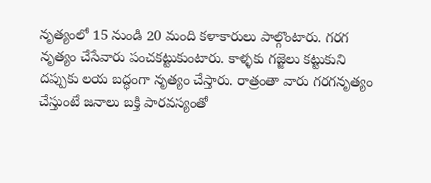నృత్యంలో 15 నుండి 20 మంది కళాకారులు పాల్గొంటారు. గరగ నృత్యం చేసేవారు పంచకట్టుకుంటారు. కాళ్ళకు గజ్జెలు కట్టుకుని దప్పుకు లయ బద్ధంగా నృత్యం చేస్తారు. రాత్రంతా వారు గరగనృత్యం చేస్తుంటే జనాలు బక్తి పారవస్యంతో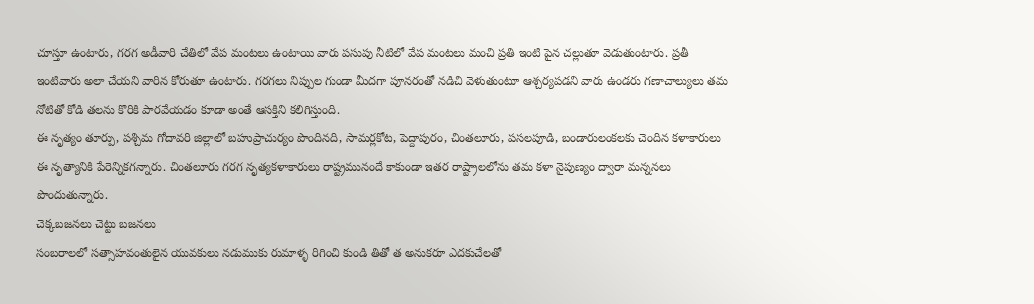చూస్తూ ఉంటారు, గరగ అడీవారి చేతిలో వేప మంటలు ఉంటాయి వారు పసుపు నీటిలో వేప మంటలు మంచి ప్రతి ఇంటి పైన చల్లుతూ వెడుతుంటారు. ప్రతీ ఇంటివారు అలా చేయని వారిన కోరుతూ ఉంటారు. గరగలు నిప్పుల గుండా మీదగా పూనరంతో నడిచి వెళుతుంటూ ఆశ్చర్యపడని వారు ఉండరు గణాచాల్యులు తమ నోటితో కోడి తలను కొరికి పారవేయడం కూడా అంతే ఆసక్తిని కలిగిస్తుంది.
ఈ నృత్యం తూర్పు, పశ్చిమ గోదావరి జిల్లాలో బహుప్రాచుర్యం పొందినది, సామర్లకోట, పెద్దాపురం, చింతలూరు, పసలపూడి, బండారులంకలకు చెందిన కళాకారులు ఈ నృత్యానికి పేరెన్నికగన్నారు. చింతలూరు గరగ నృత్యకళాకారులు రాష్ట్రమునందే కాకుండా ఇతర రాష్ట్రాలలోను తమ కళా నైపుణ్యం ద్వారా మన్ననలు పొందుతున్నారు.
చెక్కబజనలు చెట్టు బజనలు
సంబరాలలో సత్సాహవంతులైన యువకులు నడుముకు రుమాళ్ళ రిగించి కుండి తితో త అనుకరూ ఎదకుచేలతో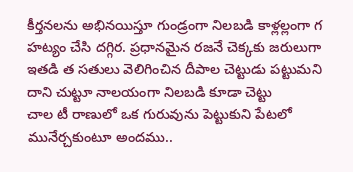కీర్తనలను అభినయిస్తూ గుండ్రంగా నిలబడి కాళ్లల్లంగా గ హట్యం చేసి దగ్గిర. ప్రధానమైన రజనే చెక్కకు జరులుగా ఇతడి త సతులు వెలిగించిన దీపాల చెట్టుడు పట్టుమని దాని చుట్టూ నాలయంగా నిలబడి కూడా చెట్టు
చాల టీ రాణులో ఒక గురువును పెట్టుకుని పేటలో మునేర్చకుంటూ అందము..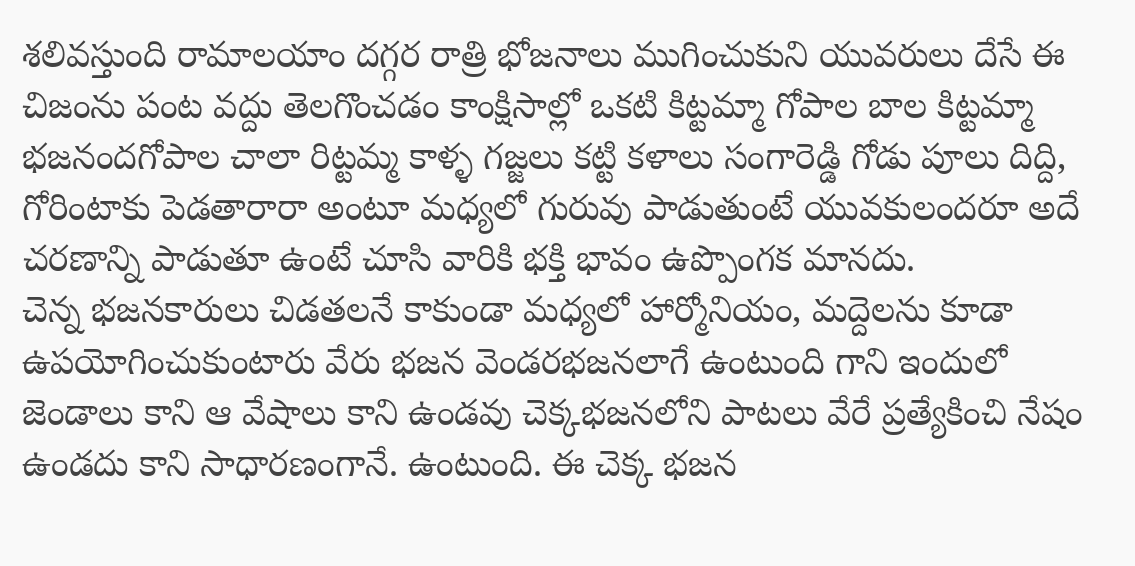శలివస్తుంది రామాలయాం దగ్గర రాత్రి భోజనాలు ముగించుకుని యువరులు దేసే ఈ చిజంను పంట వద్దు తెలగొంచడం కాంక్షిసాల్లో ఒకటి కిట్టమ్మా గోపాల బాల కిట్టమ్మా భజనందగోపాల చాలా రిట్టమ్మ కాళ్ళ గజ్జలు కట్టి కళాలు సంగారెడ్డి గోడు పూలు దిద్ది, గోరింటాకు పెడతారారా అంటూ మధ్యలో గురువు పాడుతుంటే యువకులందరూ అదే చరణాన్ని పాడుతూ ఉంటే చూసి వారికి భక్తి భావం ఉప్పొంగక మానదు.
చెన్న భజనకారులు చిడతలనే కాకుండా మధ్యలో హార్మోనియం, మద్దెలను కూడా ఉపయోగించుకుంటారు వేరు భజన వెండరభజనలాగే ఉంటుంది గాని ఇందులో జెండాలు కాని ఆ వేషాలు కాని ఉండవు చెక్కభజనలోని పాటలు వేరే ప్రత్యేకించి నేషం ఉండదు కాని సాధారణంగానే. ఉంటుంది. ఈ చెక్క భజన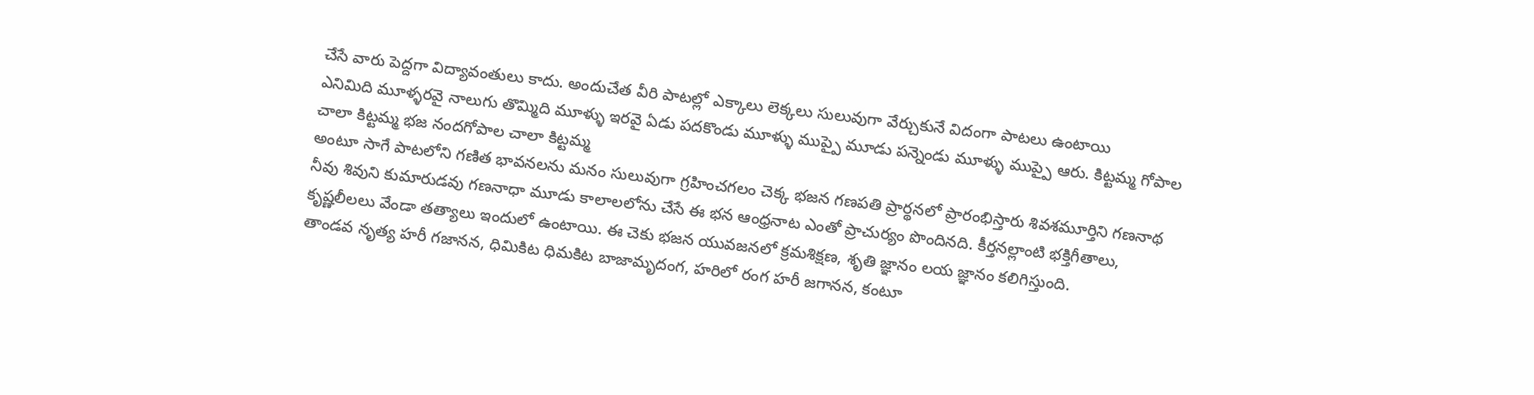చేసే వారు పెద్దగా విద్యావంతులు కాదు. అందుచేత వీరి పాటల్లో ఎక్కాలు లెక్కలు సులువుగా వేర్చుకునే విదంగా పాటలు ఉంటాయి
ఎనిమిది మూళ్ళరవై నాలుగు తొమ్మిది మూళ్ళు ఇరవై ఏడు పదకొండు మూళ్ళు ముప్పై మూడు పన్నెండు మూళ్ళు ముప్పై ఆరు. కిట్టమ్మ గోపాల చాలా కిట్టమ్మ భజ నందగోపాల చాలా కిట్టమ్మ
అంటూ సాగే పాటలోని గణిత భావనలను మనం సులువుగా గ్రహించగలం చెక్క భజన గణపతి ప్రార్థనలో ప్రారంభిస్తారు శివశమూర్తిని గణనాథ నీవు శివుని కుమారుడవు గణనాధా మూడు కాలాలలోను చేసే ఈ భన ఆంధ్రనాట ఎంతో ప్రాచుర్యం పొందినది. కీర్తనల్లాంటి భక్తిగీతాలు, కృష్ణలీలలు వేండా తత్యాలు ఇందులో ఉంటాయి. ఈ చెకు భజన యువజనలో క్రమశిక్షణ, శృతి జ్ఞానం లయ జ్ఞానం కలిగిస్తుంది.
తాండవ నృత్య హరీ గజానన, ధిమికిట ధిమకిట బాజామృదంగ, హరిలో రంగ హరీ జగానన, కంటూ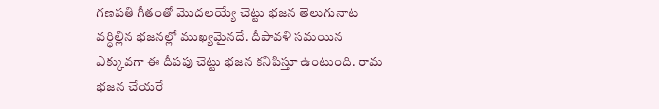గణపతి గీతంతో మొదలయ్యే చెట్టు భజన తెలుగునాట వర్ధిల్లిన భజనల్లో ముఖ్యమైనదే. దీపావళి సమయిన ఎక్కువగా ఈ దీపపు చెట్టు భజన కనిపిస్తూ ఉంటుంది. రామ భజన చేయరే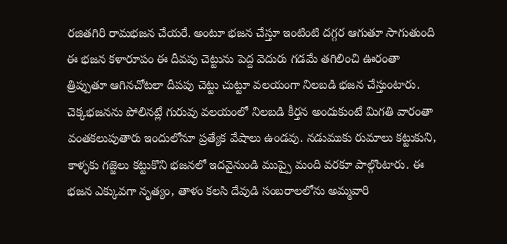రజితగిరి రామభజన చేయరే. అంటూ భజన చేస్తూ ఇంటింటి దగ్గర ఆగుతూ సాగుతుంది ఈ భజన కళారూపం ఈ దీవపు చెట్టును పెద్ద వెదురు గడమే తగిలించి ఊరంతా త్రిప్పుతూ ఆగినచోటలా దీపపు చెట్టు చుట్టూ వలయంగా నిలబడి భజన చేస్తుంటారు.
చెక్కభజనను పోలినట్లే గురువు వలయంలో నిలబడి కీర్తన అందుకుంటే మిగతి వారంతా వంతకలుపుతారు ఇందులోనూ ప్రత్యేక వేషాలు ఉండవు. నడుముకు రుమాలు కట్టుకుని, కాళ్ళకు గజ్జెలు కట్టుకొని భజనలో ఇదవైనుండి ముప్పై మంది వరకూ పాల్గొంటారు. ఈ భజన ఎక్కువగా నృత్యం, తాళం కలసి దేవుడి సంబరాలలోను అమ్మవారి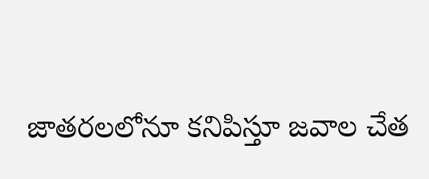జాతరలలోనూ కనిపిస్తూ జవాల చేత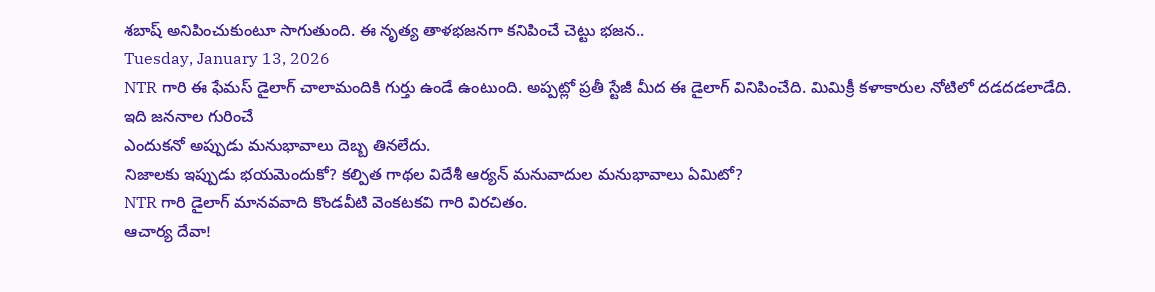శబాష్ అనిపించుకుంటూ సాగుతుంది. ఈ నృత్య తాళభజనగా కనిపించే చెట్టు భజన..
Tuesday, January 13, 2026
NTR గారి ఈ ఫేమస్ డైలాగ్ చాలామందికి గుర్తు ఉండే ఉంటుంది. అప్పట్లో ప్రతీ స్టేజీ మీద ఈ డైలాగ్ వినిపించేది. మిమిక్రీ కళాకారుల నోటిలో దడదడలాడేది.
ఇది జననాల గురించే
ఎందుకనో అప్పుడు మనుభావాలు దెబ్బ తినలేదు.
నిజాలకు ఇప్పుడు భయమెందుకో? కల్పిత గాథల విదేశీ ఆర్యన్ మనువాదుల మనుభావాలు ఏమిటో?
NTR గారి డైలాగ్ మానవవాది కొండవీటి వెంకటకవి గారి విరచితం.
ఆచార్య దేవా!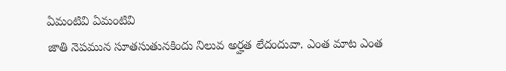ఏమంటివి ఏమంటివి
జాతి నెపమున సూతసుతునకిందు నిలువ అర్హత లేదందువా. ఎంత మాట ఎంత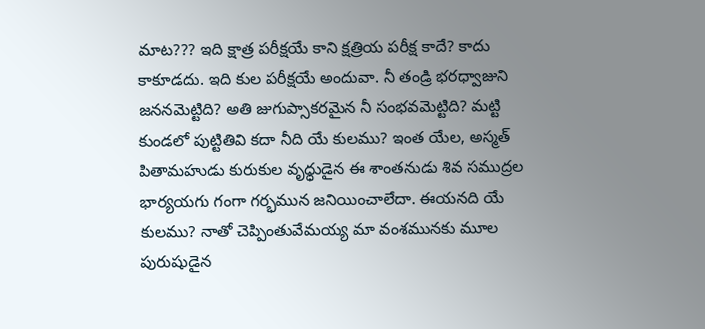మాట??? ఇది క్షాత్ర పరీక్షయే కాని క్షత్రియ పరీక్ష కాదే? కాదు కాకూడదు. ఇది కుల పరీక్షయే అందువా. నీ తండ్రి భరధ్వాజుని జననమెట్టిది? అతి జుగుప్సాకరమైన నీ సంభవమెట్టిది? మట్టి కుండలో పుట్టితివి కదా నీది యే కులము? ఇంత యేల, అస్మత్ పితామహుడు కురుకుల వృధ్ధుడైన ఈ శాంతనుడు శివ సముద్రల భార్యయగు గంగా గర్భమున జనియించాలేదా. ఈయనది యే కులము? నాతో చెప్పింతువేమయ్య మా వంశమునకు మూల పురుషుడైన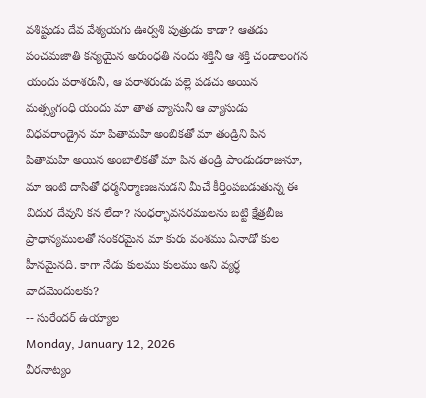వశిష్టుడు దేవ వేశ్యయగు ఊర్వశి పుత్రుడు కాడా? ఆతడు పంచమజాతి కన్యయైన అరుంధతి నందు శక్తినీ ఆ శక్తి చండాలంగన యందు పరాశరునీ, ఆ పరాశరుడు పల్లె పడచు అయిన మత్స్యగంధి యందు మా తాత వ్యాసునీ ఆ వ్యాసుడు విధవరాండ్రైన మా పితామహి అంబికతో మా తండ్రిని పిన పితామహి అయిన అంబాలికతో మా పిన తండ్రి పాండుడరాజునూ, మా ఇంటి దాసితో ధర్మనిర్మాణజనుడని మీచే కీర్తింపబడుతున్న ఈ విదుర దేవుని కన లేదా? సంధర్భావసరములను బట్టి క్షేత్రబీజ ప్రాధాన్యములతో సంకరమైన మా కురు వంశము ఏనాడో కుల హీనమైనది. కాగా నేడు కులము కులము అని వ్యర్ధ వాదమెందులకు?
-- సురేందర్ ఉయ్యాల
Monday, January 12, 2026
వీరనాట్యం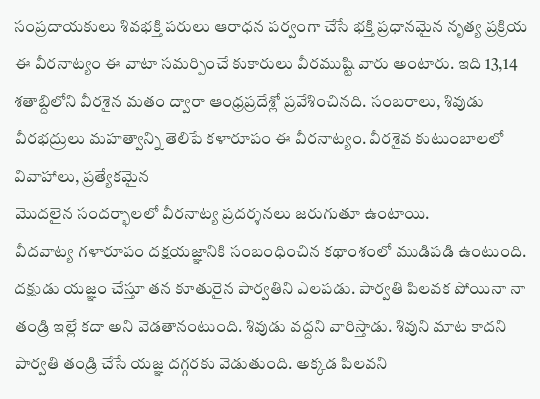సంప్రదాయకులు శివభక్తి పరులు ఆరాధన పర్వంగా చేసే భక్తి ప్రధానమైన నృత్య ప్రక్రియ ఈ వీరనాట్యం ఈ వాటా సమర్పించే కుకారులు వీరముష్టి వారు అంటారు. ఇది 13,14 శతాబ్దిలోని వీరశైన మతం ద్వారా ఆంధ్రప్రదేశ్లో ప్రవేశించినది. సంబరాలు, శివుడు వీరభద్రులు మహత్వాన్ని తెలిపే కళారూపం ఈ వీరనాట్యం. వీరశైవ కుటుంబాలలో వివాహాలు, ప్రత్యేకమైన
మొదలైన సందర్భాలలో వీరనాట్య ప్రదర్శనలు జరుగుతూ ఉంటాయి.
వీదవాట్య గళారూపం దక్షయజ్ఞానికి సంబంధించిన కథాంశంలో ముడిపడి ఉంటుంది. దక్షుడు యజ్ఞం చేస్తూ తన కూతురైన పార్వతిని ఎలపడు. పార్వతి పిలవక పోయినా నా తండ్రి ఇల్లే కదా అని వెడతానంటుంది. శివుడు వద్దని వారిస్తాడు. శివుని మాట కాదని పార్వతి తండ్రి చేసే యజ్ఞ దగ్గరకు వెడుతుంది. అక్కడ పిలవని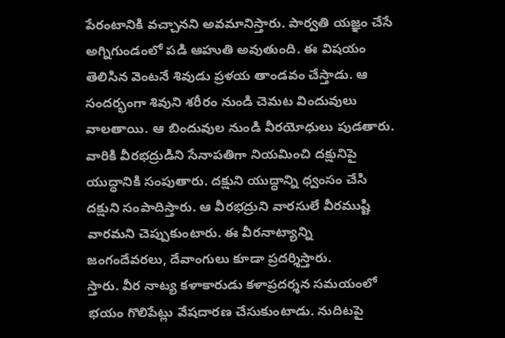పేరంటానికి వచ్చానని అవమానిస్తారు. పార్వతి యజ్ఞం చేసే అగ్నిగుండంలో పడి ఆహుతి అవుతుంది. ఈ విషయం తెలిసిన వెంటనే శివుడు ప్రళయ తాండవం చేస్తాడు. ఆ సందర్భంగా శివుని శరీరం నుండి చెమట విందువులు వాలతాయి. ఆ బిందువుల నుండి వీరయోధులు పుడతారు. వారికి వీరభద్రుడిని సేనాపతిగా నియమించి దక్షునిపై యుద్ధానికి సంపుతారు. దక్షుని యుద్ధాన్ని ధ్వంసం చేసి దక్షుని సంపాదిస్తారు. ఆ వీరభద్రుని వారసులే వీరముష్టి వారమని చెప్పుకుంటారు. ఈ వీరనాట్యాన్ని
జంగందేవరలు, దేవాంగులు కూడా ప్రదర్శిస్తారు.
స్తారు. వీర నాట్య కళాకారుడు కళాప్రదర్శన సమయంలో భయం గొలిపేట్లు వేషదారణ చేసుకుంటాడు. నుదిటపై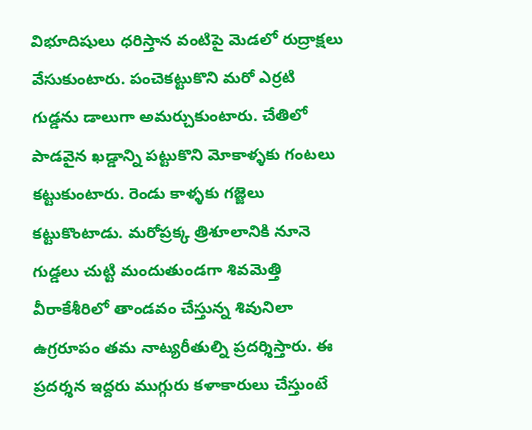విభూదిషులు ధరిస్తాన వంటిపై మెడలో రుద్రాక్షలు వేసుకుంటారు. పంచెకట్టుకొని మరో ఎర్రటి గుడ్డను డాలుగా అమర్చుకుంటారు. చేతిలో పాడవైన ఖడ్డాన్ని పట్టుకొని మోకాళ్ళకు గంటలు కట్టుకుంటారు. రెండు కాళ్ళకు గజ్జెలు కట్టుకొంటాడు. మరోప్రక్క త్రిశూలానికి నూనె గుడ్డలు చుట్టి మందుతుండగా శివమెత్తి వీరాకేశీరిలో తాండవం చేస్తున్న శివునిలా ఉగ్రరూపం తమ నాట్యరీతుల్ని ప్రదర్శిస్తారు. ఈ ప్రదర్శన ఇద్దరు ముగ్గురు కళాకారులు చేస్తుంటే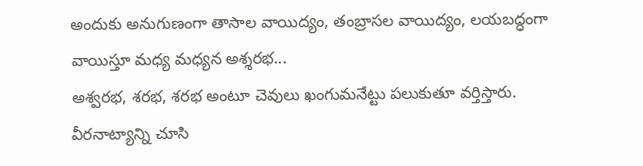అందుకు అనుగుణంగా తాసాల వాయిద్యం, తంబ్రాసల వాయిద్యం, లయబద్ధంగా వాయిస్తూ మధ్య మధ్యన అశ్శరభ...
అశ్వరభ, శరభ, శరభ అంటూ చెవులు ఖంగుమనేట్టు పలుకుతూ వర్తిస్తారు.
వీరనాట్యాన్ని చూసి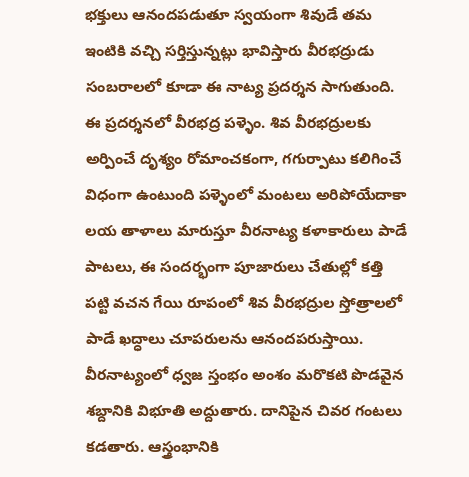భక్తులు ఆనందపడుతూ స్వయంగా శివుడే తమ ఇంటికి వచ్చి సర్తిస్తున్నట్లు భావిస్తారు వీరభద్రుడు సంబరాలలో కూడా ఈ నాట్య ప్రదర్శన సాగుతుంది. ఈ ప్రదర్శనలో వీరభద్ర పళ్ళెం. శివ వీరభద్రులకు అర్పించే దృశ్యం రోమాంచకంగా, గగుర్పాటు కలిగించే విధంగా ఉంటుంది పళ్ళెంలో మంటలు అరిపోయేదాకా లయ తాళాలు మారుస్తూ వీరనాట్య కళాకారులు పాడే పాటలు, ఈ సందర్భంగా పూజారులు చేతుల్లో కత్తి పట్టి వచన గేయి రూపంలో శివ వీరభద్రుల స్తోత్రాలలో పాడే ఖద్ధాలు చూపరులను ఆనందపరుస్తాయి.
వీరనాట్యంలో ధ్వజ స్తంభం అంశం మరొకటి పొడవైన శబ్దానికి విభూతి అద్దుతారు. దానిపైన చివర గంటలు కడతారు. ఆస్త్రంభానికి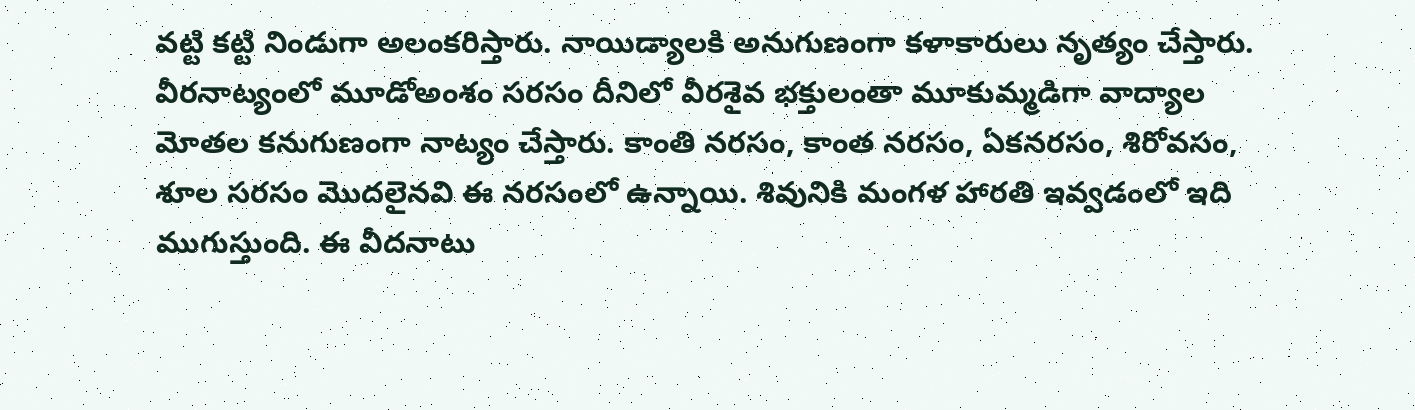వట్టి కట్టి నిండుగా అలంకరిస్తారు. నాయిడ్యాలకి అనుగుణంగా కళాకారులు నృత్యం చేస్తారు. వీరనాట్యంలో మూడోఅంశం సరసం దీనిలో వీరశైవ భక్తులంతా మూకుమ్మడిగా వాద్యాల మోతల కనుగుణంగా నాట్యం చేస్తారు. కాంతి నరసం, కాంత నరసం, ఏకనరసం, శిరోవసం, శూల సరసం మొదలైనవి ఈ నరసంలో ఉన్నాయి. శివునికి మంగళ హారతి ఇవ్వడంలో ఇది ముగుస్తుంది. ఈ వీదనాటు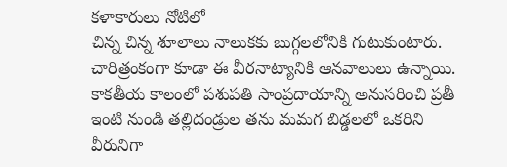కళాకారులు నోటిలో
చిన్న చిన్న శూలాలు నాలుకకు బుగ్గలలోనికి గుటుకుంటారు.
చారిత్రంకంగా కూడా ఈ వీరనాట్యానికి ఆనవాలులు ఉన్నాయి. కాకతీయ కాలంలో పశుపతి సాంప్రదాయాన్ని అనుసరించి ప్రతీ ఇంటి నుండి తల్లిదండ్రుల తను మమగ బిడ్డలలో ఒకరిని వీరునిగా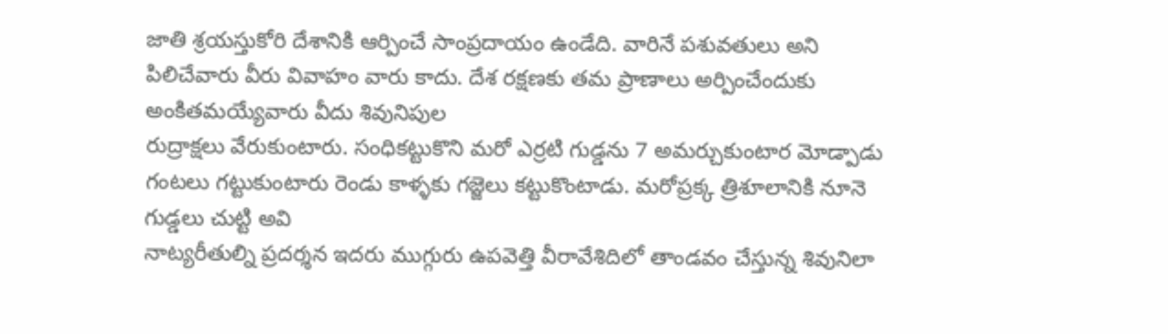జాతి శ్రయస్తుకోరి దేశానికి ఆర్పించే సాంప్రదాయం ఉండేది. వారినే పశువతులు అని పిలిచేవారు వీరు వివాహం వారు కాదు. దేశ రక్షణకు తమ ప్రాణాలు అర్పించేందుకు అంకితమయ్యేవారు వీదు శివునిపుల
రుద్రాక్షలు వేరుకుంటారు. సంధికట్టుకొని మరో ఎర్రటి గుడ్డను 7 అమర్చుకుంటార మోడ్పాడు గంటలు గట్టుకుంటారు రెండు కాళ్ళకు గజ్జెలు కట్టుకొంటాడు. మరోప్రక్క త్రిశూలానికి నూనె గుడ్డలు చుట్టి అవి
నాట్యరీతుల్ని ప్రదర్శన ఇదరు ముగ్గురు ఉపవెత్తి వీరావేశిదిలో తాండవం చేస్తున్న శివునిలా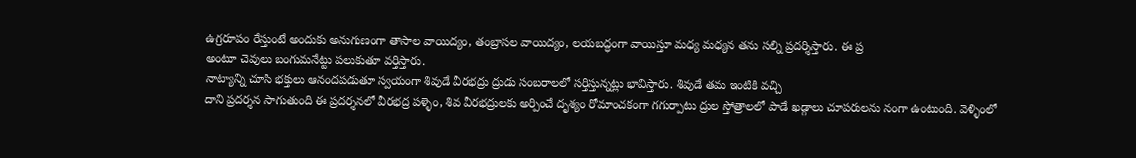ఉగ్రరూపం రేస్తుంటే అందుకు అనుగుణంగా తాసాల వాయిద్యం, తంబ్రాసల వాయిద్యం, లయబద్ధంగా వాయిస్తూ మధ్య మధ్యన తను సల్ని ప్రదర్శిస్తారు. ఈ ప్ర
అంటూ చెవులు బంగుమనేట్టు పలుకుతూ వర్తిస్తారు.
నాట్యాన్ని చూసి భక్తులు ఆనందపడుతూ స్వయంగా శివుడే వీరభద్రు ద్రుడు సంబరాలలో సర్తిస్తున్నట్లు భావిస్తారు. శివుడే తమ ఇంటికి వచ్చి
దాని ప్రదర్శన సాగుతుంది ఈ ప్రదర్శనలో వీరభద్ర పళ్ళెం, శివ వీరభద్రులకు అర్పించే దృశ్యం రోమాంచకంగా గగుర్పాటు ద్రుల స్తోత్రాలలో పాడే ఖడ్గాలు చూపరులను నంగా ఉంటుంది. వెళ్ళింలో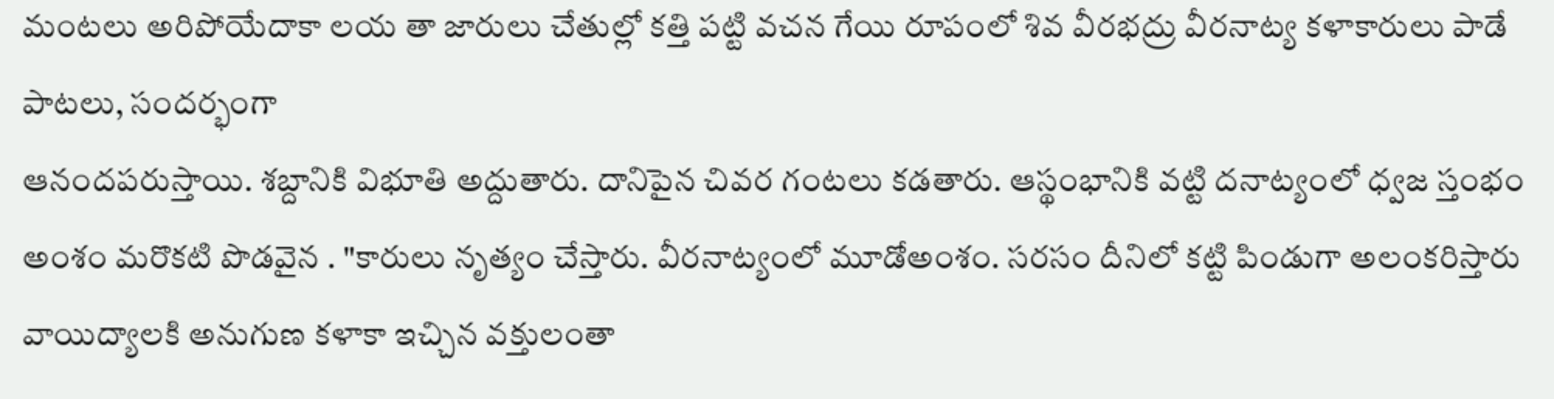మంటలు అరిపోయేదాకా లయ తా జారులు చేతుల్లో కత్తి పట్టి వచన గేయి రూపంలో శివ వీరభద్రు వీరనాట్య కళాకారులు పాడే పాటలు, సందర్భంగా
ఆనందపరుస్తాయి. శబ్దానికి విభూతి అద్దుతారు. దానిపైన చివర గంటలు కడతారు. ఆస్థంభానికి వట్టి దనాట్యంలో ధ్వజ స్తంభం అంశం మరొకటి పొడవైన . "కారులు నృత్యం చేస్తారు. వీరనాట్యంలో మూడోఅంశం. సరసం దీనిలో కట్టి పిండుగా అలంకరిస్తారు వాయిద్యాలకి అనుగుణ కళాకా ఇచ్చిన వక్తులంతా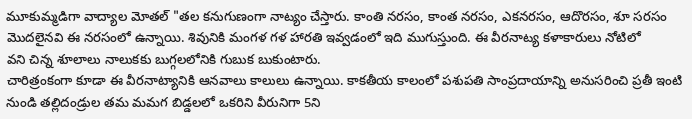మూకుమ్మడిగా వాద్యాల మోతల్ "తల కనుగుణంగా నాట్యం చేస్తారు. కాంతి నరసం, కాంత నరసం, ఎకనరసం, ఆదొరసం, శూ సరసం మొదలైనవి ఈ నరసంలో ఉన్నాయి. శివునికి మంగళ గళ హారతి ఇవ్వడంలో ఇది ముగుస్తుంది. ఈ వీరనాట్య కళాకారులు నోటిలో
వని చిన్న శూలాలు నాలుకకు బుగ్గలలోనికి గుబుక బుకుంటారు.
చారిత్రంకంగా కూడా ఈ వీరనాట్యానికి ఆనవాలు కాలులు ఉన్నాయి. కాకతీయ కాలంలో పశుపతి సాంప్రదాయాన్ని అనుసరించి ప్రతీ ఇంటి నుండి తల్లిదండ్రుల తమ మమగ బిడ్డలలో ఒకరిని వీరునిగా 5ని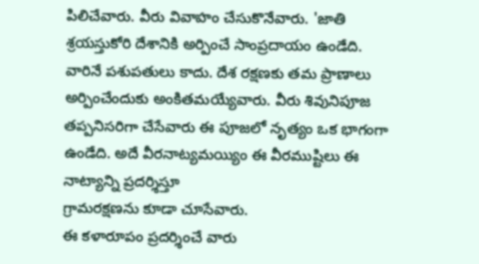పిలిచేవారు. వీరు వివాహం చేసుకొనేవారు. 'జాతి శ్రయస్తుకోరి దేశానికి అర్పించే సాంప్రదాయం ఉండేది. వారినే పశుపతులు కాదు. దేశ రక్షణకు తమ ప్రాణాలు అర్పించేందుకు అంకితమయ్యేవారు. వీరు శివునిపూజ తప్పనిసరిగా చేసేవారు ఈ పూజలో నృత్యం ఒక భాగంగా ఉండేది. అదే వీరనాట్యమయ్యిం ఈ వీరముష్టిలు ఈ నాట్యాన్ని ప్రదర్శిస్తూ
గ్రామరక్షణను కూడా చూసేవారు.
ఈ కళారూపం ప్రదర్శించే వారు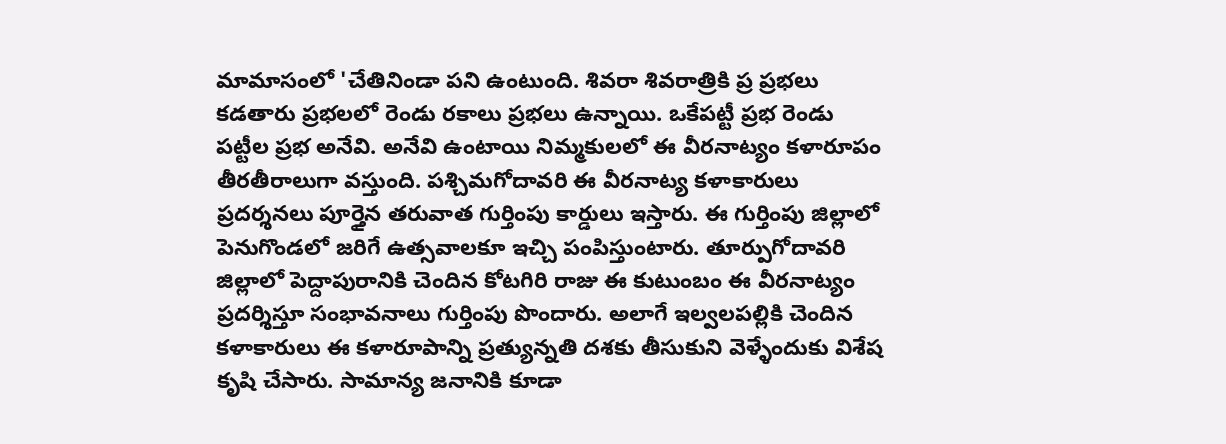మామాసంలో 'చేతినిండా పని ఉంటుంది. శివరా శివరాత్రికి ప్ర ప్రభలు కడతారు ప్రభలలో రెండు రకాలు ప్రభలు ఉన్నాయి. ఒకేపట్టీ ప్రభ రెండు పట్టీల ప్రభ అనేవి. అనేవి ఉంటాయి నిమ్మకులలో ఈ వీరనాట్యం కళారూపం తీరతీరాలుగా వస్తుంది. పశ్చిమగోదావరి ఈ వీరనాట్య కళాకారులు ప్రదర్శనలు పూర్తైన తరువాత గుర్తింపు కార్డులు ఇస్తారు. ఈ గుర్తింపు జిల్లాలో పెనుగొండలో జరిగే ఉత్సవాలకూ ఇచ్చి పంపిస్తుంటారు. తూర్పుగోదావరి జిల్లాలో పెద్దాపురానికి చెందిన కోటగిరి రాజు ఈ కుటుంబం ఈ వీరనాట్యం ప్రదర్శిస్తూ సంభావనాలు గుర్తింపు పొందారు. అలాగే ఇల్వలపల్లికి చెందిన కళాకారులు ఈ కళారూపాన్ని ప్రత్యున్నతి దశకు తీసుకుని వెళ్ళేందుకు విశేష కృషి చేసారు. సామాన్య జనానికి కూడా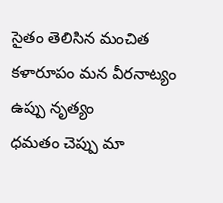సైతం తెలిసిన మంచిత కళారూపం మన వీరనాట్యం
ఉప్పు నృత్యం
ధమతం చెప్పు మా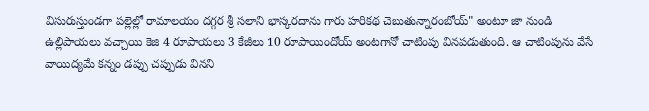విసురుస్తుండగా పల్లెల్లో రామాలయం దగ్గర శ్రీ సలాని భాస్కరదాను గారు హరికథ చెబుతున్నారంబోయ్" అంటూ జా నుండి ఉల్లిపాయలు వచ్చాయి కెజి 4 రూపాయలు 3 కేజీలు 10 రూపాయిందోయ్ అంటగానో చాటింపు వినపడుతుంది. ఆ చాటింపును వేసే వాయిద్యమే కన్నం డప్పు చప్పుడు వినని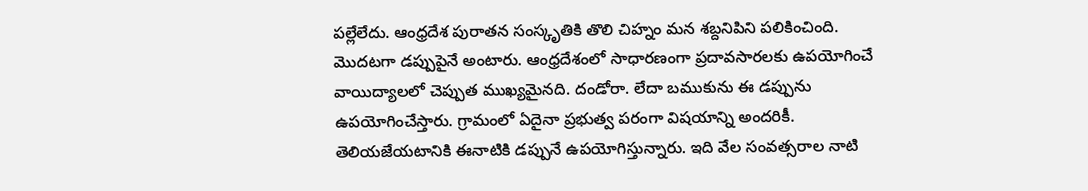పల్లేలేదు. ఆంధ్రదేశ పురాతన సంస్కృతికి తొలి చిహ్నం మన శబ్దనిపిని పలికించింది. మొదటగా డప్పుపైనే అంటారు. ఆంధ్రదేశంలో సాధారణంగా ప్రదావసారలకు ఉపయోగించే వాయిద్యాలలో చెప్పుత ముఖ్యమైనది. దండోరా. లేదా బముకును ఈ డప్పును ఉపయోగించేస్తారు. గ్రామంలో ఏదైనా ప్రభుత్వ పరంగా విషయాన్ని అందరికీ. తెలియజేయటానికి ఈనాటికి డప్పునే ఉపయోగిస్తున్నారు. ఇది వేల సంవత్సరాల నాటి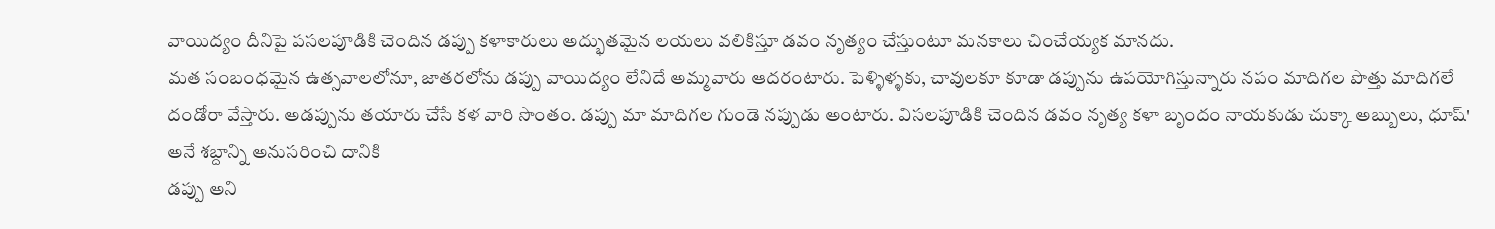వాయిద్యం దీనిపై పసలపూడికి చెందిన డప్పు కళాకారులు అద్భుతమైన లయలు వలికిస్తూ డవం నృత్యం చేస్తుంటూ మనకాలు చించేయ్యక మానదు.
మత సంబంధమైన ఉత్సవాలలోనూ, జాతరలోను డప్పు వాయిద్యం లేనిదే అమ్మవారు ఆదరంటారు. పెళ్ళిళ్ళకు, చావులకూ కూడా డప్పును ఉపయోగిస్తున్నారు నపం మాదిగల పొత్తు మాదిగలే దండోరా వేస్తారు. అడప్పును తయారు చేసే కళ వారి సొంతం. డప్పు మా మాదిగల గుండె నప్పుడు అంటారు. విసలపూడికి చెందిన డవం నృత్య కళా బృందం నాయకుడు చుక్కా అబ్బులు, ధూష్' అనే శబ్దాన్ని అనుసరించి దానికి
డప్పు అని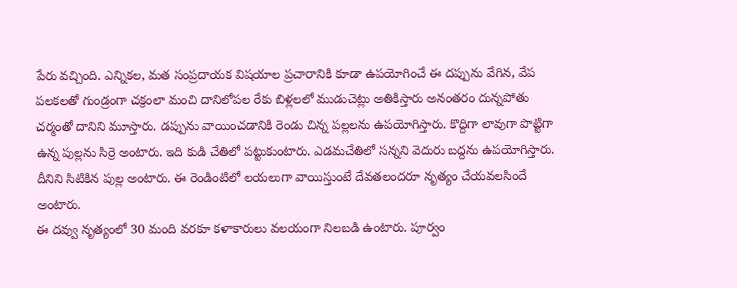పేరు వచ్చింది. ఎన్నికల, మత సంప్రదాయక విషయాల ప్రచారానికి కూడా ఉపయోగించే ఈ దప్పును వేగిన, వేప పలకలతో గుండ్రంగా చక్రంలా మంచి దానిలోపల రేకు బిళ్లలలో ముడుచెట్లు అతికిస్తారు అనంతరం దున్నపోతు చర్మంతో దానిని మూస్తారు. డప్పును వాయించడానికి రెండు చిన్న పల్లలను ఉపయోగిస్తారు. కొద్దిగా లావుగా పొట్టిగా ఉన్న పుల్లను సిర్రె అంటారు. ఇది కుడి చేతిలో పట్టుకుంటారు. ఎడమచేతిలో సన్నని వెదురు బద్దను ఉపయోగిస్తారు. దీనిని సిటికిన పుల్ల అంటారు. ఈ రెండింటిలో లయలుగా వాయిస్తుంటే దేవతలందరూ నృత్యం చేయవలసిందే
అంటారు.
ఈ దవ్వు నృత్యంలో 30 మంది వరకూ కళాకారులు వలయంగా నిలబడి ఉంటారు. పూర్వం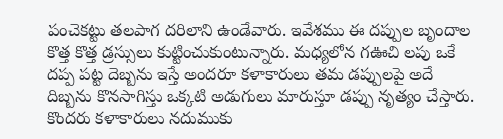పంచెకట్టు తలపాగ దరిలాని ఉండేవారు. ఇవేశము ఈ దప్పుల బృందాల కొత్త కొత్త డ్రస్సులు కుట్టించుకుంటున్నారు. మధ్యలోన గఊచి లపు ఒకే దప్ప పట్ట దెబ్బను ఇస్తే అందరూ కళాకారులు తమ డప్పులపై అదే దిబ్బను కొనసాగిస్తు ఒక్కటి అడుగులు మారుస్తూ డప్పు నృత్యం చేస్తారు. కొందరు కళాకారులు నదుముకు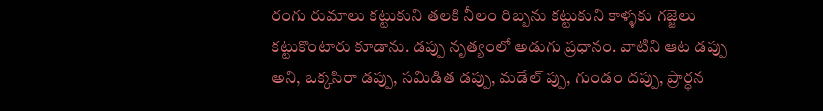రంగు రుమాలు కట్టుకుని తలకి నీలం రిబ్బను కట్టుకుని కాళ్ళకు గజ్జెలు కట్టుకొంటారు కూడాను. డప్పు నృత్యంలో అడుగు ప్రధానం. వాటిని ఆట డప్పు అని, ఒక్కసిరా డప్పు, సమిడిత డప్పు, మడేల్ ప్పు, గుండం దప్పు, ప్రార్ధన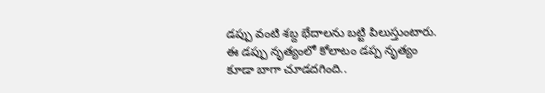డప్పు వంటి శబ్ద భేదాలను బట్టి పిలుస్తుంటారు. ఈ డప్పు నృత్యంలో కోలాటం డప్ప నృత్యం కూడా బాగా చూడదగింది..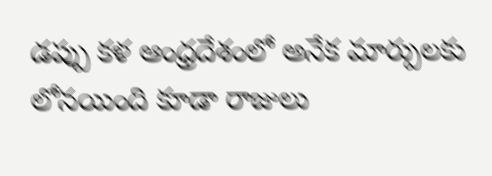డప్పు కళ ఆంధ్రదేశంలో అనేక మార్పులకు లోనయింది కూడా రాజులు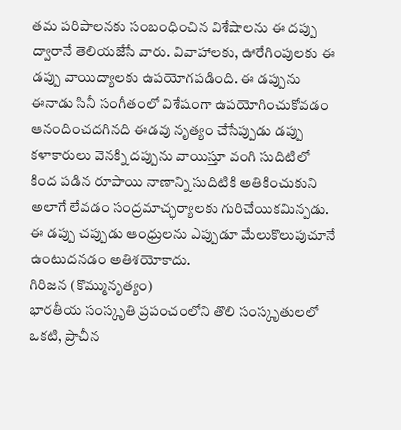తమ పరిపాలనకు సంబంధించిన విశేషాలను ఈ దప్పు ద్వారానే తెలియజేసే వారు. వివాహాలకు, ఊరేగింపులకు ఈ డప్పు వాయిద్యాలకు ఉపయోగపడింది. ఈ డప్పును ఈనాడు సినీ సంగీతంలో విశేషంగా ఉపయోగించుకోవడం ఆనందించదగినది ఈడవు నృత్యం చేసేప్పుడు డప్పు కళాకారులు వెనక్ని దప్పును వాయిస్తూ వంగి సుదిటిలో కింద పడిన రూపాయి నాణాన్ని సుదిటికి అతికించుకుని అలాగే లేవడం సంద్రమాచ్ఛర్యాలకు గురిచేయికమిన్పడు. ఈ డప్పు చప్పుడు ఆంధ్రులను ఎప్పుడూ మేలుకొలుపుచూనే ఉంటుదనడం అతిశయోకాదు.
గిరిజన (కొమ్మునృత్యం)
భారతీయ సంస్కృతి ప్రపంచంలోని తొలి సంస్కృతులలో ఒకటి, ప్రాచీన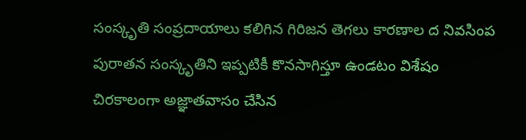సంస్కృతి సంప్రదాయాలు కలిగిన గిరిజన తెగలు కారణాల ద నివసింప పురాతన సంస్కృతిని ఇప్పటికీ కొనసాగిస్తూ ఉండటం విశేషం చిరకాలంగా అజ్ఞాతవాసం చేసిన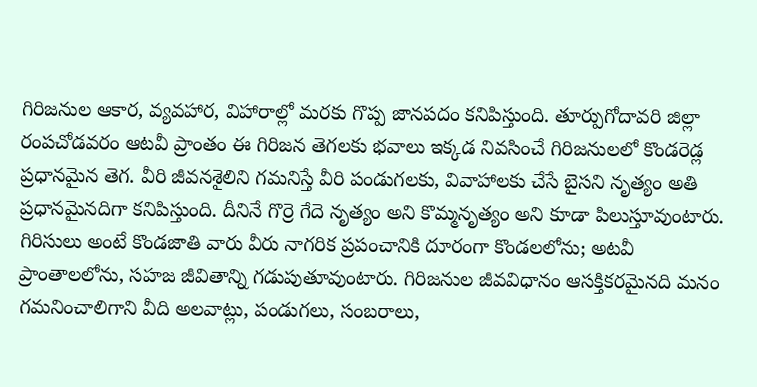గిరిజనుల ఆకార, వ్యవహార, విహారాల్లో మరకు గొప్ప జానపదం కనిపిస్తుంది. తూర్పుగోదావరి జిల్లా రంపచోడవరం ఆటవీ ప్రాంతం ఈ గిరిజన తెగలకు భవాలు ఇక్కడ నివసించే గిరిజనులలో కొండరెడ్ల ప్రధానమైన తెగ. వీరి జీవనశైలిని గమనిస్తే వీరి పండుగలకు, వివాహాలకు చేసే బైసని నృత్యం అతి ప్రధానమైనదిగా కనిపిస్తుంది. దీనినే గొర్రె గేదె నృత్యం అని కొమ్మనృత్యం అని కూడా పిలుస్తూవుంటారు.
గిరిసులు అంటే కొండజాతి వారు వీరు నాగరిక ప్రపంచానికి దూరంగా కొండలలోను; అటవీ ప్రాంతాలలోను, సహజ జీవితాన్ని గడుపుతూవుంటారు. గిరిజనుల జీవవిధానం ఆసక్తికరమైనది మనం గమనించాలిగాని వీది అలవాట్లు, పండుగలు, సంబరాలు,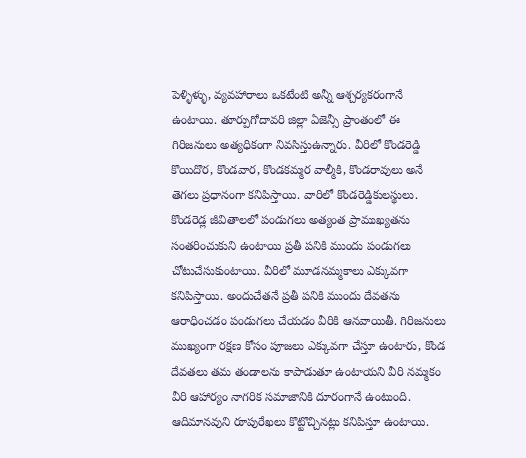పెళ్ళిళ్ళు, వ్యవహారాలు ఒకటేంటి అన్నీ ఆశ్చర్యకరంగానే ఉంటాయి. తూర్పుగోదావరి జిల్లా ఏజెన్సీ ప్రాంతంలో ఈ గిరిజనులు అత్యధికంగా నివసిస్తుఉన్నారు. వీరిలో కొండరెడ్డి కొయిదొర, కొండవార, కొండకమ్మర వాల్మీకి, కొండరావులు అనే తెగలు ప్రధానంగా కనిపిస్తాయి. వారిలో కొండరెడ్డికులస్థులు.
కొండరెడ్ల జీవితాలలో పండుగలు అత్యంత ప్రాముఖ్యతను సంతరించుకుని ఉంటాయి ప్రతీ పనికి ముందు పండుగలు చోటుచేసుకుంటాయి. వీరిలో మూడనమ్మకాలు ఎక్కువగా కనిపిస్తాయి. అందుచేతనే ప్రతీ పనికి ముందు దేవతను ఆరాధించడం పండుగలు చేయడం వీరికి ఆనవాయితీ. గిరిజనులు ముఖ్యంగా రక్షణ కోసం పూజలు ఎక్కువగా చేస్తూ ఉంటారు, కొండ దేవతలు తమ తండాలను కాపాడుతూ ఉంటాయని వీరి నమ్మకం వీరి ఆహార్యం నాగరిక సమాజానికి దూరంగానే ఉంటుంది. ఆదిమానవుని రూపురేఖలు కొట్టొచ్చినట్లు కనిపిస్తూ ఉంటాయి.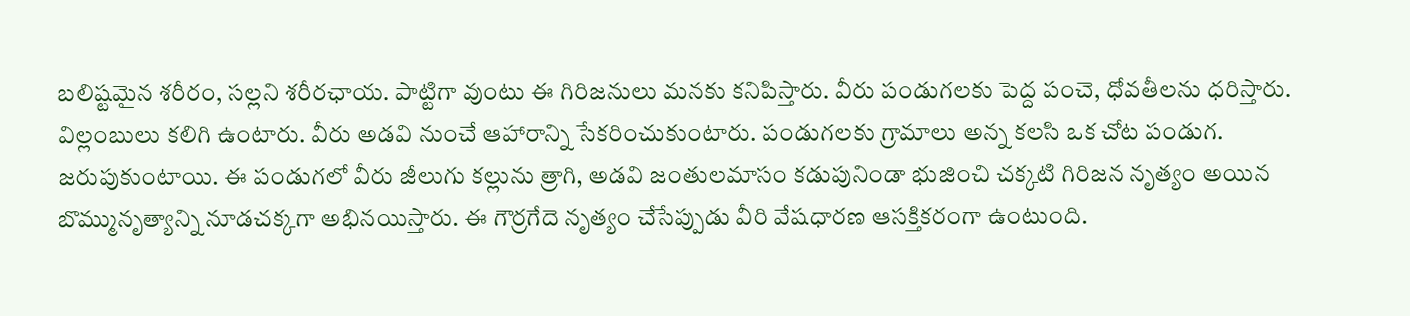బలిష్టమైన శరీరం, సల్లని శరీరఛాయ. పాట్టిగా వుంటు ఈ గిరిజనులు మనకు కనిపిస్తారు. వీరు పండుగలకు పెద్ద పంచె, ధోవతీలను ధరిస్తారు. విల్లంబులు కలిగి ఉంటారు. వీరు అడవి నుంచే ఆహారాన్ని సేకరించుకుంటారు. పండుగలకు గ్రామాలు అన్న కలసి ఒక చోట పండుగ. జరుపుకుంటాయి. ఈ పండుగలో వీరు జీలుగు కల్లును త్రాగి, అడవి జంతులమాసం కడుపునిండా భుజించి చక్కటి గిరిజన నృత్యం అయిన బొమ్మునృత్యాన్ని నూడచక్కగా అభినయిస్తారు. ఈ గౌర్రగేదె నృత్యం చేసేప్పుడు వీరి వేషధారణ ఆసక్తికరంగా ఉంటుంది.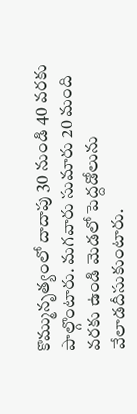కొమ్మునృత్యంలో దాదాపు 30 నుండి 40 వరకు పాల్గొంటారు. మగవారు సుమారు 20 మంది వరకు ఉండి మెడలో పెద్దడోలును వేలాడదీసుకుంటారు.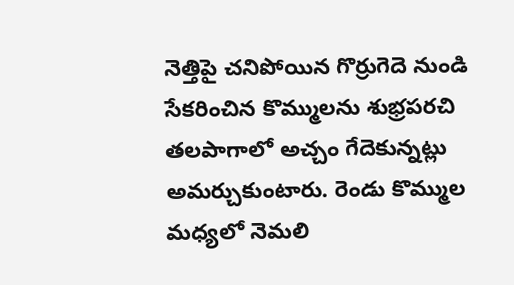నెత్తిపై చనిపోయిన గొర్రుగెదె నుండి సేకరించిన కొమ్ములను శుభ్రపరచి తలపాగాలో అచ్చం గేదెకున్నట్లు అమర్చుకుంటారు. రెండు కొమ్ముల మధ్యలో నెమలి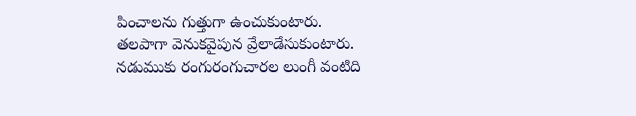పించాలను గుత్తుగా ఉంచుకుంటారు. తలపాగా వెనుకవైపున వ్రేలాడేసుకుంటారు. నడుముకు రంగురంగుచారల లుంగీ వంటిది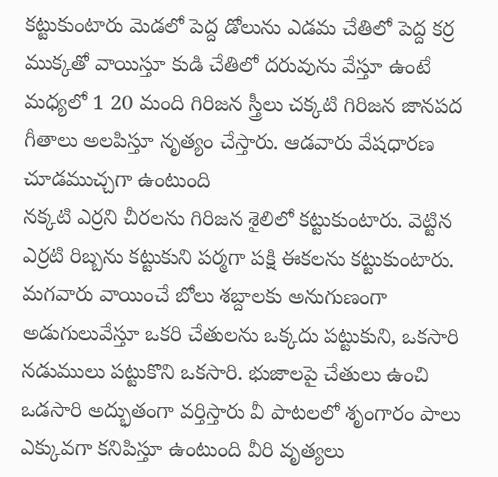కట్టుకుంటారు మెడలో పెద్ద డోలును ఎడమ చేతిలో పెద్ద కర్ర ముక్కతో వాయిస్తూ కుడి చేతిలో దరువును వేస్తూ ఉంటే మధ్యలో 1 20 మంది గిరిజన స్త్రీలు చక్కటి గిరిజన జానపద గీతాలు అలపిస్తూ నృత్యం చేస్తారు. ఆడవారు వేషధారణ చూడముచ్చగా ఉంటుంది
నక్కటి ఎర్రని చీరలను గిరిజన శైలిలో కట్టుకుంటారు. వెట్టిన ఎర్రటి రిబ్బను కట్టుకుని పర్మగా పక్షి ఈకలను కట్టుకుంటారు. మగవారు వాయించే బోలు శబ్దాలకు అనుగుణంగా అడుగులువేస్తూ ఒకరి చేతులను ఒక్కదు పట్టుకుని, ఒకసారి నడుములు పట్టుకొని ఒకసారి. భుజాలపై చేతులు ఉంచి ఒడసారి అద్భుతంగా వర్తిస్తారు వీ పాటలలో శృంగారం పాలు ఎక్కువగా కనిపిస్తూ ఉంటుంది వీరి వృత్యలు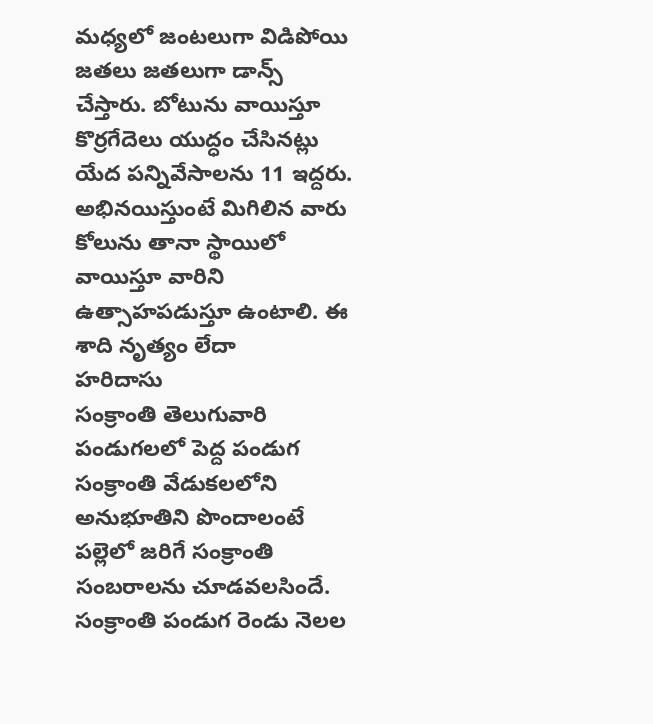మధ్యలో జంటలుగా విడిపోయి జతలు జతలుగా డాన్స్ చేస్తారు. బోటును వాయిస్తూ కొర్రగేదెలు యుద్ధం చేసినట్లు యేద పన్నివేసాలను 11 ఇద్దరు. అభినయిస్తుంటే మిగిలిన వారు కోలును తానా స్థాయిలో వాయిస్తూ వారిని ఉత్సాహపడుస్తూ ఉంటాలి. ఈ శాది నృత్యం లేదా
హరిదాసు
సంక్రాంతి తెలుగువారి పండుగలలో పెద్ద పండుగ సంక్రాంతి వేడుకలలోని అనుభూతిని పొందాలంటే పల్లెలో జరిగే సంక్రాంతి సంబరాలను చూడవలసిందే. సంక్రాంతి పండుగ రెండు నెలల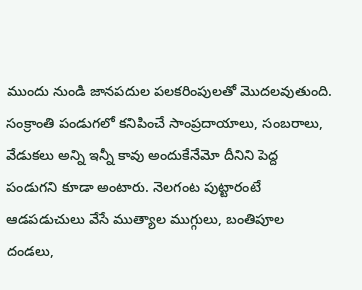ముందు నుండి జానపదుల పలకరింపులతో మొదలవుతుంది. సంక్రాంతి పండుగలో కనిపించే సాంప్రదాయాలు, సంబరాలు, వేడుకలు అన్ని ఇన్నీ కావు అందుకేనేమో దీనిని పెద్ద పండుగని కూడా అంటారు. నెలగంట పుట్టారంటే ఆడపడుచులు వేసే ముత్యాల ముగ్గులు, బంతిపూల దండలు,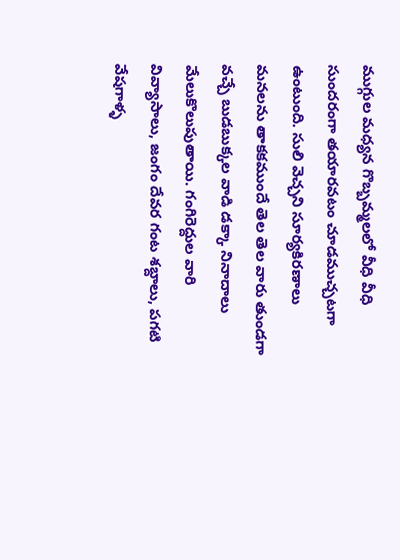ముగ్గుల మధ్యన గొబ్బమ్మలలో వీధి వీధి సుందరంగా తయారవటం చూడముచ్చటగా ఉంటుంది. సులి వెచ్చని సూర్యకిరణాలు మనలను తాకకముందే తెల తెల వారు తుండగా వచ్చే బుడబుక్కల వాడి డక్కా నినాదాలు మేలుకొలుపుతాయి. గంగిరెద్దుల వారి వివ్యాసాలు, జంగం దేవర గంట శబ్దాలు, పగటి వేషగాళ్ళ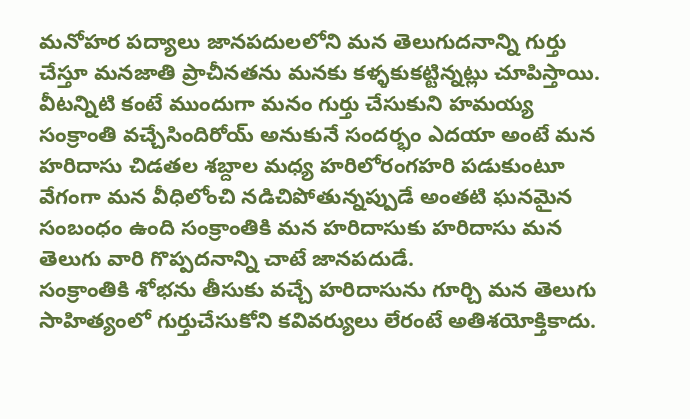మనోహర పద్యాలు జానపదులలోని మన తెలుగుదనాన్ని గుర్తు చేస్తూ మనజాతి ప్రాచీనతను మనకు కళ్ళకుకట్టిన్నట్లు చూపిస్తాయి. వీటన్నిటి కంటే ముందుగా మనం గుర్తు చేసుకుని హమయ్య సంక్రాంతి వచ్చేసిందిరోయ్ అనుకునే సందర్భం ఎదయా అంటే మన హరిదాసు చిడతల శబ్దాల మధ్య హరిలోరంగహరి పడుకుంటూ వేగంగా మన వీధిలోంచి నడిచిపోతున్నప్పుడే అంతటి ఘనమైన సంబంధం ఉంది సంక్రాంతికి మన హరిదాసుకు హరిదాసు మన తెలుగు వారి గొప్పదనాన్ని చాటే జానపదుడే.
సంక్రాంతికి శోభను తీసుకు వచ్చే హరిదాసును గూర్చి మన తెలుగు సాహిత్యంలో గుర్తుచేసుకోని కవివర్యులు లేరంటే అతిశయోక్తికాదు.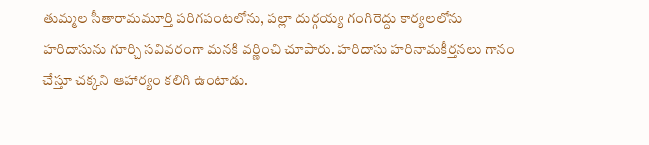తుమ్మల సీతారామమూర్తి పరిగపంటలోను, పల్లా దుర్గయ్య గంగిరెద్దు కార్యలలోను హరిదాసును గూర్చి సవివరంగా మనకి వర్ణించి చూపారు. హరిదాసు హరినామకీర్తనలు గానం చేస్తూ చక్కని ఆహార్యం కలిగి ఉంటాడు.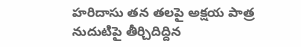హరిదాసు తన తలపై అక్షయ పాత్ర నుదుటిపై తీర్చిదిద్దిన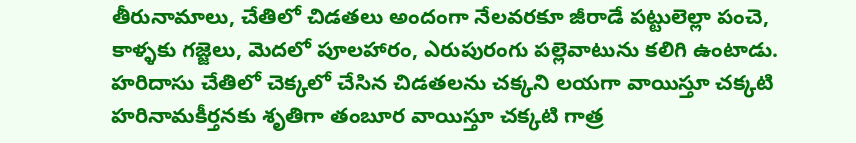తీరునామాలు, చేతిలో చిడతలు అందంగా నేలవరకూ జీరాడే పట్టులెల్లా పంచె, కాళ్ళకు గజ్జెలు, మెదలో పూలహారం, ఎరుపురంగు పల్లెవాటును కలిగి ఉంటాడు. హరిదాసు చేతిలో చెక్కలో చేసిన చిడతలను చక్కని లయగా వాయిస్తూ చక్కటి హరినామకీర్తనకు శృతిగా తంబూర వాయిస్తూ చక్కటి గాత్ర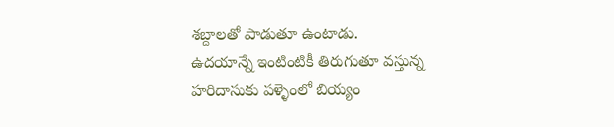శబ్దాలతో పాడుతూ ఉంటాడు.
ఉదయాన్నే ఇంటింటికీ తిరుగుతూ వస్తున్న హరిదాసుకు పళ్ళెంలో బియ్యం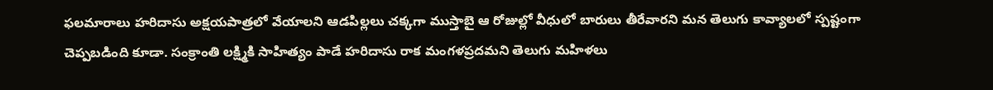ఫలమారాలు హరిదాసు అక్షయపాత్రలో వేయాలని ఆడపిల్లలు చక్కగా ముస్తాబై ఆ రోజుల్లో వీధులో బారులు తీరేవారని మన తెలుగు కావ్యాలలో స్పష్టంగా చెప్పబడింది కూడా. సంక్రాంతి లక్ష్మికి సాహిత్యం పాడే హరిదాసు రాక మంగళప్రదమని తెలుగు మహిళలు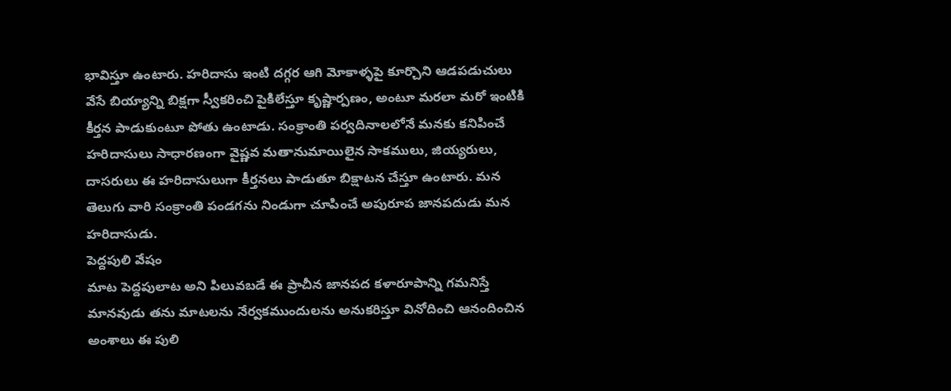భావిస్తూ ఉంటారు. హరిదాసు ఇంటి దగ్గర ఆగి మోకాళ్ళపై కూర్చొని ఆడపడుచులు వేసే బియ్యాన్ని బిక్షగా స్వీకరించి పైకిలేస్తూ కృష్ణార్పణం, అంటూ మరలా మరో ఇంటికి కీర్తన పాడుకుంటూ పోతు ఉంటాడు. సంక్రాంతి పర్వదినాలలోనే మనకు కనిపించే హరిదాసులు సాధారణంగా వైష్ణవ మతానుమాయిలైన సాకములు, జియ్యరులు, దాసరులు ఈ హరిదాసులుగా కీర్తనలు పాడుతూ బిక్షాటన చేస్తూ ఉంటారు. మన తెలుగు వారి సంక్రాంతి పండగను నిండుగా చూపించే అపురూప జానపదుడు మన హరిదాసుడు.
పెద్దపులి వేషం
మాట పెద్దపులాట అని పిలువబడే ఈ ప్రాచీన జానపద కళారూపాన్ని గమనిస్తే మానవుడు తను మాటలను నేర్వకముందులను అనుకరిస్తూ వినోదించి ఆనందించిన అంశాలు ఈ పులి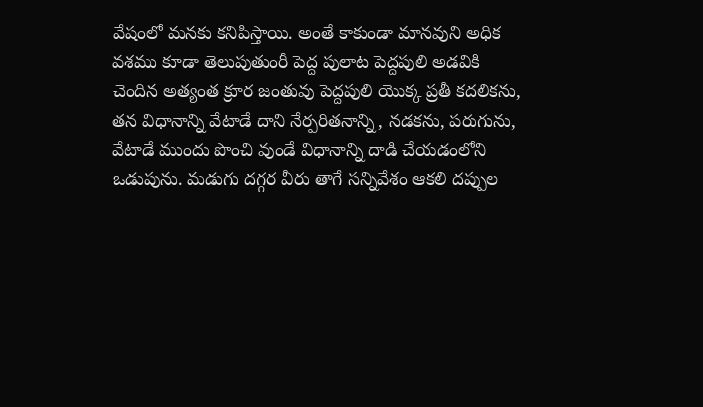వేషంలో మనకు కనిపిస్తాయి. అంతే కాకుండా మానవుని అధిక వశము కూడా తెలుపుతుంరీ పెద్ద పులాట పెద్దపులి అడవికి చెందిన అత్యంత క్రూర జంతువు పెద్దపులి యొక్క ప్రతీ కదలికను, తన విధానాన్ని వేటాడే దాని నేర్పరితనాన్ని, నడకను, పరుగును, వేటాడే ముందు పొంచి వుండే విధానాన్ని దాడి చేయడంలోని ఒడుపును. మడుగు దగ్గర వీరు తాగే సన్నివేశం ఆకలి దప్పుల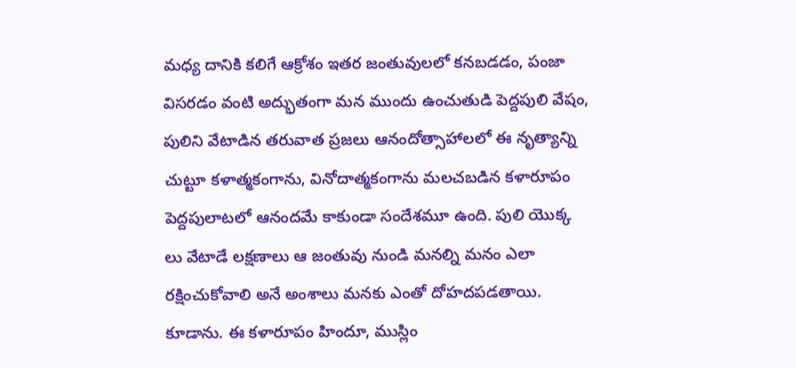మధ్య దానికి కలిగే ఆక్రోశం ఇతర జంతువులలో కనబడడం, పంజా విసరడం వంటి అద్భుతంగా మన ముందు ఉంచుతుడి పెద్దపులి వేషం, పులిని వేటాడిన తరువాత ప్రజలు ఆనందోత్సాహాలలో ఈ నృత్యాన్ని
చుట్టూ కళాత్మకంగాను, వినోదాత్మకంగాను మలచబడిన కళారూపం పెద్దపులాటలో ఆనందమే కాకుండా సందేశమూ ఉంది. పులి యొక్క లు వేటాడే లక్షణాలు ఆ జంతువు నుండి మనల్ని మనం ఎలా రక్షించుకోవాలి అనే అంశాలు మనకు ఎంతో దోహదపడతాయి. కూడాను. ఈ కళారూపం హిందూ, ముస్లిం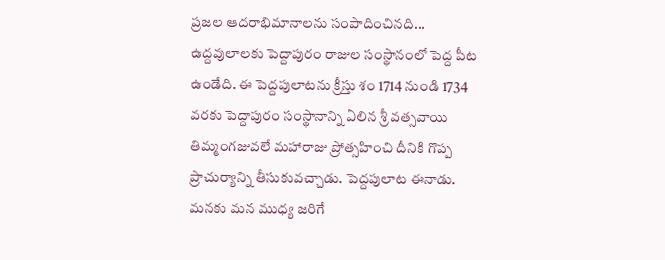ప్రజల ఆదరాభిమానాలను సంపాదించినది...
ఉద్దవులాలకు పెద్దాపురం రాజుల సంస్థానంలో పెద్ద పీట ఉండేది. ఈ పెద్దపులాటను క్రీస్తు శం 1714 నుండి 1734 వరకు పెద్దాపురం సంస్థానాన్ని ఏలిన శ్రీ వత్సవాయి తిమ్మంగజువలే మహారాజు ప్రోత్సహించి దీనికి గొప్ప ప్రాచుర్యాన్ని తీసుకువచ్చాడు. పెద్దపులాట ఈనాడు. మనకు మన ముధ్య జరిగే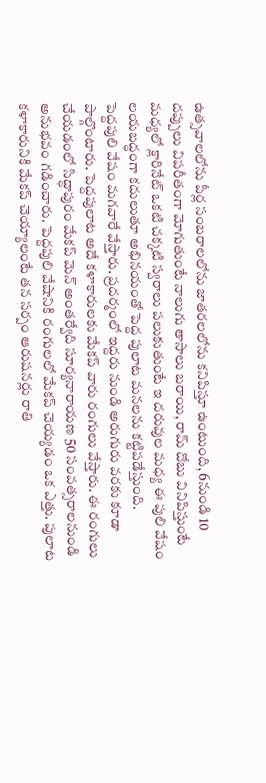ఉత్సవాలలోను పీర్ల సంబరాలలోను జాతరలలోను కనిపిస్తూ ఉంటుంది, 6నుండి 10 దప్పులు విపరీతంగా మోగుతుంటే నాలుగు తాసాలు బరాయి, రామ్ దోబు వినిపిస్తుంటే మధ్యలో క్లారినేట్ ఒకటి చక్కటి స్వరాలు పలుకుతుంటే ఇ దరువుల మధ్య ఈ పులి వేషం లయబద్ధంగా కదులుతూ అభినయంతో పెద్ద పులాట మనలను కట్టిపడేస్తుంది.
పెద్దపులి వేషం మగవారే వేస్తారు. ప్రదర్మంలో ఇద్దరు నుండి అరుగురు వరకు కూడా పాల్గొంటారు. పెద్దపులాట అదే కళాకారులకు మేకప్ వారు రంగులు వేస్తారు. ఈ రంగులు చేయడంలో సిద్ధాపురం మేకప్ మెన్ అంతర్వేది సూర్యనారాయణ 50 సంవత్సరాలనుండి అనుభవం గడించారు. పెద్దపులి వేషానికి రంగులలో మేకప్ చెయ్యడం ఒక ఎత్తు. పులాట కళాకారునికి మేకప్ చెయ్యాలంటే తన సర్పం ఆరుషనర్లు రాతి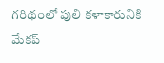గరిథంలో పులి కళాకారునికి మేకప్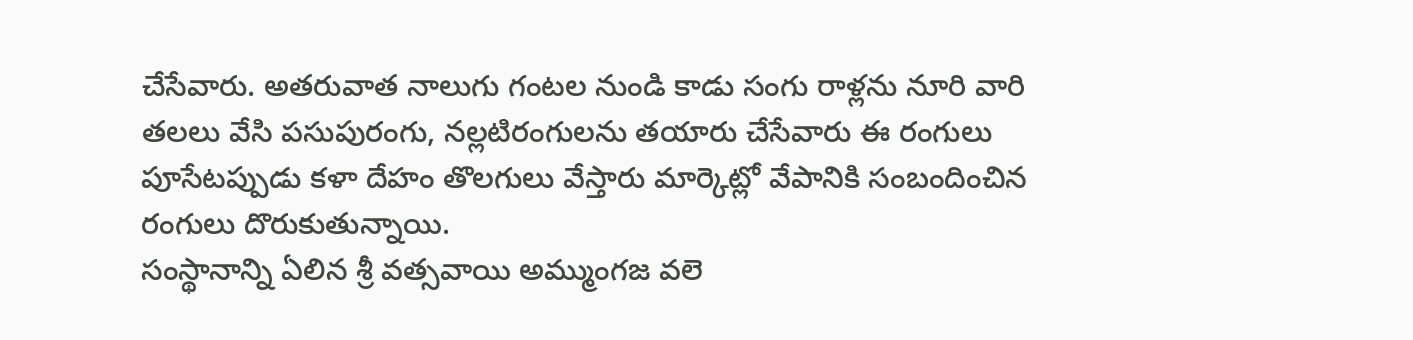చేసేవారు. అతరువాత నాలుగు గంటల నుండి కాడు సంగు రాళ్లను నూరి వారి తలలు వేసి పసుపురంగు, నల్లటిరంగులను తయారు చేసేవారు ఈ రంగులు పూసేటప్పుడు కళా దేహం తొలగులు వేస్తారు మార్కెట్లో వేపానికి సంబందించిన రంగులు దొరుకుతున్నాయి.
సంస్థానాన్ని ఏలిన శ్రీ వత్సవాయి అమ్ముంగజ వలె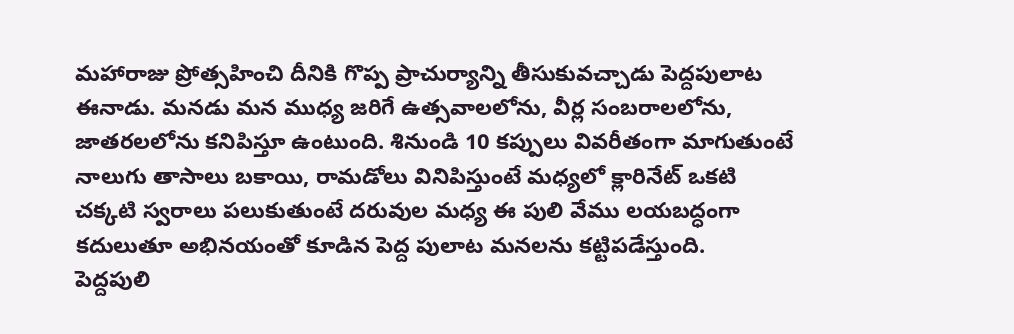మహారాజు ప్రోత్సహించి దీనికి గొప్ప ప్రాచుర్యాన్ని తీసుకువచ్చాడు పెద్దపులాట ఈనాడు. మనడు మన ముధ్య జరిగే ఉత్సవాలలోను, వీర్ల సంబరాలలోను, జాతరలలోను కనిపిస్తూ ఉంటుంది. శినుండి 10 కప్పులు వివరీతంగా మాగుతుంటే నాలుగు తాసాలు బకాయి, రామడోలు వినిపిస్తుంటే మధ్యలో క్లారినేట్ ఒకటి చక్కటి స్వరాలు పలుకుతుంటే దరువుల మధ్య ఈ పులి వేము లయబద్ధంగా కదులుతూ అభినయంతో కూడిన పెద్ద పులాట మనలను కట్టిపడేస్తుంది.
పెద్దపులి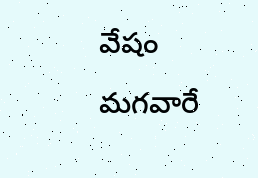వేషం మగవారే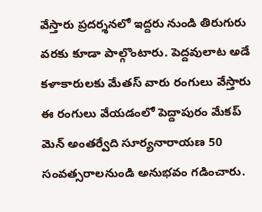వేస్తారు ప్రదర్శనలో ఇద్దరు నుండి తిరుగురు వరకు కూడా పాల్గొంటారు. పెద్దవులాట అడే కళాకారులకు మేతస్ వారు రంగులు వేస్తారు ఈ రంగులు వేయడంలో పెద్దాపురం మేకప్ మెన్ అంతర్వేది సూర్యనారాయణ 50 సంవత్సరాలనుండి అనుభవం గడించారు.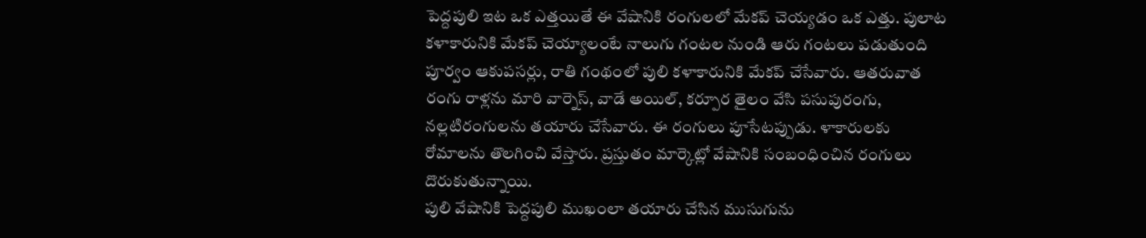పెద్దపులి ఇట ఒక ఎత్తయితే ఈ వేషానికి రంగులలో మేకప్ చెయ్యడం ఒక ఎత్తు. పులాట కళాకారునికి మేకప్ చెయ్యాలంటే నాలుగు గంటల నుండి ఆరు గంటలు పడుతుంది పూర్వం ఆకుపసర్లు, రాతి గంథంలో పులి కళాకారునికి మేకప్ చేసేవారు. ఆతరువాత రంగు రాళ్లను మారి వార్నెస్, వాడే అయిల్, కర్పూర తైలం వేసి పసుపురంగు, నల్లటిరంగులను తయారు చేసేవారు. ఈ రంగులు పూసేటప్పుడు. ళాకారులకు రోమాలను తొలగించి వేస్తారు. ప్రస్తుతం మార్కెట్లో వేషానికి సంబంధించిన రంగులు దొరుకుతున్నాయి.
పులి వేషానికి పెద్దపులి ముఖంలా తయారు చేసిన ముసుగును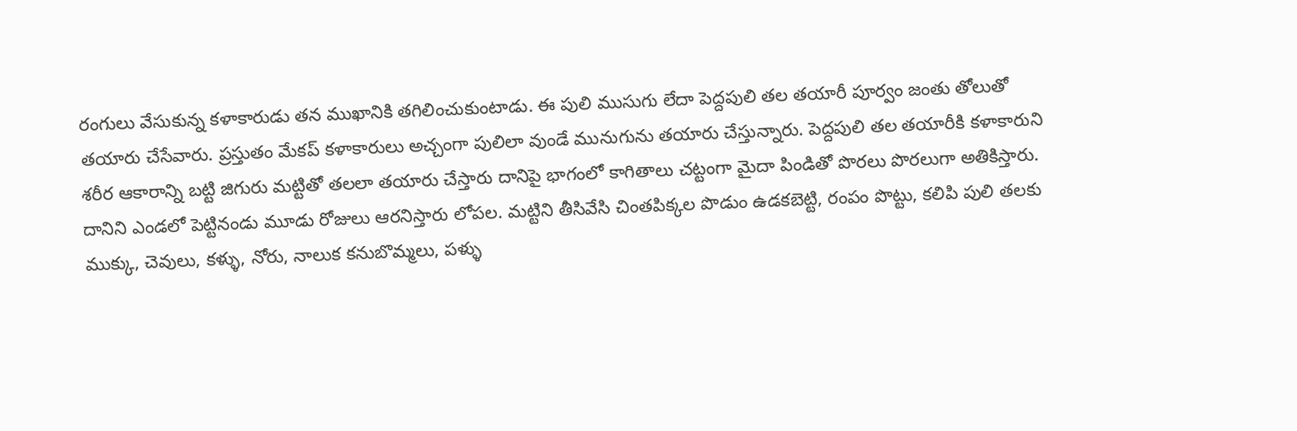రంగులు వేసుకున్న కళాకారుడు తన ముఖానికి తగిలించుకుంటాడు. ఈ పులి ముసుగు లేదా పెద్దపులి తల తయారీ పూర్వం జంతు తోలుతో తయారు చేసేవారు. ప్రస్తుతం మేకప్ కళాకారులు అచ్చంగా పులిలా వుండే మునుగును తయారు చేస్తున్నారు. పెద్దపులి తల తయారీకి కళాకారుని శరీర ఆకారాన్ని బట్టి జిగురు మట్టితో తలలా తయారు చేస్తారు దానిపై భాగంలో కాగితాలు చట్టంగా మైదా పిండితో పొరలు పొరలుగా అతికిస్తారు. దానిని ఎండలో పెట్టినండు మూడు రోజులు ఆరనిస్తారు లోపల. మట్టిని తీసివేసి చింతపిక్కల పొడుం ఉడకబెట్టి, రంపం పొట్టు, కలిపి పులి తలకు ముక్కు, చెవులు, కళ్ళు, నోరు, నాలుక కనుబొమ్మలు, పళ్ళు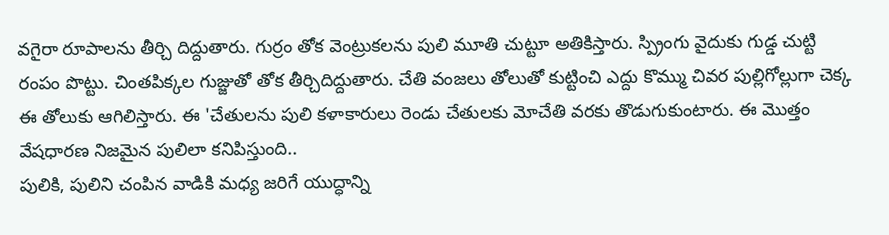వగైరా రూపాలను తీర్చి దిద్దుతారు. గుర్రం తోక వెంట్రుకలను పులి మూతి చుట్టూ అతికిస్తారు. స్ప్రింగు వైదుకు గుడ్డ చుట్టి రంపం పొట్టు. చింతపిక్కల గుజ్జుతో తోక తీర్చిదిద్దుతారు. చేతి వంజలు తోలుతో కుట్టించి ఎద్దు కొమ్ము చివర పుల్లిగోల్లుగా చెక్క ఈ తోలుకు ఆగిలిస్తారు. ఈ 'చేతులను పులి కళాకారులు రెండు చేతులకు మోచేతి వరకు తొడుగుకుంటారు. ఈ మొత్తం వేషధారణ నిజమైన పులిలా కనిపిస్తుంది..
పులికి, పులిని చంపిన వాడికి మధ్య జరిగే యుద్ధాన్ని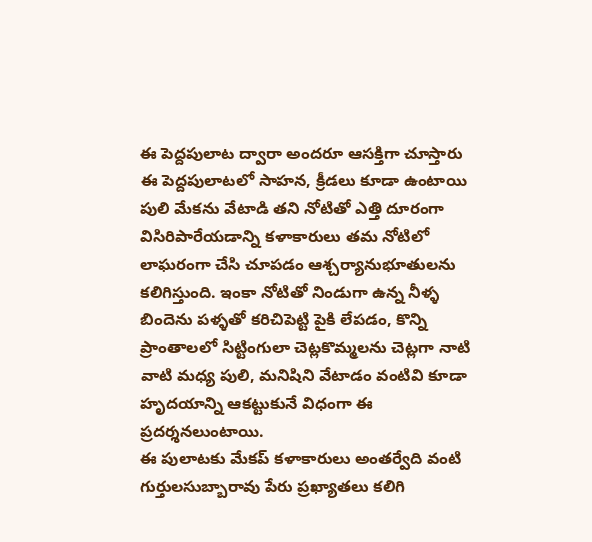ఈ పెద్దపులాట ద్వారా అందరూ ఆసక్తిగా చూస్తారు ఈ పెద్దపులాటలో సాహన, క్రీడలు కూడా ఉంటాయి పులి మేకను వేటాడి తని నోటితో ఎత్తి దూరంగా విసిరిపారేయడాన్ని కళాకారులు తమ నోటిలో లాఘరంగా చేసి చూపడం ఆశ్చర్యానుభూతులను కలిగిస్తుంది. ఇంకా నోటితో నిండుగా ఉన్న నీళ్ళ బిందెను పళ్ళతో కరిచిపెట్టి పైకి లేపడం, కొన్ని ప్రాంతాలలో సిట్టింగులా చెట్లకొమ్మలను చెట్లగా నాటి వాటి మధ్య పులి, మనిషిని వేటాడం వంటివి కూడా హృదయాన్ని ఆకట్టుకునే విధంగా ఈ ప్రదర్శనలుంటాయి.
ఈ పులాటకు మేకప్ కళాకారులు అంతర్వేది వంటి గుర్తులసుబ్బారావు పేరు ప్రఖ్యాతలు కలిగి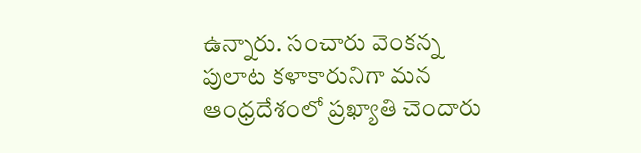ఉన్నారు. సంచారు వెంకన్న పులాట కళాకారునిగా మన ఆంధ్రదేశంలో ప్రఖ్యాతి చెందారు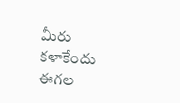మీరు కళాకేందు ఈగల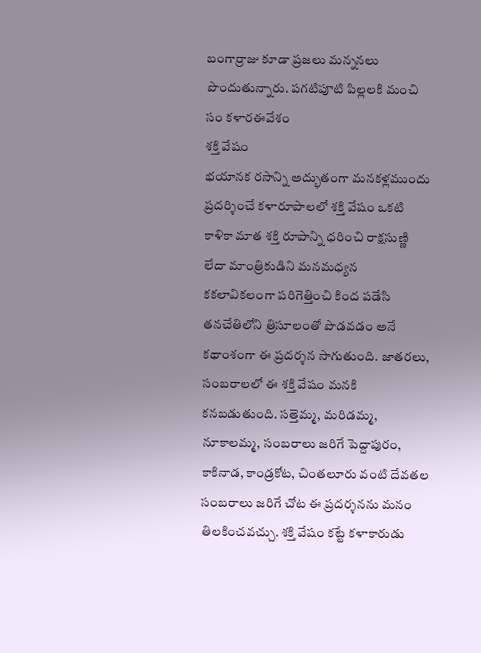బంగార్రాజు కూడా ప్రజలు మన్ననలు పొందుతున్నారు. పగటిపూటి పిల్లలకి మంచి సం కళారఈవేశం
శక్తి వేషం
భయానక రసాన్ని అద్భుతంగా మనకళ్లముందు ప్రదర్శించే కళారూపాలలో శక్తి వేషం ఒకటి కాళికా మాత శక్తి రూపాన్ని ధరించి రాక్షసుణ్ణి లేదా మాంత్రికుడిని మనమధ్యన కకలావికలంగా పరిగెత్తించి కింద పడేసి తనచేతిలోని త్రిసూలంతో పొడవడం అనే కథాంశంగా ఈ ప్రదర్శన సాగుతుంది. జాతరలు, సంబరాలలో ఈ శక్తి వేషం మనకి కనబడుతుంది. సత్తెమ్మ, మరిడమ్మ, నూకాలమ్మ, సంబరాలు జరిగే పెద్దాపురం, కాకినాడ, కాండ్రకోట, చింతలూరు వంటి దేవతల సంబరాలు జరిగే చోట ఈ ప్రదర్శనను మనం తిలకించవచ్చు. శక్తి వేషం కట్టే కళాకారుడు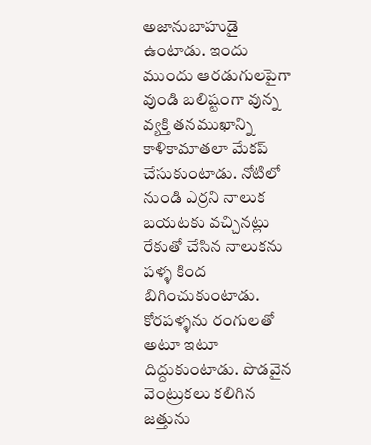అజానుబాహుడై ఉంటాడు. ఇందు ముందు ఆరడుగులపైగా వుండి బలిష్టంగా వున్న వ్యక్తి తనముఖాన్ని
కాళికామాతలా మేకప్ చేసుకుంటాడు. నోటిలో నుండి ఎర్రని నాలుక బయటకు వచ్చినట్లు రేకుతో చేసిన నాలుకను పళ్ళ కింద బిగించుకుంటాడు. కోరపళ్ళను రంగులతో అటూ ఇటూ దిద్దుకుంటాడు. పొడవైన వెంట్రుకలు కలిగిన జత్తును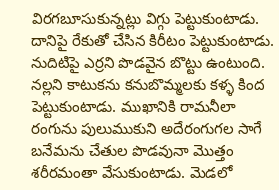విరగబూసుకున్నట్లు విగ్గు పెట్టుకుంటాడు. దానిపై రేకుతో చేసిన కిరీటం పెట్టుకుంటాడు. నుదిటిపై ఎర్రని పొడవైన బొట్టు ఉంటుంది. నల్లని కాటుకను కనుబొమ్మలకు కళ్ళ కింద పెట్టుకుంటాడు. ముఖానికి రామనీలా రంగును పులుముకుని అదేరంగుగల సాగే బనేమను చేతుల పొడవునా మొత్తం శరీరమంతా వేసుకుంటాడు. మెడలో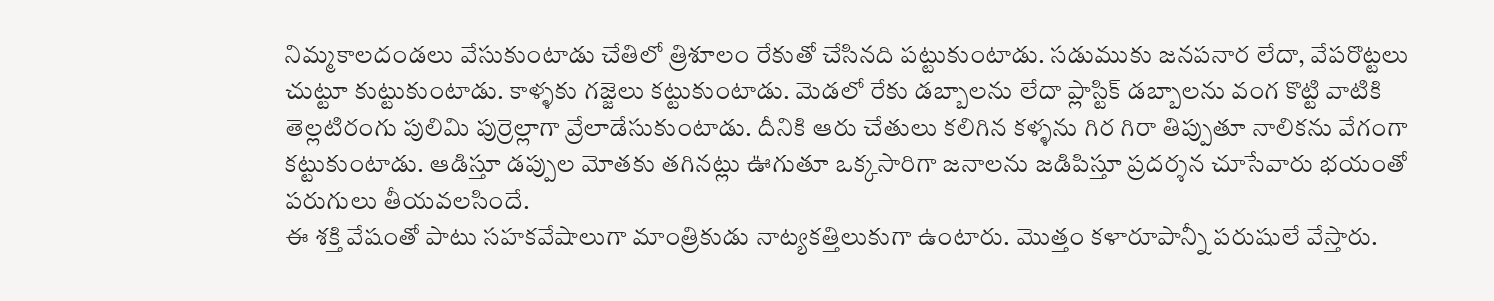నిమ్మకాలదండలు వేసుకుంటాడు చేతిలో త్రిశూలం రేకుతో చేసినది పట్టుకుంటాడు. సడుముకు జనపనార లేదా, వేపరొట్టలు చుట్టూ కుట్టుకుంటాడు. కాళ్ళకు గజ్జెలు కట్టుకుంటాడు. మెడలో రేకు డబ్బాలను లేదా ప్లాస్టిక్ డబ్బాలను వంగ కొట్టి వాటికి తెల్లటిరంగు పులిమి పుర్రెల్లాగా వ్రేలాడేసుకుంటాడు. దీనికి ఆరు చేతులు కలిగిన కళ్ళను గిర గిరా తిప్పుతూ నాలికను వేగంగా కట్టుకుంటాడు. ఆడిస్తూ డప్పుల మోతకు తగినట్లు ఊగుతూ ఒక్కసారిగా జనాలను జడిపిస్తూ ప్రదర్శన చూసేవారు భయంతో పరుగులు తీయవలసిందే.
ఈ శక్తి వేషంతో పాటు సహకవేషాలుగా మాంత్రికుడు నాట్యకత్తిలుకుగా ఉంటారు. మొత్తం కళారూపాన్నీ పరుషులే వేస్తారు.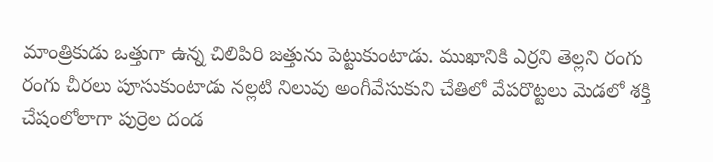మాంత్రికుడు ఒత్తుగా ఉన్న చిలిపిరి జత్తును పెట్టుకుంటాడు. ముఖానికి ఎర్రని తెల్లని రంగు రంగు చీరలు పూసుకుంటాడు నల్లటి నిలువు అంగీవేసుకుని చేతిలో వేపరొట్టలు మెడలో శక్తి చేషంలోలాగా పుర్రెల దండ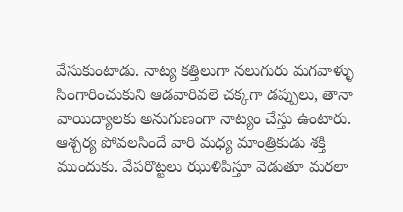వేసుకుంటాడు. నాట్య కత్తిలుగా నలుగురు మగవాళ్ళు సింగారించుకుని ఆడవారివలె చక్కగా డప్పులు, తానా వాయిద్యాలకు అనుగుణంగా నాట్యం చేస్తు ఉంటారు. ఆశ్చర్య పోవలసిందే వారి మధ్య మాంత్రికుడు శక్తి ముందుకు. వేపరొట్టలు ఝుళిపిస్తూ వెడుతూ మరలా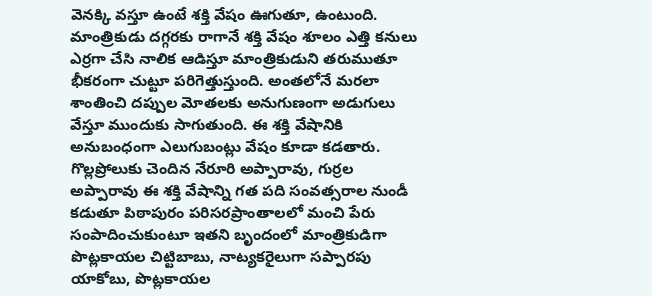వెనక్కి వస్తూ ఉంటే శక్తి వేషం ఊగుతూ, ఉంటుంది. మాంత్రికుడు దగ్గరకు రాగానే శక్తి వేషం శూలం ఎత్తి కనులు ఎర్రగా చేసి నాలిక ఆడిస్తూ మాంత్రికుడుని తరుముతూ భీకరంగా చుట్టూ పరిగెత్తుస్తుంది. అంతలోనే మరలా శాంతించి దప్పుల మోతలకు అనుగుణంగా అడుగులు వేస్తూ ముందుకు సాగుతుంది. ఈ శక్తి వేషానికి అనుబంధంగా ఎలుగుబంట్లు వేషం కూడా కడతారు. గొల్లప్రోలుకు చెందిన నేరూరి అప్పారావు, గుర్రల అప్పారావు ఈ శక్తి వేషాన్ని గత పది సంవత్సరాల నుండీ కడుతూ పిఠాపురం పరిసరప్రాంతాలలో మంచి పేరు సంపాదించుకుంటూ ఇతని బృందంలో మాంత్రికుడిగా పొట్లకాయల చిట్టిబాబు, నాట్యకరైలుగా సప్పారపు యాకోబు, పొట్లకాయల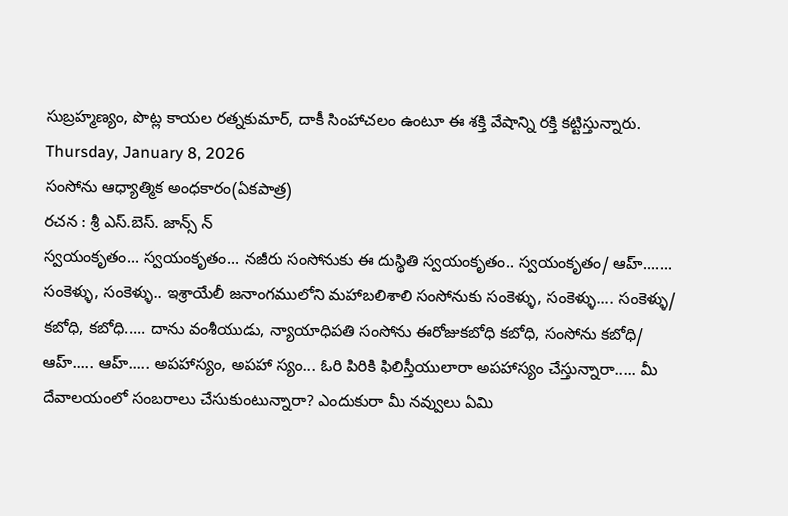సుబ్రహ్మణ్యం, పొట్ల కాయల రత్నకుమార్, దాకీ సింహాచలం ఉంటూ ఈ శక్తి వేషాన్ని రక్తి కట్టిస్తున్నారు.
Thursday, January 8, 2026
సంసోను ఆధ్యాత్మిక అంధకారం(ఏకపాత్ర)
రచన : శ్రీ ఎస్.బెస్. జాన్స్ న్
స్వయంకృతం... స్వయంకృతం... నజీరు సంసోనుకు ఈ దుస్థితి స్వయంకృతం.. స్వయంకృతం/ ఆహ్....... సంకెళ్ళు, సంకెళ్ళు.. ఇశ్రాయేలీ జనాంగములోని మహాబలిశాలి సంసోనుకు సంకెళ్ళు, సంకెళ్ళు.... సంకెళ్ళు/ కబోధి, కబోధి..... దాను వంశీయుడు, న్యాయాధిపతి సంసోను ఈరోజుకబోధి కబోధి, సంసోను కబోధి/ ఆహ్..... ఆహ్..... అపహాస్యం, అపహా స్యం... ఓరి పిరికి ఫిలిస్తీయులారా అపహాస్యం చేస్తున్నారా..... మీ దేవాలయంలో సంబరాలు చేసుకుంటున్నారా? ఎందుకురా మీ నవ్వులు ఏమి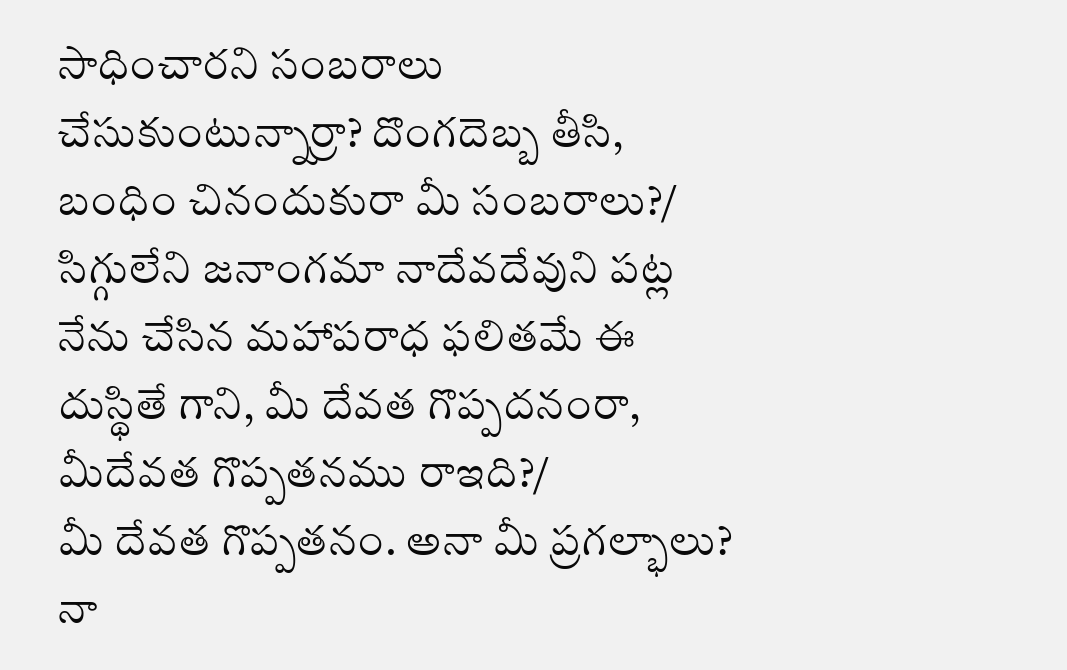సాధించారని సంబరాలు చేసుకుంటున్నార్రా? దొంగదెబ్బ తీసి, బంధిం చినందుకురా మీ సంబరాలు?/ సిగ్గులేని జనాంగమా నాదేవదేవుని పట్ల నేను చేసిన మహాపరాధ ఫలితమే ఈ దుస్థితే గాని, మీ దేవత గొప్పదనంరా, మీదేవత గొప్పతనము రాఇది?/
మీ దేవత గొప్పతనం. అనా మీ ప్రగల్భాలు? నా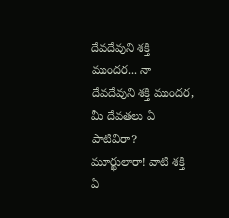దేవదేవుని శక్తి ముందర... నా దేవదేవుని శక్తి ముందర, మీ దేవతలు ఏ పాటివిరా? మూర్ఖులారా! వాటి శక్తి ఏ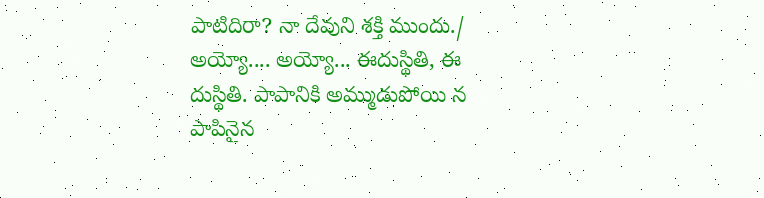పాటిదిరా? నా దేవుని శక్తి ముందు./
అయ్యో.... అయ్యో... ఈదుస్థితి, ఈ దుస్థితి. పాపానికి అమ్ముడుపోయి న పాపినైన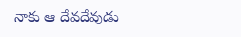నాకు ఆ దేవదేవుడు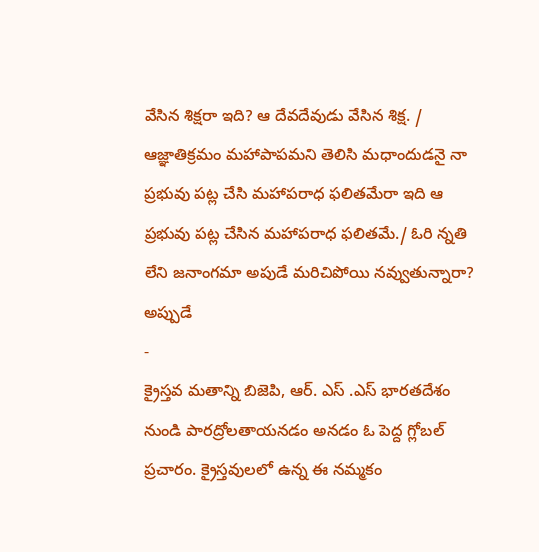వేసిన శిక్షరా ఇది? ఆ దేవదేవుడు వేసిన శిక్ష. / ఆజ్ఞాతిక్రమం మహాపాపమని తెలిసి మధాందుడనై నా ప్రభువు పట్ల చేసి మహాపరాధ ఫలితమేరా ఇది ఆ ప్రభువు పట్ల చేసిన మహాపరాధ ఫలితమే./ ఓరి న్నతి లేని జనాంగమా అపుడే మరిచిపోయి నవ్వుతున్నారా? అప్పుడే
-
క్రైస్తవ మతాన్ని బిజెపి, ఆర్. ఎస్ .ఎస్ భారతదేశం నుండి పారద్రోలతాయనడం అనడం ఓ పెద్ద గ్లోబల్ ప్రచారం. క్రైస్తవులలో ఉన్న ఈ నమ్మకం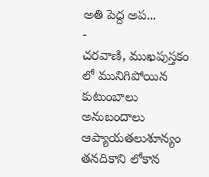అతి పెద్ద అప...
-
చరవాణి, ముఖపుస్తకం లో మునిగిపోయిన కుటుంబాలు అనుబందాలు ఆప్యాయతలుశూన్యం తనదికాని లోకాన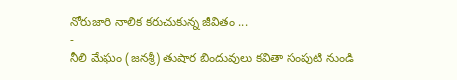నోరుజారి నాలిక కరుచుకున్న జీవితం ...
-
నీలి మేఘం (జనశ్రీ) తుషార బిందువులు కవితా సంపుటి నుండి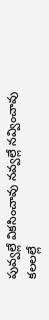పువ్వల్లే వికసించావు నవ్వల్లే నవ్వించావు కలలల్లే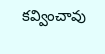కవ్వించావు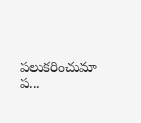పలుకరించుమా ప...